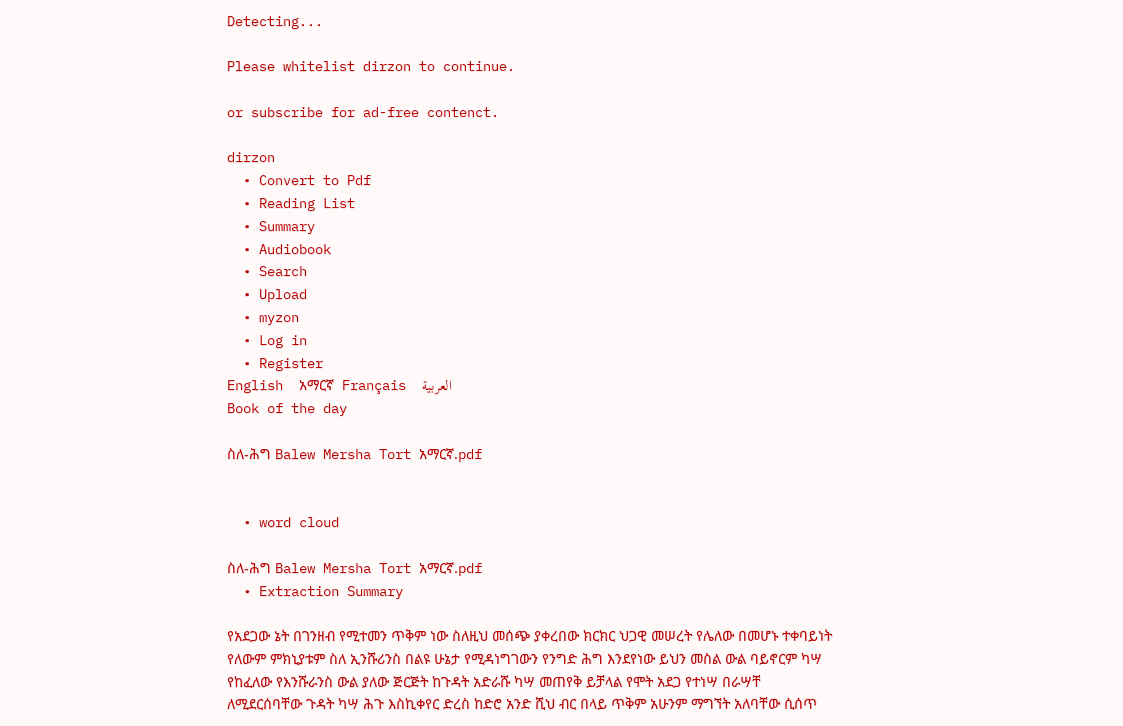Detecting...

Please whitelist dirzon to continue.

or subscribe for ad-free contenct.

dirzon
  • Convert to Pdf
  • Reading List
  • Summary
  • Audiobook
  • Search
  • Upload
  • myzon
  • Log in
  • Register
English  አማርኛ  Français  العربية
Book of the day

ስለ-ሕግ Balew Mersha Tort አማርኛ.pdf


  • word cloud

ስለ-ሕግ Balew Mersha Tort አማርኛ.pdf
  • Extraction Summary

የአደጋው ኔት በገንዘብ የሚተመን ጥቅም ነው ስለዚህ መሰጭ ያቀረበው ክርክር ህጋዊ መሠረት የሌለው በመሆኑ ተቀባይነት የለውም ምክኒያቱም ስለ ኢንሹሪንስ በልዩ ሁኔታ የሚዳነግገውን የንግድ ሕግ እንደየነው ይህን መስል ውል ባይኖርም ካሣ የከፈለው የእንሹራንስ ውል ያለው ጅርጅት ከጉዳት አድራሹ ካሣ መጠየቅ ይቻላል የሞት አደጋ የተነሣ በራሣቸ ለሚደርሰባቸው ጉዳት ካሣ ሕጉ እስኪቀየር ድረስ ከድሮ አንድ ሺህ ብር በላይ ጥቅም አሁንም ማግኘት አለባቸው ሲሰጥ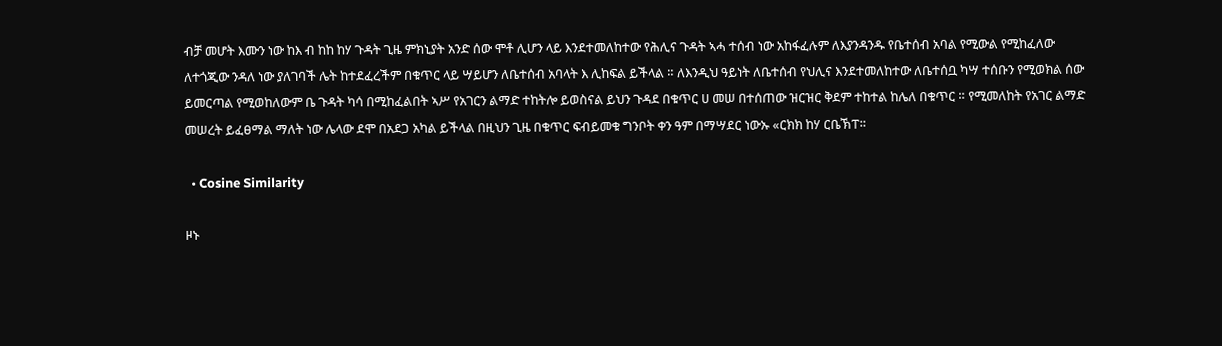ብቻ መሆት እሙን ነው ከእ ብ ከከ ከሃ ጉዳት ጊዜ ምክኒያት አንድ ሰው ሞቶ ሊሆን ላይ እንደተመለከተው የሕሊና ጉዳት ኣሓ ተሰብ ነው አከፋፈሉም ለእያንዳንዱ የቤተሰብ አባል የሚውል የሚከፈለው ለተጎጂው ንዳለ ነው ያለገባች ሌት ከተደፈረችም በቁጥር ላይ ሣይሆን ለቤተሰብ አባላት እ ሊከፍል ይችላል ። ለእንዲህ ዓይነት ለቤተሰብ የህሊና እንደተመለከተው ለቤተሰቧ ካሣ ተሰቡን የሚወክል ሰው ይመርጣል የሚወከለውም ቤ ጉዳት ካሳ በሚከፈልበት ኣሥ የአገርን ልማድ ተከትሎ ይወስናል ይህን ጉዳደ በቁጥር ሀ መሠ በተሰጠው ዝርዝር ቅደም ተከተል ከሌለ በቁጥር ። የሚመለከት የአገር ልማድ መሠረት ይፈፀማል ማለት ነው ሌላው ደሞ በአደጋ አካል ይችላል በዚህን ጊዜ በቁጥር ፍብይመቁ ግንቦት ቀን ዓም በማሣደር ነውኡ «ርክክ ከሃ ርቤኽፐ።

  • Cosine Similarity

ዞኑ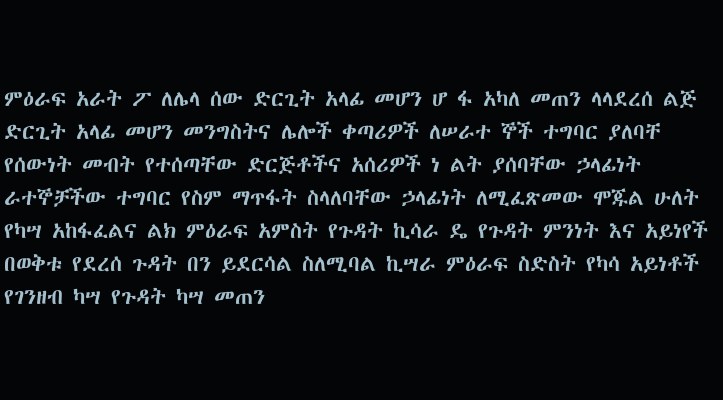ምዕራፍ አራት ፖ ለሌላ ሰው ድርጊት አላፊ መሆን ሆ ፋ አካለ መጠን ላላደረሰ ልጅ ድርጊት አላፊ መሆን መንግስትና ሌሎች ቀጣሪዎች ለሠራተ ኞች ተግባር ያለባቸ የሰውነት መብት የተሰጣቸው ድርጅቶችና አሰሪዎች ነ ልት ያሰባቸው ኃላፊነት ራተኞቻችው ተግባር የስም ማጥፋት ስላለባቸው ኃላፊነት ለሚፈጽመው ሞጁል ሁለት የካሣ አከፋፈልና ልክ ምዕራፍ አምስት የጉዳት ኪሳራ ዴ የጉዳት ምንነት እና አይነየች በወቅቱ የደረሰ ጉዳት በን ይደርሳል ስለሚባል ኪሣራ ምዕራፍ ስድስት የካሳ አይነቶች የገንዘብ ካሣ የጉዳት ካሣ መጠን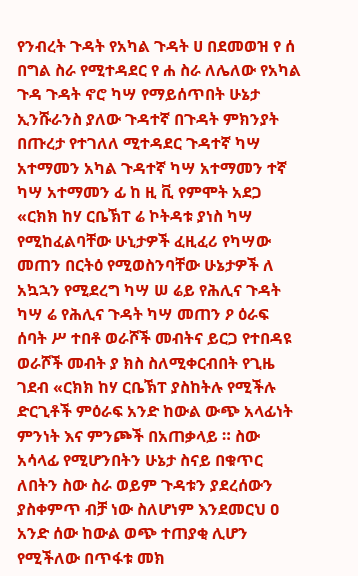የንብረት ጉዳት የአካል ጉዳት ሀ በደመወዝ የ ሰ በግል ስራ የሚተዳደር የ ሐ ስራ ለሌለው የአካል ጉዳ ጉዳት ኖሮ ካሣ የማይሰጥበት ሁኔታ ኢንሹራንስ ያለው ጉዳተኛ በጉዳት ምክንያት በጡረታ የተገለለ ሚተዳደር ጉዳተኛ ካሣ አተማመን አካል ጉዳተኛ ካሣ አተማመን ተኛ ካሣ አተማመን ፊ ከ ዚ ቪ የምሞት አደጋ «ርክክ ከሃ ርቤኽፐ ሬ ኮትዳቱ ያነስ ካሣ የሚከፈልባቸው ሁኒታዎች ፈዚፈሪ የካሣው መጠን በርትዕ የሚወስንባቸው ሁኔታዎች ለ አኳኋን የሚደረግ ካሣ ሠ ሬይ የሕሊና ጉዳት ካሣ ሬ የሕሊና ጉዳት ካሣ መጠን ዖ ዕራፍ ሰባት ሥ ተበቶ ወራሾች መብትና ይርጋ የተበዳዩ ወራሾች መብት ያ ክስ ስለሚቀርብበት የጊዜ ገደብ «ርክክ ከሃ ርቤኽፐ ያስከትሉ የሚችሉ ድርጊቶች ምዕራፍ አንድ ከውል ውጭ አላፊነት ምንነት እና ምንጮች በአጠቃላይ ። ስው አሳላፊ የሚሆንበትን ሁኔታ ስናይ በቁጥር ለበትን ስው ስራ ወይም ጉዳቱን ያደረሰውን ያስቀምጥ ብቻ ነው ስለሆነም እንደመርህ ዐ አንድ ሰው ከውል ወጭ ተጠያቂ ሊሆን የሚችለው በጥፋቱ መክ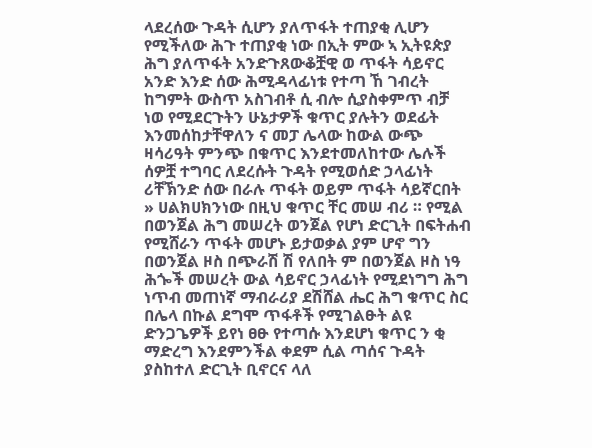ላደረሰው ጉዳት ሲሆን ያለጥፋት ተጠያቂ ሊሆን የሚችለው ሕጉ ተጠያቂ ነው በኢት ምው ኣ ኢትዩጵያ ሕግ ያለጥፋት አንድጉጸውቆቿዊ ወ ጥፋት ሳይኖር አንድ እንድ ሰው ሕሚዳላፊነቱ የተጣ ኸ ገብረት ከግምት ውስጥ አስገብቶ ሲ ብሎ ሲያስቀምጥ ብቻ ነወ የሚደርጉትን ሁኔታዎች ቁጥር ያሉትን ወደፊት እንመሰከታቸዋለን ና መፓ ሌላው ከውል ውጭ ዛሳሪዓት ምንጭ በቁጥር እንደተመለከተው ሌሉች ሰዎቿ ተግባር ለደረሱት ጉዳት የሚወሰድ ኃላፊነት ሪቸኽንድ ሰው በራሉ ጥፋት ወይም ጥፋት ሳይኛርበት » ሀልክሀክንነው በዚህ ቁጥር ቸር መሠ ብሪ ። የሚል በወንጀል ሕግ መሠረት ወንጀል የሆነ ድርጊት በፍትሐብ የሚሸራን ጥፋት መሆኑ ይታወቃል ያም ሆኖ ግን በወንጀል ዞስ በጭራሽ ሽ የለበት ም በወንጀል ዞስ ነዓ ሕጐች መሠረት ውል ሳይኖር ኃላፊነት የሚደነግግ ሕግ ነጥብ መጠነኛ ማብራሪያ ደሽሸል ሔር ሕግ ቁጥር ስር በሌላ በኩል ደግሞ ጥፋቶች የሚገልፁት ልዩ ድንጋጌዎች ይየነ ፀፁ የተጣሱ እንደሆነ ቁጥር ን ቂ ማድረግ እንደምንችል ቀደም ሲል ጣሰና ጉዳት ያስከተለ ድርጊት ቢኖርና ላለ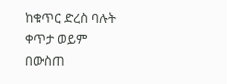ከቁጥር ድረስ ባሉት ቀጥታ ወይም በውስጠ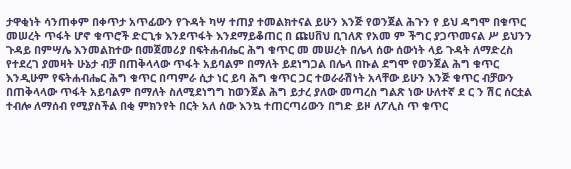ታዋቂነት ሳንጠቀም በቀጥታ አጥፊውን የጉዳት ካሣ ተጠያ ተመልክተናል ይሁን እንጅ የወንጀል ሕጉን የ ይህ ዳግሞ በቁጥር መሠረት ጥፋት ሆኖ ቁጥሮች ድርጊቱ እንደጥፋት እንደማይቆጠር በ ጩሀቨህ ቢገለጽ የአመ ም ችግር ያጋጥመናል ሥ ይህንን ጉዳይ በምሣሌ እንመልከተው በመጀመሪያ በፍትሐብሔር ሕግ ቁጥር መ መሠረት በሌላ ሰው ሰውነት ላይ ጉዳት ለማድረስ የተደረገ ያመዛት ሁኔታ ብቻ በጠቅላላው ጥፋት አይባልም በማለት ይደነግጋል በሌላ በኩል ደግሞ የወንጀል ሕግ ቁጥር እንዲሁም የፍትሐብሔር ሕግ ቁጥር በጣምራ ሲታ ነር ይባ ሕግ ቁጥር ጋር ተወራራሽነት አላቸው ይሁን እንጅ ቁጥር ብቻውን በጠቅላላው ጥፋት አይባልም በማለት ስለሚደነግግ ከወንጀል ሕግ ይታረ ያለው መጣረስ ግልጽ ነው ሁለተኛ ደ ር ን ሽር ሰርቷል ተብሎ ለማሰብ የሚያስችል በቂ ምክንየት በርት አለ ሰው እንኳ ተጠርጣሪውን በግድ ይዞ ለፖሊስ ጥ ቁጥር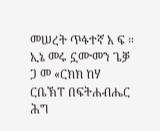መሠረት ጥፋተኛ አ ፍ ። ኢኔ መሩ ኗሙመን ጌቓ ጋ መ «ርክክ ከሃ ርቤኽፐ በፍትሐብሔር ሕግ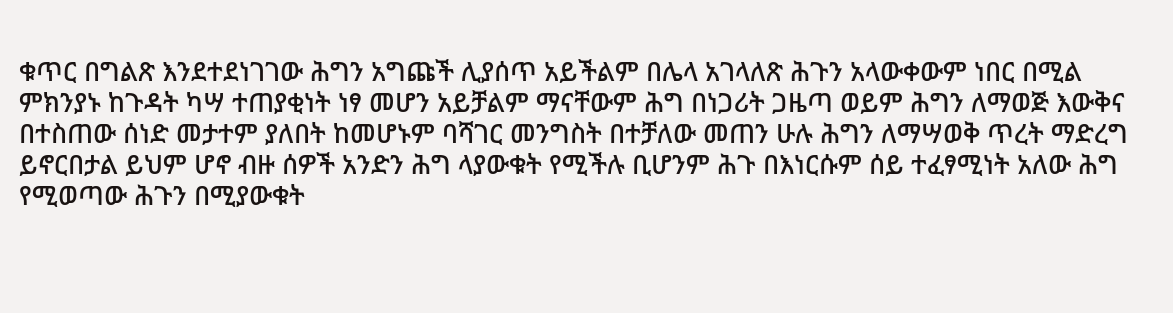ቁጥር በግልጽ እንደተደነገገው ሕግን አግጩች ሊያሰጥ አይችልም በሌላ አገላለጽ ሕጉን አላውቀውም ነበር በሚል ምክንያኑ ከጉዳት ካሣ ተጠያቂነት ነፃ መሆን አይቻልም ማናቸውም ሕግ በነጋሪት ጋዜጣ ወይም ሕግን ለማወጅ እውቅና በተስጠው ሰነድ መታተም ያለበት ከመሆኑም ባሻገር መንግስት በተቻለው መጠን ሁሉ ሕግን ለማሣወቅ ጥረት ማድረግ ይኖርበታል ይህም ሆኖ ብዙ ሰዎች አንድን ሕግ ላያውቁት የሚችሉ ቢሆንም ሕጉ በእነርሱም ሰይ ተፈፃሚነት አለው ሕግ የሚወጣው ሕጉን በሚያውቁት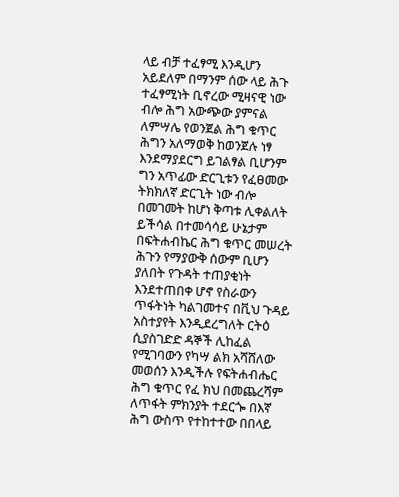ላይ ብቻ ተፈፃሚ እንዲሆን አይደለም በማንም ሰው ላይ ሕጉ ተፈፃሚነት ቢኖረው ሚዛናዊ ነው ብሎ ሕግ አውጭው ያምናል ለምሣሌ የወንጀል ሕግ ቁጥር ሕግን አለማወቅ ከወንጀሉ ነፃ እንደማያደርግ ይገልፃል ቢሆንም ግን አጥፊው ድርጊቱን የፈፀመው ትክክለኛ ድርጊት ነው ብሎ በመገመት ከሆነ ቅጣቱ ሊቀልለት ይችሳል በተመሳሳይ ሁኔታም በፍትሐብኬር ሕግ ቁጥር መሠረት ሕጉን የማያውቅ ሰውም ቢሆን ያለበት የጉዳት ተጠያቂነት እንደተጠበቀ ሆኖ የስራውን ጥፋትነት ካልገመተና በቪህ ጉዳይ አስተያየት እንዲደረግለት ርትዕ ሲያስገድድ ዳኞች ሊከፈል የሚገባውን የካሣ ልክ አሻሸለው መወሰን እንዲችሉ የፍትሐብሔር ሕግ ቁጥር የፈ ክህ በመጨረሻም ለጥፋት ምክንያት ተደርጐ በእኛ ሕግ ውስጥ የተከተተው በበላይ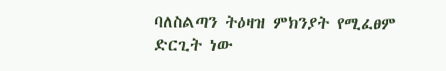ባለስልጣን ትዕዛዝ ምክንያት የሚፈፀም ድርጊት ነው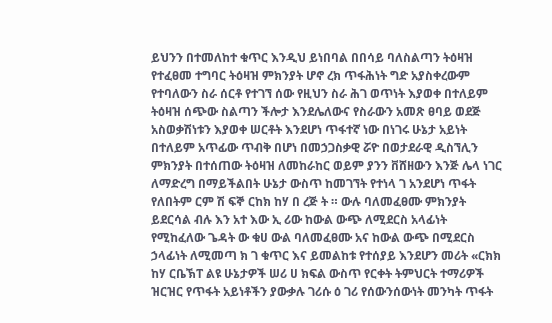ይህንን በተመለከተ ቁጥር እንዲህ ይነበባል በበሳይ ባለስልጣን ትዕዛዝ የተፈፀመ ተግባር ትዕዛዝ ምክንያት ሆኖ ረክ ጥፋሕነት ግድ አያስቀረውም የተባለውን ስራ ሰርቶ የተገኘ ሰው የዚህን ስራ ሕገ ወጥነት እያወቀ በተለይም ትዕዛዝ ሰጭው ስልጣን ችሎታ እንደሌለውና የስራውን አመጽ ፀባይ ወደጅ አስወቃሽነቱን እያወቀ ሠርቶት እንደሆነ ጥፋተኛ ነው በነገሩ ሁኔታ አይነት በተለይም አጥፊው ጥብቅ በሆነ በመኃጋስቃዊ ሯዮ በወታደራዊ ዲስኘሊን ምክንያት በተሰጠው ትዕዛዝ ለመከራከር ወይም ያንን ቨሸዘውን እንጅ ሌላ ነገር ለማድረግ በማይችልበት ሁኔታ ውስጥ ከመገኘት የተነላ ገ አንደሆነ ጥፋት የለበትም ርም ሽ ፍኞ ርከክ ከሃ በ ረጅ ት ። ውሉ ባለመፈፀሙ ምክንያት ይደርሳል ብሉ እን አተ እው ኢ ሪው ከውል ውጭ ለሚደርስ አላፊነት የሚከፈለው ጌዳት ው ቁሀ ውል ባለመፈፀሙ አና ከውል ውጭ በሚደርስ ኃላፊነት ለሚመጣ ክ ገ ቁጥር እና ይመልከቱ የተሰያይ እንደሆን መሪት «ርክክ ከሃ ርቤኽፐ ልዩ ሁኔታዎች ሠሪ ሀ ክፍል ውስጥ የርቀት ትምህርት ተማሪዎች ዝርዝር የጥፋት አይነቶችን ያውቃሉ ገሪሱ ዕ ገሪ የሰውንሰውነት መንካት ጥፋት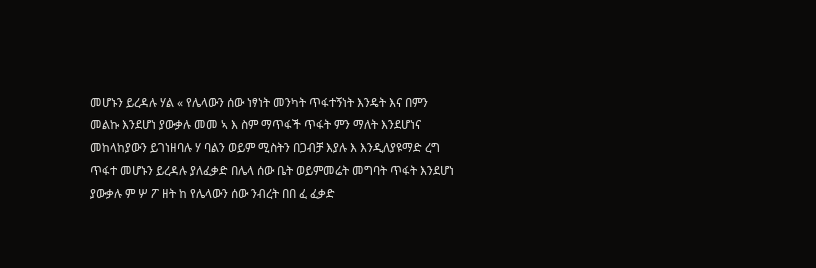መሆኑን ይረዳሉ ሃል « የሌላውን ሰው ነፃነት መንካት ጥፋተኝነት እንዴት እና በምን መልኩ እንደሆነ ያውቃሉ መመ ኣ እ ስም ማጥፋች ጥፋት ምን ማለት እንደሆነና መከላከያውን ይገነዘባሉ ሃ ባልን ወይም ሚስትን በጋብቻ እያሉ እ እንዲለያዩማድ ረግ ጥፋተ መሆኑን ይረዳሉ ያለፈቃድ በሌላ ሰው ቤት ወይምመሬት መግባት ጥፋት እንደሆነ ያውቃሉ ም ሦ ፖ ዘት ከ የሌላውን ሰው ንብረት በበ ፈ ፈቃድ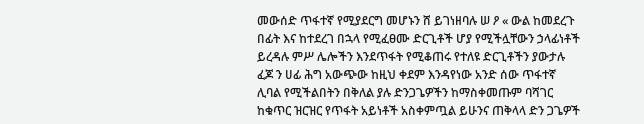መውሰድ ጥፋተኛ የሚያደርግ መሆኑን ሸ ይገነዘባሉ ሠ ዖ « ውል ከመደረጉ በፊት እና ከተደረገ በኋላ የሚፈፀሙ ድርጊቶች ሆያ የሚችሏቸውን ኃላፊነቶች ይረዳሉ ምሥ ሌሎችን እንደጥፋት የሚቆጠሩ የተለዩ ድርጊቶችን ያውታሉ ፈጆ ን ሀፊ ሕግ አውጭው ከዚህ ቀደም እንዳየነው አንድ ሰው ጥፋተኛ ሊባል የሚችልበትን በቅለል ያሉ ድንጋጌዎችን ከማስቀመጡም ባሻገር ከቁጥር ዝርዝር የጥፋት አይነቶች አስቀምጧል ይሁንና ጠቅላላ ድን ጋጌዎች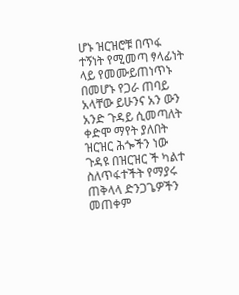ሆኑ ዝርዝሮቹ በጥፋ ተኝነት የሚመጣ ፃላፊነት ላይ የመሙይጠነጥኑ በመሆኑ የጋራ ጠባይ አላቸው ይሁንና አን ውን አንድ ጉዳይ ሲመጣለት ቀድሞ ማየት ያለበት ዝርዝር ሕጐችን ነው ጉዳዩ በዝርዝር ች ካልተ ስለጥፋተችት የማያሩ ጠቅላላ ድንጋጌዎችን መጠቀም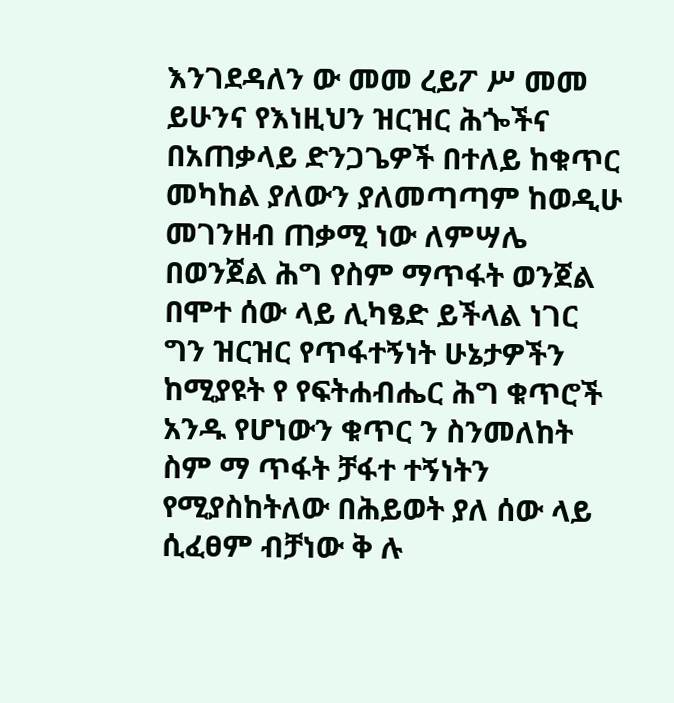እንገደዳለን ው መመ ረይፖ ሥ መመ ይሁንና የእነዚህን ዝርዝር ሕጐችና በአጠቃላይ ድንጋጌዎች በተለይ ከቁጥር መካከል ያለውን ያለመጣጣም ከወዲሁ መገንዘብ ጠቃሚ ነው ለምሣሌ በወንጀል ሕግ የስም ማጥፋት ወንጀል በሞተ ሰው ላይ ሊካፄድ ይችላል ነገር ግን ዝርዝር የጥፋተኝነት ሁኔታዎችን ከሚያዩት የ የፍትሐብሔር ሕግ ቁጥሮች አንዱ የሆነውን ቁጥር ን ስንመለከት ስም ማ ጥፋት ቻፋተ ተኝነትን የሚያስከትለው በሕይወት ያለ ሰው ላይ ሲፈፀም ብቻነው ቅ ሉ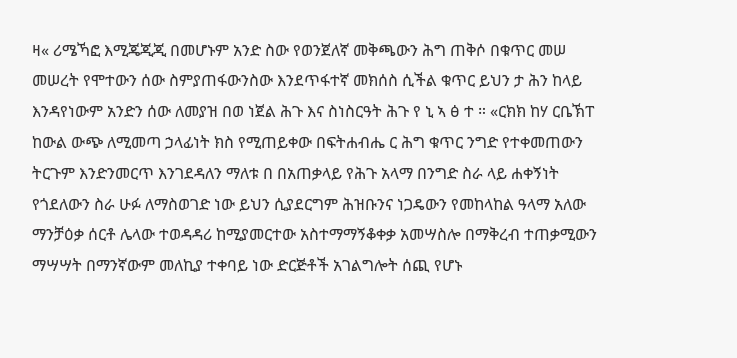ዛ« ሪሜኻፎ እሚጄጂጂ በመሆኑም አንድ ስው የወንጀለኛ መቅጫውን ሕግ ጠቅሶ በቁጥር መሠ መሠረት የሞተውን ሰው ስምያጠፋውንስው እንደጥፋተኛ መክሰስ ሲችል ቁጥር ይህን ታ ሕን ከላይ እንዳየነውም አንድን ሰው ለመያዝ በወ ነጀል ሕጉ እና ስነስርዓት ሕጉ የ ኒ ኣ ፅ ተ ። «ርክክ ከሃ ርቤኽፐ ከውል ውጭ ለሚመጣ ኃላፊነት ክስ የሚጠይቀው በፍትሐብሔ ር ሕግ ቁጥር ንግድ የተቀመጠውን ትርጉም እንድንመርጥ እንገደዳለን ማለቱ በ በአጠቃላይ የሕጉ አላማ በንግድ ስራ ላይ ሐቀኝነት የጎደለውን ስራ ሁፉ ለማስወገድ ነው ይህን ሲያደርግም ሕዝቡንና ነጋዴውን የመከላከል ዓላማ አለው ማንቻዕቃ ሰርቶ ሌላው ተወዳዳሪ ከሚያመርተው አስተማማኝቆቀቃ አመሣስሎ በማቅረብ ተጠቃሚውን ማሣሣት በማንኛውም መለኪያ ተቀባይ ነው ድርጅቶች አገልግሎት ሰጪ የሆኑ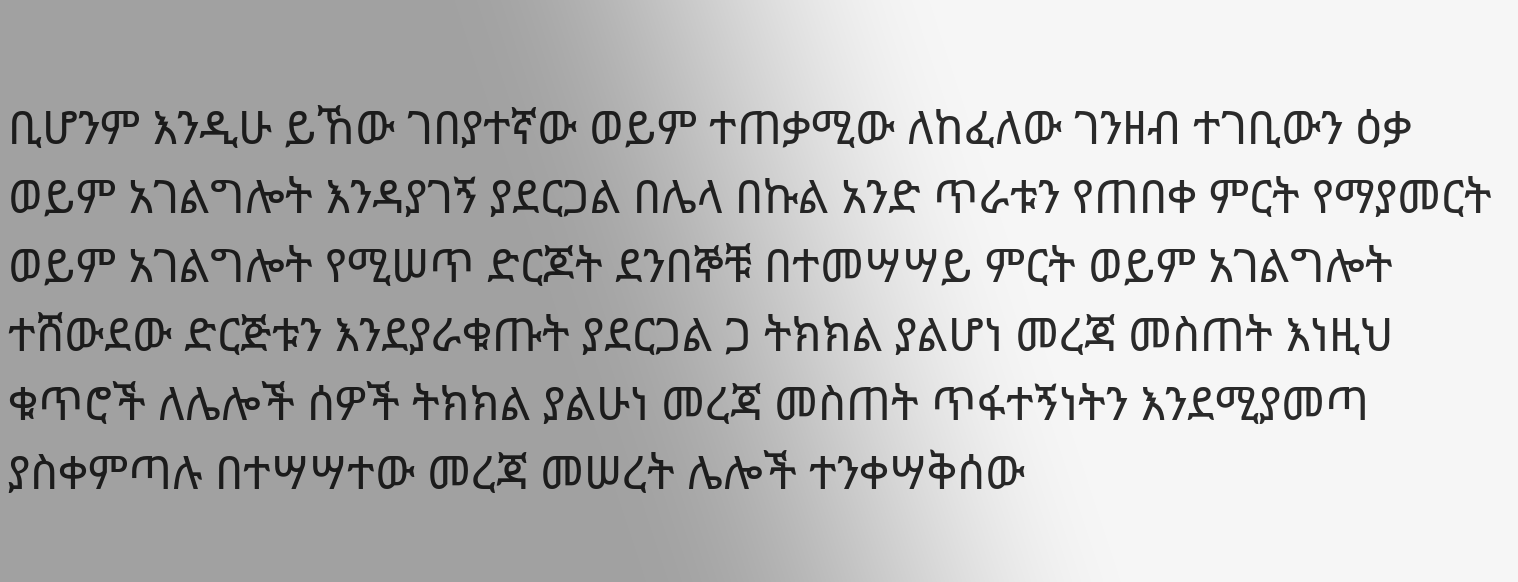ቢሆንም እንዲሁ ይኸው ገበያተኛው ወይም ተጠቃሚው ለከፈለው ገንዘብ ተገቢውን ዕቃ ወይም አገልግሎት እንዳያገኝ ያደርጋል በሌላ በኩል አንድ ጥራቱን የጠበቀ ምርት የማያመርት ወይም አገልግሎት የሚሠጥ ድርጆት ደንበኞቹ በተመሣሣይ ምርት ወይም አገልግሎት ተሸውደው ድርጅቱን እንደያራቁጡት ያደርጋል ጋ ትክክል ያልሆነ መረጃ መስጠት እነዚህ ቁጥሮች ለሌሎች ሰዎች ትክክል ያልሁነ መረጃ መስጠት ጥፋተኝነትን እንደሚያመጣ ያስቀምጣሉ በተሣሣተው መረጃ መሠረት ሌሎች ተንቀሣቅሰው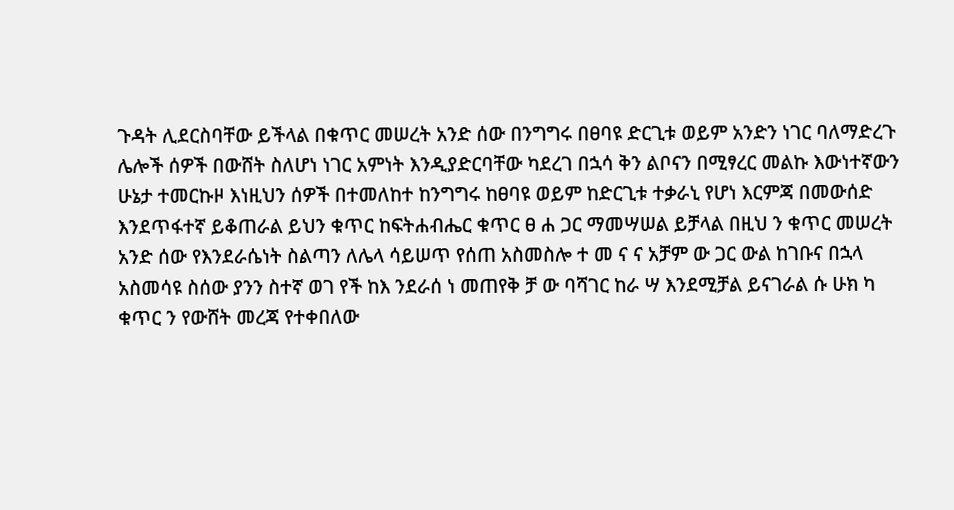ጉዳት ሊደርስባቸው ይችላል በቁጥር መሠረት አንድ ሰው በንግግሩ በፀባዩ ድርጊቱ ወይም አንድን ነገር ባለማድረጉ ሌሎች ሰዎች በውሸት ስለሆነ ነገር አምነት እንዲያድርባቸው ካደረገ በኋሳ ቅን ልቦናን በሚፃረር መልኩ እውነተኛውን ሁኔታ ተመርኩዞ እነዚህን ሰዎች በተመለከተ ከንግግሩ ከፀባዩ ወይም ከድርጊቱ ተቃራኒ የሆነ እርምጃ በመውሰድ እንደጥፋተኛ ይቆጠራል ይህን ቁጥር ከፍትሐብሔር ቁጥር ፀ ሐ ጋር ማመሣሠል ይቻላል በዚህ ን ቁጥር መሠረት አንድ ሰው የእንደራሴነት ስልጣን ለሌላ ሳይሠጥ የሰጠ አስመስሎ ተ መ ና ና አቻም ው ጋር ውል ከገቡና በኋላ አስመሳዩ ስሰው ያንን ስተኛ ወገ የች ከእ ንደራሰ ነ መጠየቅ ቻ ው ባሻገር ከራ ሣ እንደሚቻል ይናገራል ሱ ሁክ ካ ቁጥር ን የውሸት መረጃ የተቀበለው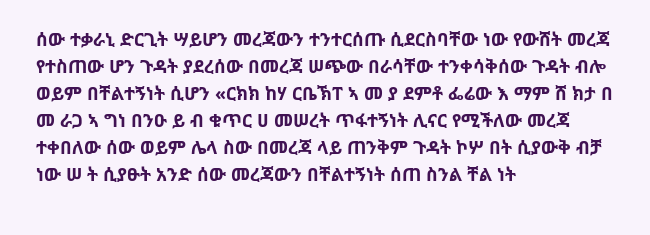ሰው ተቃራኒ ድርጊት ሣይሆን መረጃውን ተንተርሰጡ ሲደርስባቸው ነው የውሸት መረጃ የተስጠው ሆን ጉዳት ያደረሰው በመረጃ ሠጭው በራሳቸው ተንቀሳቅሰው ጉዳት ብሎ ወይም በቸልተኝነት ሲሆን «ርክክ ከሃ ርቤኽፐ ኣ መ ያ ደምቶ ፌሬው እ ማም ሸ ክታ በ መ ራጋ ኣ ግነ በንዑ ይ ብ ቁጥር ሀ መሠረት ጥፋተኝነት ሊናር የሚችለው መረጃ ተቀበለው ሰው ወይም ሌላ ስው በመረጃ ላይ ጠንቅም ጉዳት ኮሦ በት ሲያውቅ ብቻ ነው ሠ ት ሲያፁት አንድ ሰው መረጃውን በቸልተኝነት ሰጠ ስንል ቸል ነት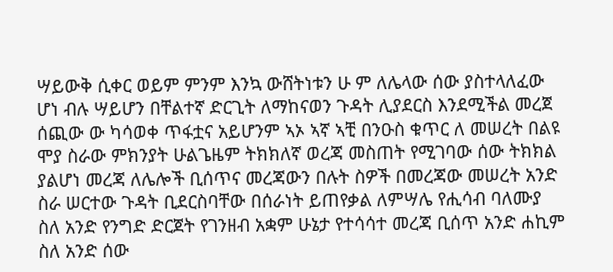ሣይውቅ ሲቀር ወይም ምንም እንኳ ውሸትነቱን ሁ ም ለሌላው ሰው ያስተላለፈው ሆነ ብሉ ሣይሆን በቸልተኛ ድርጊት ለማከናወን ጉዳት ሊያደርስ እንደሚችል መረጀ ሰጪው ው ካሳወቀ ጥፋቷና አይሆንም ኣኦ ኣኛ ኣቺ በንዑስ ቁጥር ለ መሠረት በልዩ ሞያ ስራው ምክንያት ሁልጌዜም ትክክለኛ ወረጃ መስጠት የሚገባው ሰው ትክክል ያልሆነ መረጃ ለሌሎች ቢሰጥና መረጃውን በሉት ስዎች በመረጃው መሠረት አንድ ስራ ሠርተው ጉዳት ቢደርስባቸው በሰራነት ይጠየቃል ለምሣሌ የሒሳብ ባለሙያ ስለ አንድ የንግድ ድርጀት የገንዘብ አቋም ሁኔታ የተሳሳተ መረጃ ቢሰጥ አንድ ሐኪም ስለ አንድ ሰው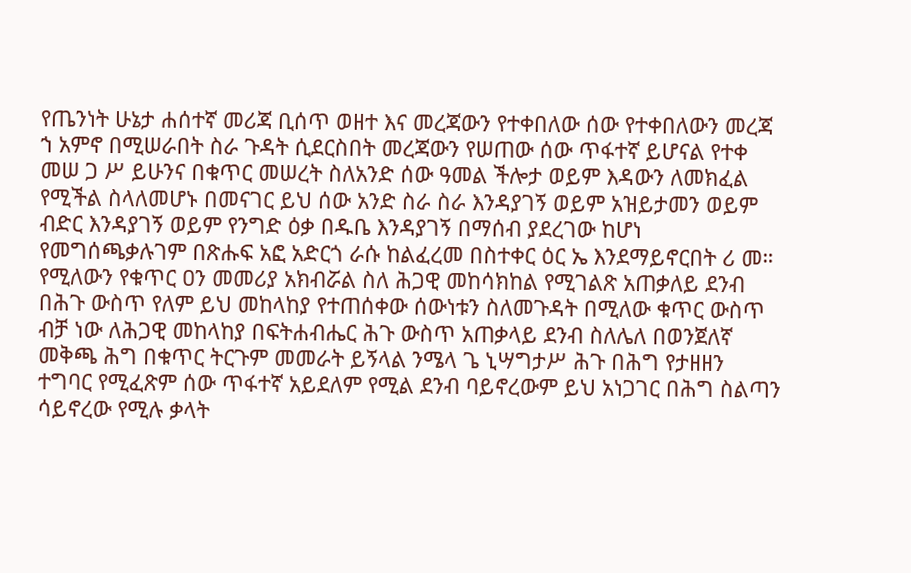የጤንነት ሁኔታ ሐሰተኛ መሪጃ ቢሰጥ ወዘተ እና መረጃውን የተቀበለው ሰው የተቀበለውን መረጃ ኀ አምኖ በሚሠራበት ስራ ጉዳት ሲደርስበት መረጃውን የሠጠው ሰው ጥፋተኛ ይሆናል የተቀ መሠ ጋ ሥ ይሁንና በቁጥር መሠረት ስለአንድ ሰው ዓመል ችሎታ ወይም እዳውን ለመክፈል የሚችል ስላለመሆኑ በመናገር ይህ ሰው አንድ ስራ ስራ እንዳያገኝ ወይም አዝይታመን ወይም ብድር እንዳያገኝ ወይም የንግድ ዕቃ በዱቤ እንዳያገኝ በማሰብ ያደረገው ከሆነ የመግሰጫቃሉገም በጽሑፍ አፎ አድርጎ ራሱ ከልፈረመ በስተቀር ዕር ኤ እንደማይኖርበት ሪ መ። የሚለውን የቁጥር ዐን መመሪያ አክብሯል ስለ ሕጋዊ መከሳክከል የሚገልጽ አጠቃለይ ደንብ በሕጉ ውስጥ የለም ይህ መከላከያ የተጠሰቀው ሰውነቱን ስለመጉዳት በሚለው ቁጥር ውስጥ ብቻ ነው ለሕጋዊ መከላከያ በፍትሐብሔር ሕጉ ውስጥ አጠቃላይ ደንብ ስለሌለ በወንጀለኛ መቅጫ ሕግ በቁጥር ትርጉም መመራት ይኝላል ንሜላ ጌ ኒሣግታሥ ሕጉ በሕግ የታዘዘን ተግባር የሚፈጽም ሰው ጥፋተኛ አይደለም የሚል ደንብ ባይኖረውም ይህ አነጋገር በሕግ ስልጣን ሳይኖረው የሚሉ ቃላት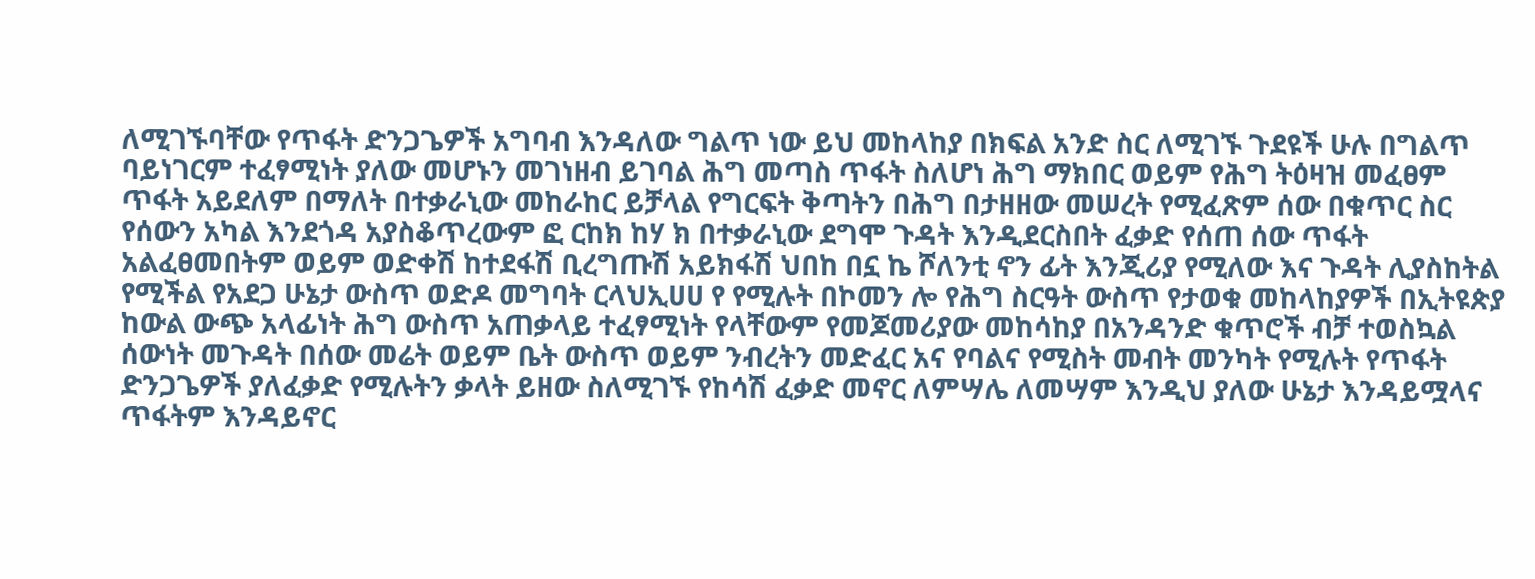ለሚገኙባቸው የጥፋት ድንጋጌዎች አግባብ እንዳለው ግልጥ ነው ይህ መከላከያ በክፍል አንድ ስር ለሚገኙ ጉደዩች ሁሉ በግልጥ ባይነገርም ተፈፃሚነት ያለው መሆኑን መገነዘብ ይገባል ሕግ መጣስ ጥፋት ስለሆነ ሕግ ማክበር ወይም የሕግ ትዕዛዝ መፈፀም ጥፋት አይደለም በማለት በተቃራኒው መከራከር ይቻላል የግርፍት ቅጣትን በሕግ በታዘዘው መሠረት የሚፈጽም ሰው በቁጥር ስር የሰውን አካል እንደጎዳ አያስቆጥረውም ፎ ርከክ ከሃ ክ በተቃራኒው ደግሞ ጉዳት እንዲደርስበት ፈቃድ የሰጠ ሰው ጥፋት አልፈፀመበትም ወይም ወድቀሽ ከተደፋሽ ቢረግጡሽ አይክፋሽ ህበከ በኗ ኬ ሾለንቲ ኖን ፊት እንጂሪያ የሚለው እና ጉዳት ሊያስከትል የሚችል የአደጋ ሁኔታ ውስጥ ወድዶ መግባት ርላህኢሀሀ የ የሚሉት በኮመን ሎ የሕግ ስርዓት ውስጥ የታወቁ መከላከያዎች በኢትዩጵያ ከውል ውጭ አላፊነት ሕግ ውስጥ አጠቃላይ ተፈፃሚነት የላቸውም የመጆመሪያው መከሳከያ በአንዳንድ ቁጥሮች ብቻ ተወስኳል ሰውነት መጉዳት በሰው መሬት ወይም ቤት ውስጥ ወይም ንብረትን መድፈር አና የባልና የሚስት መብት መንካት የሚሉት የጥፋት ድንጋጌዎች ያለፈቃድ የሚሉትን ቃላት ይዘው ስለሚገኙ የከሳሽ ፈቃድ መኖር ለምሣሌ ለመሣም እንዲህ ያለው ሁኔታ እንዳይሟላና ጥፋትም እንዳይኖር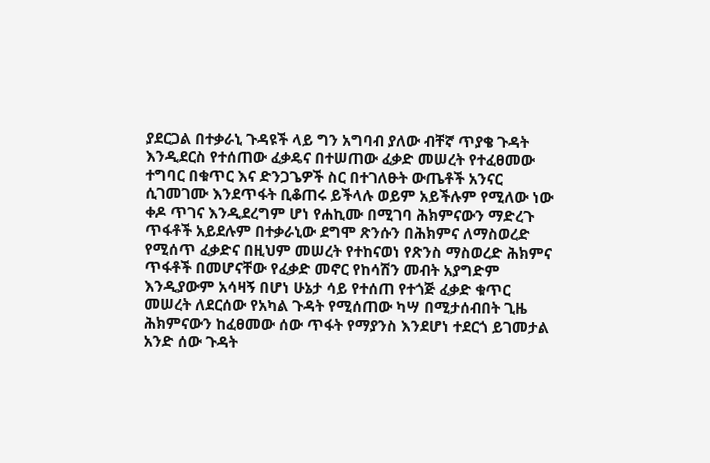ያደርጋል በተቃራኒ ጉዳዩች ላይ ግን አግባብ ያለው ብቸኛ ጥያቄ ጉዳት እንዲደርስ የተሰጠው ፈቃዴና በተሠጠው ፈቃድ መሠረት የተፈፀመው ተግባር በቁጥር እና ድንጋጌዎች ስር በተገለፁት ውጤቶች አንናር ሲገመገሙ እንደጥፋት ቢቆጠሩ ይችላሉ ወይም አይችሉም የሚለው ነው ቀዶ ጥገና እንዲደረግም ሆነ የሐኪሙ በሚገባ ሕክምናውን ማድረጉ ጥፋቶች አይደሉም በተቃራኒው ደግሞ ጽንሱን በሕክምና ለማስወረድ የሚሰጥ ፈቃድና በዚህም መሠረት የተከናወነ የጽንስ ማስወረድ ሕክምና ጥፋቶች በመሆናቸው የፈቃድ መኖር የከሳሽን መብት አያግድም እንዲያውም አሳዛኝ በሆነ ሁኔታ ሳይ የተሰጠ የተጎጅ ፈቃድ ቁጥር መሠረት ለደርሰው የአካል ጉዳት የሚሰጠው ካሣ በሚታሰብበት ጊዜ ሕክምናውን ከፈፀመው ሰው ጥፋት የማያንስ እንደሆነ ተደርጎ ይገመታል አንድ ሰው ጉዳት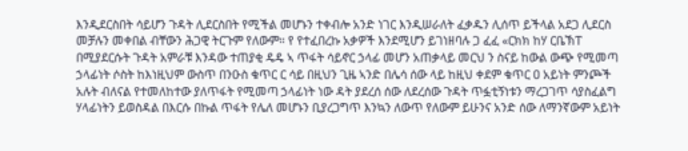እንዲደርስበት ሳይሆን ጉዳት ሊደርስበት የሚችል መሆኑን ተቀብሎ አንድ ነገር እንዲሠራለት ፈቃዱን ሊሰጥ ይችላል አደጋ ሊደርስ መቻሉን መቀበል ብቸውን ሕጋዊ ትርጉም የለውም። የ የተፈበረኩ አቃዎች እንደሚሆን ይገነዘባሉ ጋ ፈፈ «ርክክ ከሃ ርቤኽፐ በሚያደርሱት ጉዳት አምራቹ እንዳው ተጠያቂ ዴዴ ኣ ጥፋት ሳይኖር ኃላፊ መሆን አጠቃላይ መርህ ን ስናይ ከውል ውጭ የሚመጣ ኃላፊነት ሶስት ከእነዚህም ውስጥ በንዑስ ቁጥር ር ሳይ በዚህን ጊዜ ኣንድ በሌሳ ሰው ላይ ከዚህ ቀደም ቁጥር ዐ አይነት ምንጮች አሉት ብለናል የተመለከተው ያለጥፋት የሚመጣ ኃላፊነት ነው ዳት ያደረሰ ሰው ለደረሰው ጉዳት ጥፏቲኝነቱን ማረጋገጥ ሳያስፈልግ ሃላፊነትን ይወስዳል በእርሱ በኩል ጥፋት የሌለ መሆኑን ቢያረጋግጥ እንኳን ለውጥ የለውም ይሁንና አንድ ሰው ለማንኛውም አይነት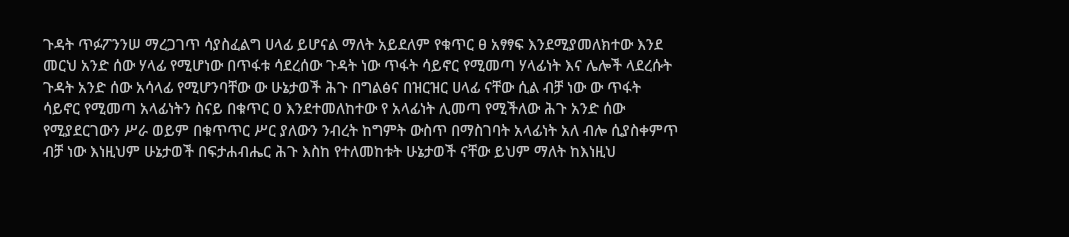ጉዳት ጥፉፖንንሠ ማረጋገጥ ሳያስፈልግ ሀላፊ ይሆናል ማለት አይደለም የቁጥር ፀ አፃፃፍ እንደሚያመለክተው እንደ መርህ አንድ ሰው ሃላፊ የሚሆነው በጥፋቱ ሳደረሰው ጉዳት ነው ጥፋት ሳይኖር የሚመጣ ሃላፊነት እና ሌሎች ላደረሱት ጉዳት አንድ ሰው አሳላፊ የሚሆንባቸው ው ሁኔታወች ሕጉ በግልፅና በዝርዝር ሀላፊ ናቸው ሲል ብቻ ነው ው ጥፋት ሳይኖር የሚመጣ አላፊነትን ስናይ በቁጥር ዐ እንደተመለከተው የ አላፊነት ሊመጣ የሚችለው ሕጉ አንድ ሰው የሚያደርገውን ሥራ ወይም በቁጥጥር ሥር ያለውን ንብረት ከግምት ውስጥ በማስገባት አላፊነት አለ ብሎ ሲያስቀምጥ ብቻ ነው እነዚህም ሁኔታወች በፍታሐብሔር ሕጉ እስከ የተለመከቱት ሁኔታወች ናቸው ይህም ማለት ከእነዚህ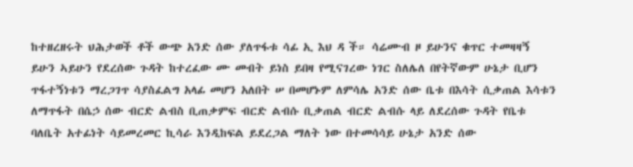ከተዘረዘሩት ህሕታወች ቶች ውጭ አንድ ሰው ያለጥፋቱ ሳፊ ኢ እህ ዳ ች። ሳሬሙብ ዞ ይሁንና ቁጥር ተመዛዛኝ ይሁን ኣይሁን የደረሰው ጉዳት ከተረፈው ሙ መብት ይነስ ይበዛ የሚናገረው ነገር ስለሌለ በየትኛውም ሁኔታ ቢሆን ጥፋተኝነቱን ማረጋገጥ ሳያስፈልግ አላፊ መሆን አለበት ሠ በመሆኑም ለምሳሌ አንድ ሰው ቤቱ በእሳት ሲቃጠል እሳቱን ለማጥፋት በሴኃ ሰው ብርድ ልብስ ቢጠቃምፍ ብርድ ልብሱ ቢቃጠል ብርድ ልብሱ ላይ ለደረሰው ጉዳት የቤቱ ባለቤት አተፊነት ሳይመረመር ኪሳራ እንዲከፍል ይደረጋል ማለት ነው በተመሳሳይ ሁኔታ አንድ ሰው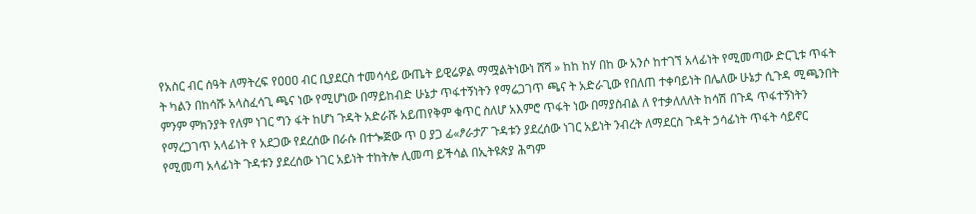የአስር ብር ሰዓት ለማትረፍ የዐዐዐ ብር ቢያደርስ ተመሳሳይ ውጤት ይዊሬዎል ማሟልትነውነ ሸሻ » ከከ ከሃ በከ ው አንሶ ከተገኘ አላፊነት የሚመጣው ድርጊቱ ጥፋት ት ካልን በከሳሹ አላስፈሳጊ ጫና ነው የሚሆነው በማይከብድ ሁኔታ ጥፋተኝነትን የማሬጋገጥ ጫና ት አድራጊው የበለጠ ተቀባይነት በሌለው ሁኔታ ሲጉዳ ሚጫንበት ምንም ምክንያት የለም ነገር ግን ፋት ከሆነ ጉዳት አድራሹ አይጠየቅም ቁጥር ስለሆ አእምሮ ጥፋት ነው በማያስብል ለ የተቃለለለት ከሳሽ በጉዳ ጥፋተኝነትን የማረጋገጥ አላፊነት የ አደጋው የደረሰው በራሱ በተጐጅው ጥ ዐ ያጋ ፊ«ፆራታፖ ጉዳቱን ያደረሰው ነገር አይነት ንብረት ለማደርስ ጉዳት ኃሳፊነት ጥፋት ሳይኖር የሚመጣ አላፊነት ጉዳቱን ያደረሰው ነገር አይነት ተከትሎ ሊመጣ ይችሳል በኢትዩጵያ ሕግም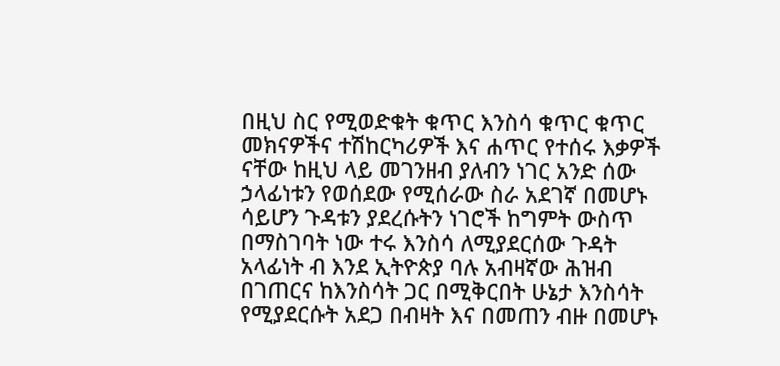በዚህ ስር የሚወድቁት ቁጥር እንስሳ ቁጥር ቁጥር መክናዎችና ተሽከርካሪዎች እና ሐጥር የተሰሩ እቃዎች ናቸው ከዚህ ላይ መገንዘብ ያለብን ነገር አንድ ሰው ኃላፊነቱን የወሰደው የሚሰራው ስራ አደገኛ በመሆኑ ሳይሆን ጉዳቱን ያደረሱትን ነገሮች ከግምት ውስጥ በማስገባት ነው ተሩ እንስሳ ለሚያደርሰው ጉዳት አላፊነት ብ እንደ ኢትዮጵያ ባሉ አብዛኛው ሕዝብ በገጠርና ከእንስሳት ጋር በሚቅርበት ሁኔታ እንስሳት የሚያደርሱት አደጋ በብዛት እና በመጠን ብዙ በመሆኑ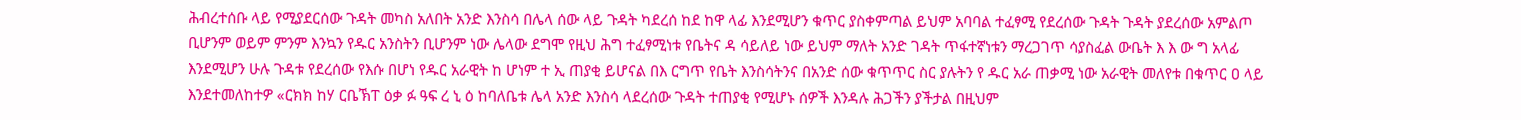ሕብረተሰቡ ላይ የሚያደርሰው ጉዳት መካስ አለበት አንድ እንስሳ በሌላ ሰው ላይ ጉዳት ካደረሰ ከደ ከዋ ላፊ እንደሚሆን ቁጥር ያስቀምጣል ይህም አባባል ተፈፃሚ የደረሰው ጉዳት ጉዳት ያደረሰው አምልጦ ቢሆንም ወይም ምንም እንኳን የዱር አንስትን ቢሆንም ነው ሌላው ደግሞ የዚህ ሕግ ተፈፃሚነቱ የቤትና ዳ ሳይለይ ነው ይህም ማለት አንድ ገዳት ጥፋተኛነቱን ማረጋገጥ ሳያስፈል ውቤት እ እ ው ግ አላፊ እንደሚሆን ሁሉ ጉዳቱ የደረሰው የእሱ በሆነ የዱር አራዊት ከ ሆነም ተ ኢ ጠያቂ ይሆናል በእ ርግጥ የቤት እንስሳትንና በአንድ ሰው ቁጥጥር ስር ያሉትን የ ዱር አራ ጠቃሚ ነው አራዊት መለየቱ በቁጥር ዐ ላይ እንደተመለከተዎ «ርክክ ከሃ ርቤኽፐ ዕቃ ፉ ዓፍ ረ ኒ ዕ ከባለቤቱ ሌላ አንድ እንስሳ ላደረሰው ጉዳት ተጠያቂ የሚሆኑ ሰዎች እንዳሉ ሕጋችን ያችታል በዚህም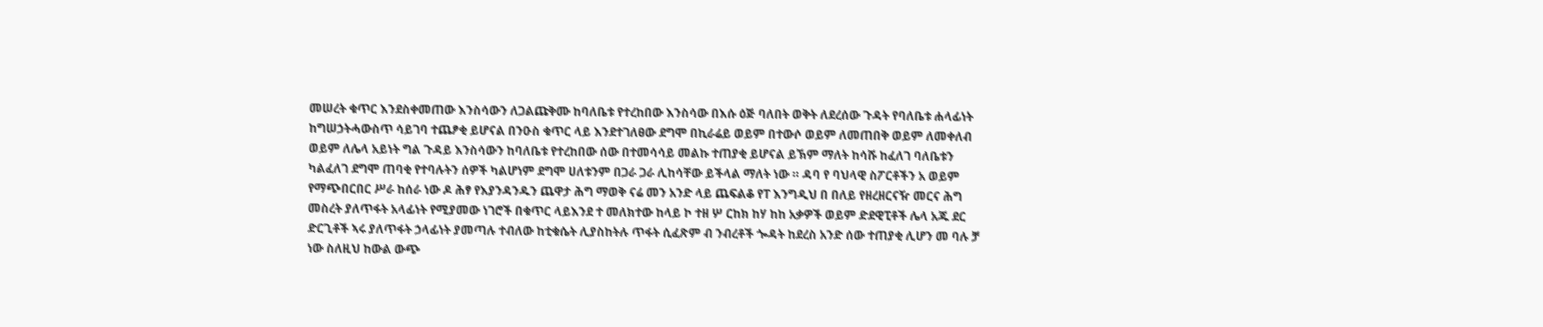መሠረት ቁጥር እንደስቀመጠው እንስሳውን ለጋልጩቅሙ ከባለቤቱ የተረከበው እንስሳው በእሱ ዕጅ ባለበት ወቅት ለደረሰው ጉዳት የባለቤቱ ሐላፊነት ከግሠኃትሓውስጥ ሳይገባ ተጨፆቂ ይሆናል በንዑስ ቁጥር ላይ እንደተገለፀው ደግሞ በኪራሬይ ወይም በተውሶ ወይም ለመጠበቅ ወይም ለመቀለብ ወይም ለሌላ አይነት ግል ጉዳይ እንስሳውን ከባለቤቱ የተረከበው ሰው በተመሳሳይ መልኩ ተጠያቂ ይሆናል ይኽም ማለት ከሳሹ ከፈለገ ባለቤቱን ካልፈለገ ደግሞ ጠባቂ የተባሉትን ሰዎች ካልሆነም ደግሞ ሀለቱንም በጋራ ጋራ ሊከሳቸው ይችላል ማለት ነው ። ዳባ የ ባህላዊ ስፖርቶችን አ ወይም የማጭበርበር ሥራ ከሰራ ነው ዶ ሕፃ የእያንዳንዱን ጨዋታ ሕግ ማወቅ ናሬ መን አንድ ላይ ጨፍልቆ የፐ እንግዲህ በ በለይ የዘረዘርናዥ መርና ሕግ መስረት ያለጥፋት አላፊነት የሚያመው ነገሮች በቁጥር ላይእንደ ተ መለክተው ከላይ ኮ ተዘ ሦ ርከክ ከሃ ከከ አቃዎች ወይም ድደዊፒቶች ሌላ አጁ ደር ድርጊቶች ኣሩ ያለጥፋት ኃላፊነት ያመጣሉ ተብለው ከቲቁሴት ሊያስከትሉ ጥፋት ሲፈጽም ብ ንብረቶች ጐዳት ከደረስ አንድ ሰው ተጠያቂ ሊሆን መ ባሉ ቻ ነው ስለዚህ ከውል ውጭ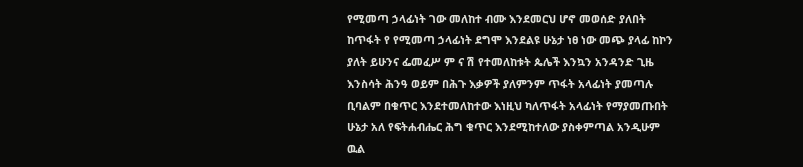የሚመጣ ኃላፊነት ገው መለከተ ብሙ እንደመርህ ሆኖ መወሰድ ያለበት ከጥፋት የ የሚመጣ ኃላፊነት ደግሞ እንደልዩ ሁኔታ ነፀ ነው መጭ ያላፊ ከኮን ያለት ይሁንና ፌመፈሥ ም ና ሽ የተመለከቱት ጴሌች እንኳን አንዳንድ ጊዜ እንስሳት ሕንዓ ወይም በሕጉ እቃዎች ያለምንም ጥፋት አላፊነት ያመጣሉ ቢባልም በቁጥር እንደተመለከተው እነዚህ ካለጥፋት አላፊነት የማያመጡበት ሁኔታ አለ የፍትሐብሔር ሕግ ቁጥር እንደሚከተለው ያስቀምጣል አንዲሁም ዉል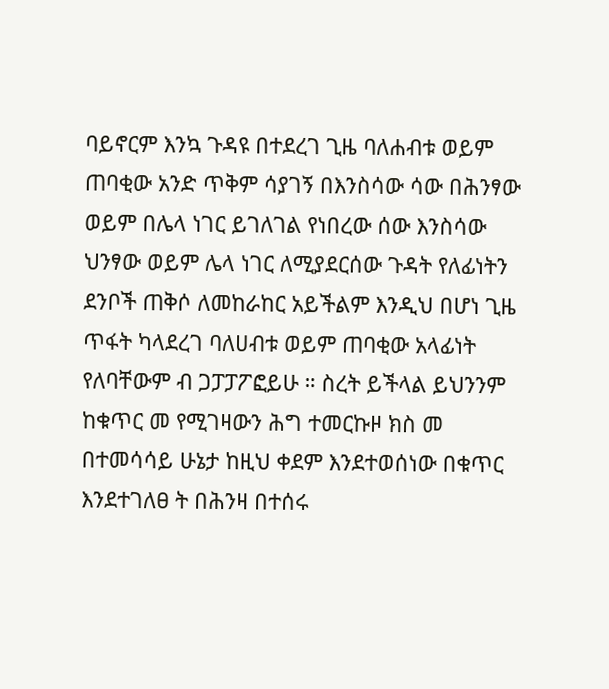ባይኖርም እንኳ ጉዳዩ በተደረገ ጊዜ ባለሐብቱ ወይም ጠባቂው አንድ ጥቅም ሳያገኝ በእንስሳው ሳው በሕንፃው ወይም በሌላ ነገር ይገለገል የነበረው ሰው እንስሳው ህንፃው ወይም ሌላ ነገር ለሚያደርሰው ጉዳት የለፊነትን ደንቦች ጠቅሶ ለመከራከር አይችልም እንዲህ በሆነ ጊዜ ጥፋት ካላደረገ ባለሀብቱ ወይም ጠባቂው አላፊነት የለባቸውም ብ ጋፓፓፖፎይሁ ። ስረት ይችላል ይህንንም ከቁጥር መ የሚገዛውን ሕግ ተመርኩዞ ክስ መ በተመሳሳይ ሁኔታ ከዚህ ቀደም እንደተወሰነው በቁጥር እንደተገለፀ ት በሕንዛ በተሰሩ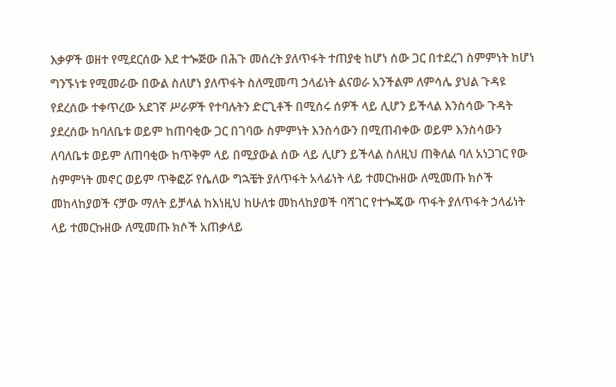እቃዎች ወዘተ የሚደርሰው እደ ተጐጅው በሕጉ መሰረት ያለጥፋት ተጠያቂ ከሆነ ሰው ጋር በተደረገ ስምምነት ከሆነ ግንኙነቱ የሚመራው በውል ስለሆነ ያለጥፋት ስለሚመጣ ኃላፊነት ልናወራ አንችልም ለምሳሌ ያህል ጉዳዩ የደረሰው ተቀጥረው አደገኛ ሥራዎች የተባሉትን ድርጊቶች በሚሰሩ ሰዎች ላይ ሊሆን ይችላል እንስሳው ጉዳት ያደረሰው ከባለቤቱ ወይም ከጠባቂው ጋር በገባው ስምምነት እንስሳውን በሚጠብቀው ወይም እንስሳውን ለባለቤቱ ወይም ለጠባቂው ከጥቅም ላይ በሚያውል ሰው ላይ ሊሆን ይችላል ስለዚህ ጠቅለል ባለ አነጋገር የው ስምምነት መኖር ወይም ጥቅፎሯ የሴለው ግኋቼት ያለጥፋት አላፊነት ላይ ተመርኩዘው ለሚመጡ ክሶች መከላከያወች ናቻው ማለት ይቻላል ከእነዚህ ከሁለቱ መከላከያወች ባሻገር የተጐጄው ጥፋት ያለጥፋት ኃላፊነት ላይ ተመርኩዘው ለሚመጡ ክሶች አጠቃላይ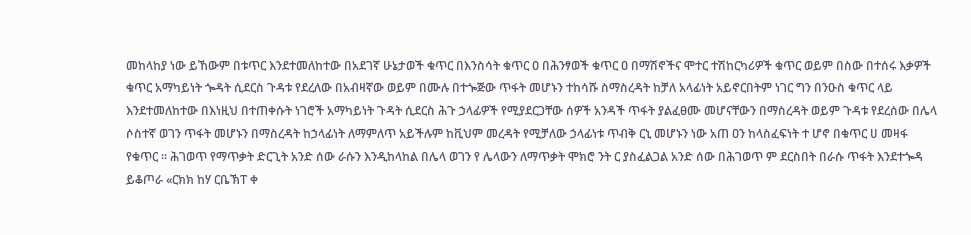መከላከያ ነው ይኸውም በቱጥር እንደተመለከተው በአደገኛ ሁኔታወች ቁጥር በእንስሳት ቁጥር ዐ በሕንፃወች ቁጥር ዐ በማሽኖችና ሞተር ተሽከርካሪዎች ቁጥር ወይም በስው በተሰሩ እቃዎች ቁጥር አማካይነት ጐዳት ሲደርስ ጉዳቱ የደረለው በአብዛኛው ወይም በሙሉ በተጐጅው ጥፋት መሆኑን ተከሳሹ ስማስረዳት ከቻለ አላፊነት አይኖርበትም ነገር ግን በንዑስ ቁጥር ላይ እንደተመለከተው በእነዚህ በተጠቀሱት ነገሮች አማካይነት ጉዳት ሲደርስ ሕጉ ኃላፊዎች የሚያደርጋቸው ሰዎች አንዳች ጥፋት ያልፈፀሙ መሆናቸውን በማስረዳት ወይም ጉዳቱ የደረሰው በሌላ ሶስተኛ ወገን ጥፋት መሆኑን በማስረዳት ከኃላፊነት ለማምለጥ አይችሉም ከቪህም መረዳት የሚቻለው ኃላፊነቱ ጥብቅ ርኒ መሆኑን ነው አጠ ዐን ከላስፈፍነት ተ ሆኖ በቁጥር ሀ መዛፋ የቁጥር ። ሕገወጥ የማጥቃት ድርጊት አንድ ሰው ራሱን እንዲከላከል በሌላ ወገን የ ሌላውን ለማጥቃት ሞክሮ ንት ር ያስፈልጋል አንድ ሰው በሕገወጥ ም ደርስበት በራሱ ጥፋት እንደተጐዳ ይቆጦራ «ርክክ ከሃ ርቤኽፐ ቀ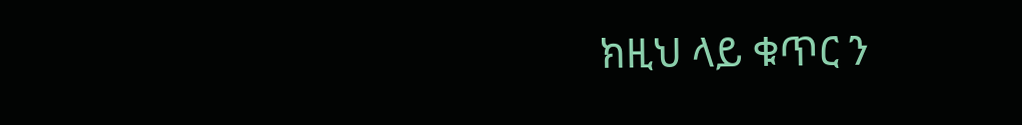ክዚህ ላይ ቁጥር ን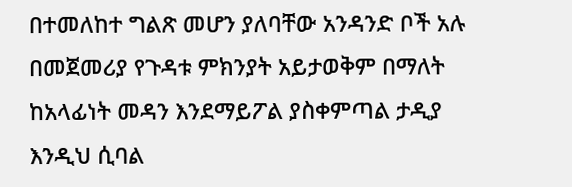በተመለከተ ግልጽ መሆን ያለባቸው አንዳንድ ቦች አሉ በመጀመሪያ የጉዳቱ ምክንያት አይታወቅም በማለት ከአላፊነት መዳን እንደማይፖል ያስቀምጣል ታዲያ እንዲህ ሲባል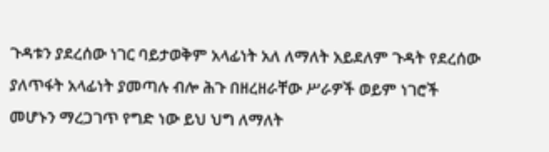ጉዳቱን ያደረሰው ነገር ባይታወቅም አላፊነት አለ ለማለት አይደለም ጉዳት የደረሰው ያለጥፋት አላፊነት ያመጣሉ ብሎ ሕጉ በዘረዘራቸው ሥራዎች ወይም ነገሮች መሆኑን ማረጋገጥ የግድ ነው ይህ ህግ ለማለት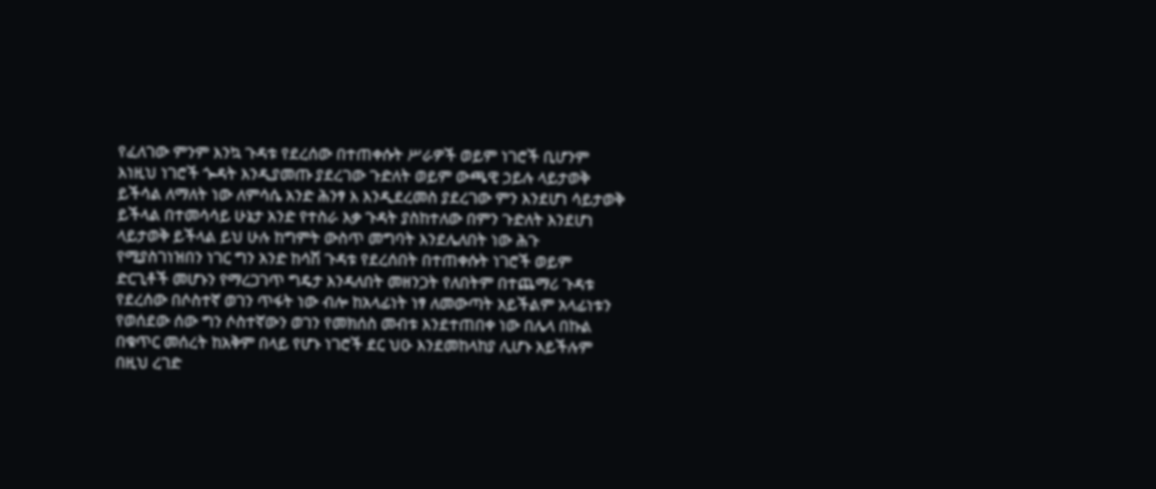የፈለገው ምንም እንኳ ጉዳቱ የደረሰው በተጠቀሱት ሥራዎች ወይም ነገሮች ቢሆንም እነዚህ ነገሮች ጐዳት እንዲያመጡ ያደረገው ጉድለት ወይም ውጫዊ ኃይሉ ላይታወቅ ይችሳል ለማለት ነው ለምሳሴ አንድ ሕንፃ እ እንዲደረመስ ያደረገው ምን እንደሆነ ሳይታወቅ ይችላል በተመሳሳይ ሁኔታ አንድ የተስራ እቃ ጉዳት ያስከተለው በምን ጉድለት እንደሆነ ላይታወቅ ይችላል ይህ ሁሉ ከግምት ውስጥ መግባት እንደሌለበት ነው ሕጉ የሚያስገነዝበን ነገር ግን አንድ ከሳሽ ጉዳቱ የደረሰበት በተጠቀሱት ነገሮች ወይም ድርጊቶች መሆኑን የማረጋገጥ ግዴታ እንዳለበት መዘንጋት የለበትም በተጨማሪ ጉዳቱ የደረሰው በሶስተኛ ወገን ጥፋት ነው ብሎ ከአላፊነት ነፃ ለመውጣት አይችልም አላፊነቱን የወሰደው ሰው ግን ሶስተኛውን ወገን የመክሰስ መብቱ እንደተጠበቀ ነው በሌላ በኩል በቁጥር መሰረት ከአቅም በላይ የሆኑ ነገሮች ደር ህዑ እንደመከላከያ ሊሆኑ አይችሉም በዚህ ረገድ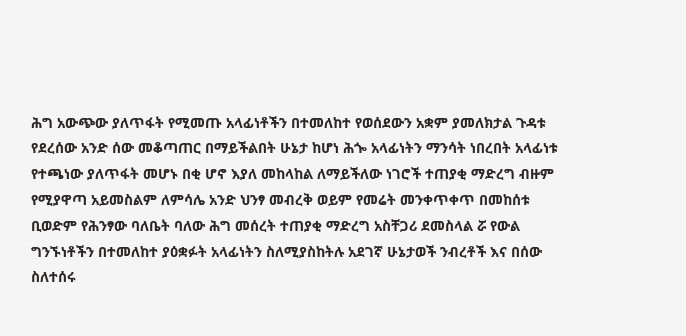ሕግ አውጭው ያለጥፋት የሚመጡ አላፊነቶችን በተመለከተ የወሰደውን አቋም ያመለክታል ጉዳቱ የደረሰው አንድ ሰው መቆጣጠር በማይችልበት ሁኔታ ከሆነ ሕጐ አላፊነትን ማንሳት ነበረበት አላፊነቱ የተጫነው ያለጥፋት መሆኑ በቂ ሆኖ እያለ መከላከል ለማይችለው ነገሮች ተጠያቂ ማድረግ ብዙም የሚያዋጣ አይመስልም ለምሳሌ አንድ ህንፃ መብረቅ ወይም የመሬት መንቀጥቀጥ በመከሰቱ ቢወድም የሕንፃው ባለቤት ባለው ሕግ መሰረት ተጠያቂ ማድረግ አስቸጋሪ ደመስላል ሯ የውል ግንኙነቶችን በተመለከተ ያዕቋፉት አላፊነትን ስለሚያስከትሉ አደገኛ ሁኔታወች ንብረቶች እና በሰው ስለተሰሩ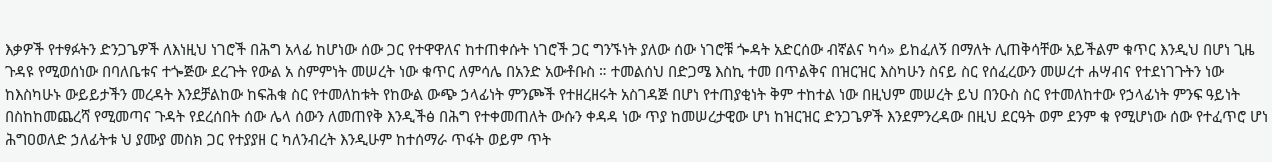እቃዎች የተፃፉትን ድንጋጌዎች ለእነዚህ ነገሮች በሕግ አላፊ ከሆነው ሰው ጋር የተዋዋለና ከተጠቀሱት ነገሮች ጋር ግንኙነት ያለው ሰው ነገሮቹ ጐዳት አድርሰው ብኛልና ካሳ» ይከፈለኝ በማለት ሊጠቅሳቸው አይችልም ቁጥር እንዲህ በሆነ ጊዜ ጉዳዩ የሚወሰነው በባለቤቱና ተጐጅው ደረጉት የውል አ ስምምነት መሠረት ነው ቁጥር ለምሳሌ በአንድ አውቶቡስ ። ተመልሰህ በድጋሜ እስኪ ተመ በጥልቅና በዝርዝር እስካሁን ስናይ ስር የሰፈረውን መሠረተ ሐሣብና የተደነገጉትን ነው ከእስካሁኑ ውይይታችን መረዳት እንደቻልከው ከፍሕቁ ስር የተመለከቱት የከውል ውጭ ኃላፊነት ምንጮች የተዘረዘሩት አስገዳጅ በሆነ የተጠያቂነት ቅም ተከተል ነው በዚህም መሠረት ይህ በንዑስ ስር የተመለከተው የኃላፊነት ምንፍ ዓይነት በስከከመጨረሻ የሚመጣና ጉዳት የደረሰበት ሰው ሌላ ሰውን ለመጠየቅ እንዲችፅ በሕግ የተቀመጠለት ውሱን ቀዳዳ ነው ጥያ ከመሠረታዊው ሆነ ከዝርዝር ድንጋጌዎች እንደምንረዳው በዚህ ደርዓት ወም ደንም ቁ የሚሆነው ሰው የተፈጥሮ ሆነ ሕግዐወለድ ኃለፊትቱ ህ ያሙያ መስክ ጋር የተያያዘ ር ካለንብረት እንዲሁም ከተሰማራ ጥፋት ወይም ጥት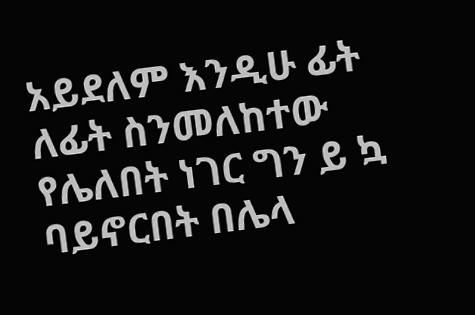አይደለም እንዲሁ ፊት ለፊት ስንመለከተው የሌለበት ነገር ግን ይ ኳ ባይኖርበት በሌላ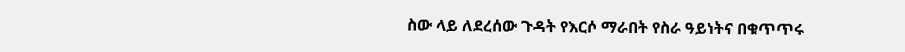ስው ላይ ለደረሰው ጉዳት የእርሶ ማራበት የስራ ዓይነትና በቁጥጥሩ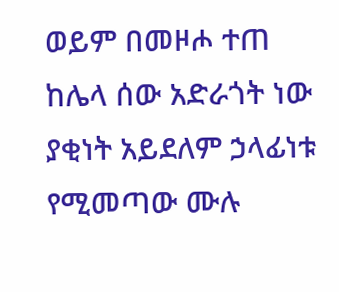ወይም በመዞሖ ተጠ ከሌላ ሰው አድራጎት ነው ያቂነት አይደለም ኃላፊነቱ የሚመጣው ሙሉ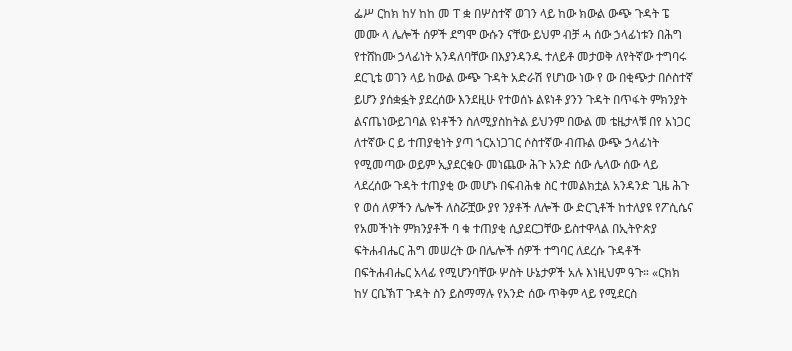ፌሥ ርከክ ከሃ ከከ መ ፐ ቋ በሦስተኛ ወገን ላይ ከው ክውል ውጭ ጉዳት ፔ መሙ ላ ሌሎች ሰዎች ደግሞ ውሱን ናቸው ይህም ብቻ ሓ ሰው ኃላፊነቱን በሕግ የተሸከሙ ኃላፊነት አንዳለባቸው በእያንዳንዱ ተለይቶ መታወቅ ለየትኛው ተግባሩ ደርጊቴ ወገን ላይ ከውል ውጭ ጉዳት አድራሽ የሆነው ነው የ ው በቂጭታ በሶስተኛ ይሆን ያሰቋፏት ያደረሰው እንደዚሁ የተወሰኑ ልዩነቶ ያንን ጉዳት በጥፋት ምክንያት ልናጤነውይገባል ዩነቶችን ስለሚያስከትል ይህንም በውል መ ቴዜታላቹ በየ አነጋር ለተኛው ር ይ ተጠያቂነት ያጣ ኀርአነጋገር ሶስተኛው ብጡል ውጭ ኃላፊነት የሚመጣው ወይም ኢያደርቁዑ መነጨው ሕጉ አንድ ሰው ሌላው ሰው ላይ ላደረሰው ጉዳት ተጠያቂ ው መሆኑ በፍብሕቁ ስር ተመልክቷል አንዳንድ ጊዜ ሕጉ የ ወሰ ለዎችን ሌሎች ለስሯቿው ያየ ንያቶች ለሎች ው ድርጊቶች ከተለያዩ የፖሲሴና የአመችነት ምክንያቶች ባ ቁ ተጠያቂ ሲያደርጋቸው ይስተዋላል በኢትዮጵያ ፍትሐብሔር ሕግ መሠረት ው በሌሎች ሰዎች ተግባር ለደረሱ ጉዳቶች በፍትሐብሔር አላፊ የሚሆንባቸው ሦስት ሁኔታዎች አሉ እነዚህም ዓጉ። «ርክክ ከሃ ርቤኽፐ ጉዳት ስን ይስማማሉ የአንድ ሰው ጥቅም ላይ የሚደርስ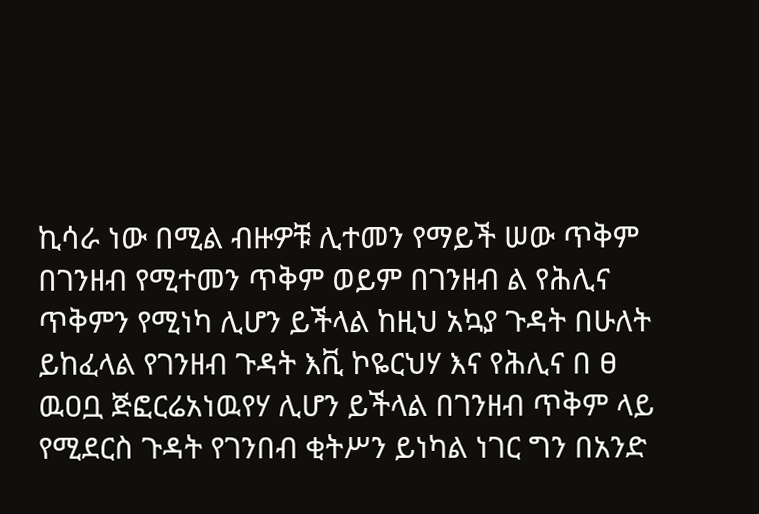ኪሳራ ነው በሚል ብዙዎቹ ሊተመን የማይች ሠው ጥቅም በገንዘብ የሚተመን ጥቅም ወይም በገንዘብ ል የሕሊና ጥቅምን የሚነካ ሊሆን ይችላል ከዚህ አኳያ ጉዳት በሁለት ይከፈላል የገንዘብ ጉዳት እቪ ኮዬርህሃ እና የሕሊና በ ፀ ዉዐቧ ጅፎርሬአነዉየሃ ሊሆን ይችላል በገንዘብ ጥቅም ላይ የሚደርስ ጉዳት የገንበብ ቂትሥን ይነካል ነገር ግን በአንድ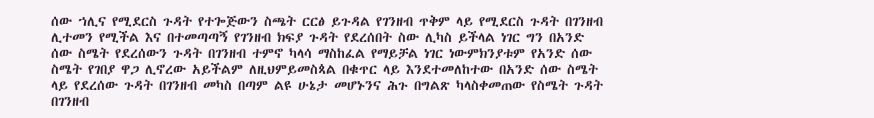ሰው ኀሊና የሚደርስ ጉዳት የተጐጅውን ስጫት ርርፅ ይጉዳል የገንዘብ ጥቅም ላይ የሚደርስ ጉዳት በገንዘብ ሊተመን የሚችል እና በተመጣጣኝ የገንዘብ ክፍያ ጉዳት የደረሰበት ስው ሊካስ ይችላል ነገር ግን በአንድ ሰው ስሜት የደረሰውን ጉዳት በገንዘብ ተምኖ ካላሳ ማስከፈል የማይቻል ነገር ነውምክንያቱም የአንድ ሰው ስሜት የገበያ ዋጋ ሊኖረው አይችልም ለዚህምይመስጳል በቁጥር ላይ እንደተመለከተው በአንድ ሰው ስሜት ላይ የደረሰው ጉዳት በገንዘብ መካስ በጣም ልዩ ሁኔታ መሆኑንና ሕጉ በግልጽ ካላስቀመጠው የስሜት ጉዳት በገንዘብ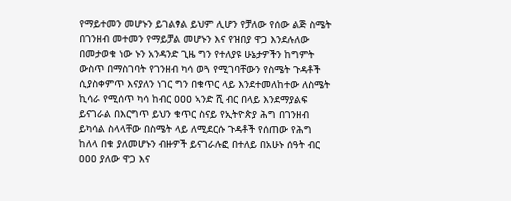የማይተመን መሆኑን ይገልፃል ይህም ሊሆን የቻለው የሰው ልጅ ስሜት በገንዘብ መተመን የማይቻል መሆኑን እና የዝበያ ዋጋ እንደሉለው በመታወቁ ነው ኑን አንዳንድ ጊዜ ግን የተለያዩ ሁኔታዎችን ከግምት ውስጥ በማስገባት የገንዘብ ካሳ ወጓ የሚገባቸውን የስሜት ጉዳቶች ሲያስቀምጥ እናያለን ነገር ግን በቁጥር ላይ እንደተመለከተው ለስሜት ኪሳራ የሚሰጥ ካሳ ከብር ዐዐዐ ኣንድ ሺ ብር በላይ እንደማያልፍ ይናገራል በእርግጥ ይህን ቁጥር ስናይ የኢትዮጵያ ሕግ በገንዘብ ይካሳል ስላላቸው በስሜት ላይ ለሚደርሱ ጉዳቶች የሰጠው የሕግ ከለላ በቁ ያለመሆኑን ብዙዎች ይናገራሉፎ በተለይ በአሁኑ ሰዓት ብር ዐዐዐ ያለው ዋጋ እና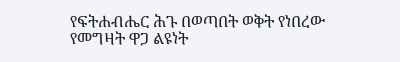የፍትሐብሔር ሕጉ በወጣበት ወቅት የነበረው የመግዛት ዋጋ ልዩነት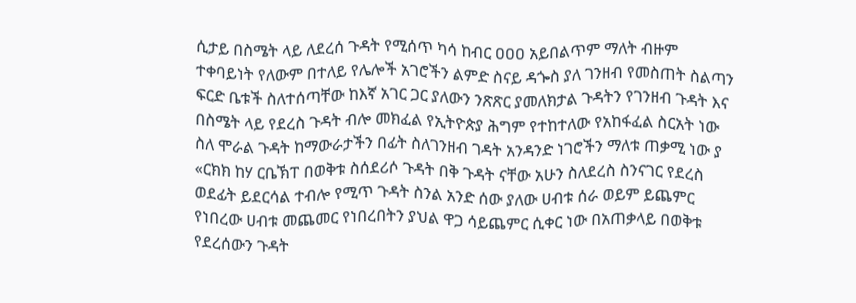ሲታይ በስሜት ላይ ለደረሰ ጉዳት የሚሰጥ ካሳ ከብር ዐዐዐ አይበልጥም ማለት ብዙም ተቀባይነት የለውም በተለይ የሌሎች አገሮችን ልምድ ስናይ ዳጐስ ያለ ገንዘብ የመስጠት ስልጣን ፍርድ ቤቱች ስለተሰጣቸው ከእኛ አገር ጋር ያለውን ንጽጽር ያመለክታል ጉዳትን የገንዘብ ጉዳት እና በስሜት ላይ የደረስ ጉዳት ብሎ መክፈል የኢትዮጵያ ሕግም የተከተለው የአከፋፈል ስርአት ነው ስለ ሞራል ጉዳት ከማውራታችን በፊት ስለገንዘብ ገዳት አንዳንድ ነገሮችን ማለቱ ጠቃሚ ነው ያ «ርክክ ከሃ ርቤኽፐ በወቅቱ ስሰደሪሶ ጉዳት በቅ ጉዳት ናቸው አሁን ስለደረስ ስንናገር የደረስ ወደፊት ይደርሳል ተብሎ የሚጥ ጉዳት ስንል አንድ ሰው ያለው ሀብቱ ሰራ ወይም ይጨምር የነበረው ሀብቱ መጨመር የነበረበትን ያህል ዋጋ ሳይጨምር ሲቀር ነው በአጠቃላይ በወቅቱ የደረሰውን ጉዳት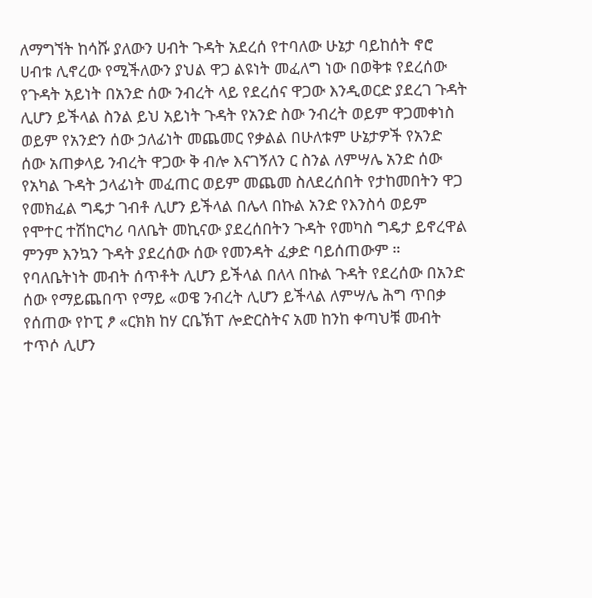ለማግኘት ከሳሹ ያለውን ሀብት ጉዳት አደረሰ የተባለው ሁኔታ ባይከሰት ኖሮ ሀብቱ ሊኖረው የሚችለውን ያህል ዋጋ ልዩነት መፈለግ ነው በወቅቱ የደረሰው የጉዳት አይነት በአንድ ሰው ንብረት ላይ የደረሰና ዋጋው እንዲወርድ ያደረገ ጉዳት ሊሆን ይችላል ስንል ይህ አይነት ጉዳት የአንድ ስው ንብረት ወይም ዋጋመቀነስ ወይም የአንድን ሰው ኃለፊነት መጨመር የቃልል በሁለቱም ሁኔታዎች የአንድ ሰው አጠቃላይ ንብረት ዋጋው ቅ ብሎ እናገኝለን ር ስንል ለምሣሌ አንድ ሰው የአካል ጉዳት ኃላፊነት መፈጠር ወይም መጨመ ስለደረሰበት የታከመበትን ዋጋ የመክፈል ግዴታ ገብቶ ሊሆን ይችላል በሌላ በኩል አንድ የእንስሳ ወይም የሞተር ተሽከርካሪ ባለቤት መኪናው ያደረሰበትን ጉዳት የመካስ ግዴታ ይኖረዋል ምንም እንኳን ጉዳት ያደረሰው ሰው የመንዳት ፈቃድ ባይሰጠውም ። የባለቤትነት መብት ሰጥቶት ሊሆን ይችላል በለላ በኩል ጉዳት የደረሰው በአንድ ሰው የማይጨበጥ የማይ «ወዌ ንብረት ሊሆን ይችላል ለምሣሌ ሕግ ጥበቃ የሰጠው የኮፒ ፆ «ርክክ ከሃ ርቤኽፐ ሎድርስትና አመ ከንከ ቀጣህቹ መብት ተጥሶ ሊሆን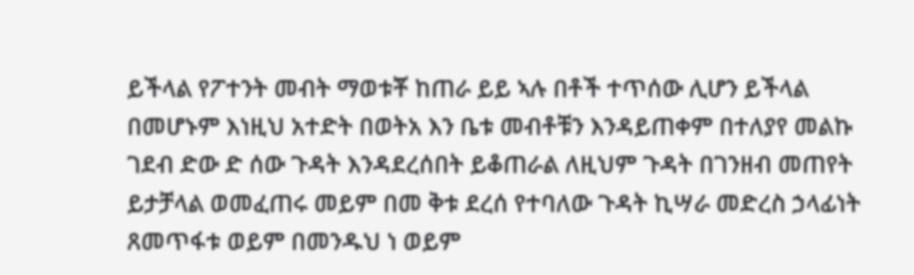ይችላል የፖተንት መብት ማወቱቾ ከጠራ ይይ ኣሉ በቶች ተጥሰው ሊሆን ይችላል በመሆኑም እነዚህ አተድት በወትአ እን ቤቱ መብቶቹን እንዳይጠቀም በተለያየ መልኩ ገደብ ድው ድ ሰው ጉዳት እንዳደረሰበት ይቆጠራል ለዚህም ጉዳት በገንዘብ መጠየት ይታቻላል ወመፈጠሩ መይም በመ ቅቱ ደረሰ የተባለው ጉዳት ኪሣራ መድረስ ኃላፊነት ጸመጥፋቱ ወይም በመንዱህ ነ ወይም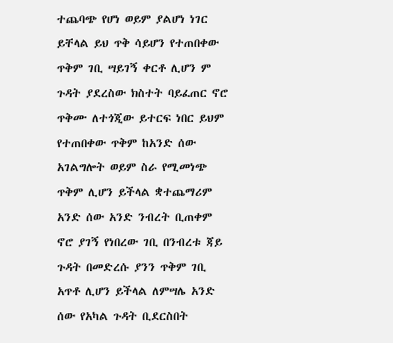ተጨባጭ የሆነ ወይም ያልሆነ ነገር ይቸላል ይህ ጥቅ ሳይሆን የተጠበቀው ጥቅም ገቢ ሣይገኝ ቀርቶ ሊሆን ም ጉዳት ያደረስው ክስተት ባይፈጠር ኖሮ ጥቅሙ ለተጎጂው ይተርፍ ነበር ይህም የተጠበቀው ጥቅም ከአንድ ሰው አገልግሎት ወይም ስራ የሚመነጭ ጥቅም ሊሆን ይችላል ቋተጨማሪም አንድ ሰው አንድ ንብረት ቢጠቀም ኖሮ ያገኝ የነበረው ገቢ በንብረቱ ጃይ ጉዳት በመድረሱ ያንን ጥቅም ገቢ አጥቶ ሊሆን ይችላል ለምሣሌ አንድ ሰው የአካል ጉዳት ቢደርስበት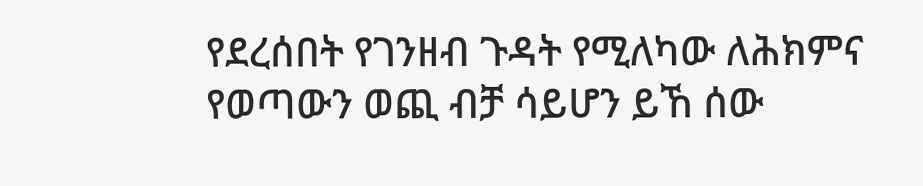የደረሰበት የገንዘብ ጉዳት የሚለካው ለሕክምና የወጣውን ወጪ ብቻ ሳይሆን ይኸ ሰው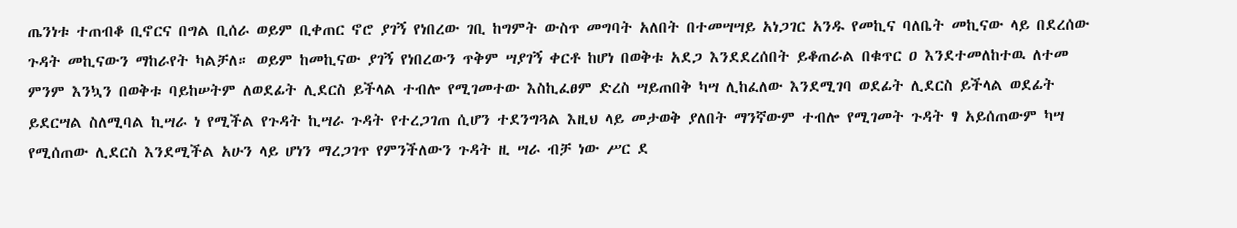ጤንነቱ ተጠብቆ ቢኖርና በግል ቢሰራ ወይም ቢቀጠር ኖሮ ያገኝ የነበረው ገቢ ከግምት ውስጥ መግባት አለበት በተመሣሣይ አነጋገር አንዱ የመኪና ባለቤት መኪናው ላይ በደረሰው ጉዳት መኪናውን ማከራየት ካልቻለ። ወይም ከመኪናው ያገኝ የነበረውን ጥቅም ሣያገኝ ቀርቶ ከሆነ በወቅቱ አደጋ እንደደረሰበት ይቆጠራል በቁጥር ዐ እንደተመለከተዉ ለተመ ምንም እንኳን በወቅቱ ባይከሠትም ለወደፊት ሊደርስ ይችላል ተብሎ የሚገመተው እስኪፈፀም ድረስ ሣይጠበቅ ካሣ ሊከፈለው እንደሚገባ ወደፊት ሊደርስ ይችላል ወደፊት ይደርሣል ስለሚባል ኪሣራ ነ የሚችል የጉዳት ኪሣራ ጉዳት የተረጋገጠ ሲሆን ተደንግጓል እዚህ ላይ መታወቅ ያለበት ማንኛውም ተብሎ የሚገመት ጉዳት ፃ አይሰጠውም ካሣ የሚሰጠው ሊደርስ እንደሚችል አሁን ላይ ሆነን ማረጋገጥ የምንችለውን ጉዳት ዚ ሣራ ብቻ ነው ሥር ደ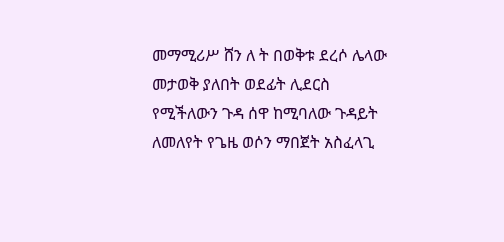መማሚሪሥ ሸን ለ ት በወቅቱ ደረሶ ሌላው መታወቅ ያለበት ወደፊት ሊደርስ የሚችለውን ጉዳ ሰዋ ከሚባለው ጉዳይት ለመለየት የጌዜ ወሶን ማበጀት አስፈላጊ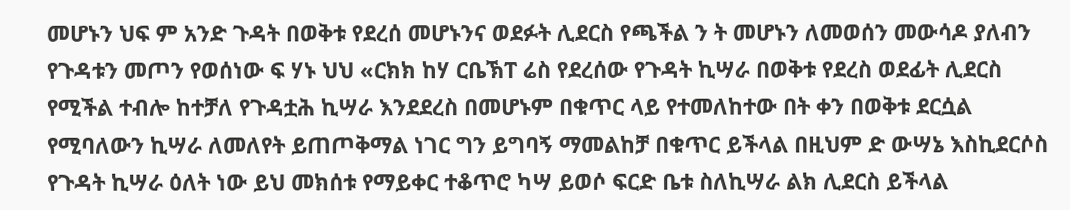መሆኑን ህፍ ም አንድ ጉዳት በወቅቱ የደረሰ መሆኑንና ወደፉት ሊደርስ የጫችል ን ት መሆኑን ለመወሰን መውሳዶ ያለብን የጉዳቱን መጦን የወሰነው ፍ ሃኑ ህህ «ርክክ ከሃ ርቤኽፐ ሬስ የደረሰው የጉዳት ኪሣራ በወቅቱ የደረስ ወደፊት ሊደርስ የሚችል ተብሎ ከተቻለ የጉዳቷሕ ኪሣራ እንደደረስ በመሆኑም በቁጥር ላይ የተመለከተው በት ቀን በወቅቱ ደርሷል የሚባለውን ኪሣራ ለመለየት ይጠጦቅማል ነገር ግን ይግባኝ ማመልከቻ በቁጥር ይችላል በዚህም ድ ውሣኔ እስኪደርሶስ የጉዳት ኪሣራ ዕለት ነው ይህ መክሰቱ የማይቀር ተቆጥሮ ካሣ ይወሶ ፍርድ ቤቱ ስለኪሣራ ልክ ሊደርስ ይችላል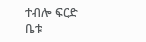ተብሎ ፍርድ ቤቱ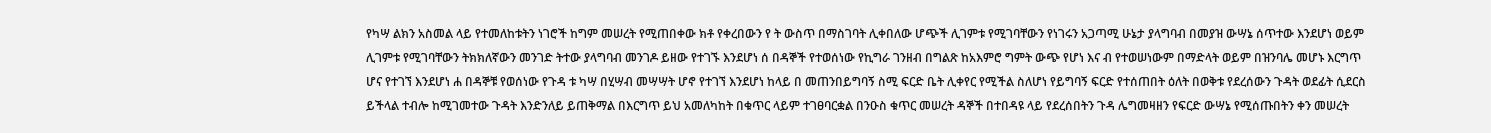የካሣ ልክን አስመል ላይ የተመለከቱትን ነገሮች ከግም መሠረት የሚጠበቀው ክቶ የቀረበውን የ ት ውስጥ በማስገባት ሊቀበለው ሆጭች ሊገምቱ የሚገባቸውን የነገሩን አጋጣሚ ሁኔታ ያላግባብ በመያዝ ውሣኔ ሰጥተው እንደሆነ ወይም ሊገምቱ የሚገባቸውን ትክክለኛውን መንገድ ትተው ያላግባብ መንገዶ ይዘው የተገኙ እንደሆነ ሰ በዳኞች የተወሰነው የኪግራ ገንዘብ በግልጽ ከአእምሮ ግምት ውጭ የሆነ እና ብ የተወሠነውም በማድላት ወይም በዝንባሌ መሆኑ እርግጥ ሆና የተገኘ እንደሆነ ሐ በዳኞቹ የወሰነው የጉዳ ቱ ካሣ በሂሣብ መሣሣት ሆኖ የተገኘ እንደሆነ ከላይ በ መጠንበይግባኝ ስሚ ፍርድ ቤት ሊቀየር የሚችል ስለሆነ የይግባኝ ፍርድ የተሰጠበት ዕለት በወቅቱ የደረሰውን ጉዳት ወደፊት ሲደርስ ይችላል ተብሎ ከሚገመተው ጉዳት እንድንለይ ይጠቅማል በእርግጥ ይህ አመለካከት በቁጥር ላይም ተገፀባርቋል በንዑስ ቁጥር መሠረት ዳኞች በተበዳዩ ላይ የደረሰበትን ጉዳ ሌግመዛዘን የፍርድ ውሣኔ የሚሰጡበትን ቀን መሠረት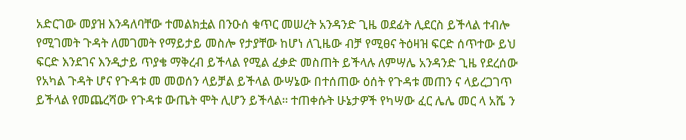አድርገው መያዝ እንዳለባቸው ተመልክቷል በንዑሰ ቁጥር መሠረት አንዳንድ ጊዜ ወደፊት ሊደርስ ይችላል ተብሎ የሚገመት ጉዳት ለመገመት የማይታይ መስሎ የታያቸው ከሆነ ለጊዜው ብቻ የሚፀና ትዕዛዝ ፍርድ ሰጥተው ይህ ፍርድ እንደገና እንዲታይ ጥያቄ ማቅረብ ይችላል የሚል ፈቃድ መስጠት ይችላሉ ለምሣሌ አንዳንድ ጊዜ የደረሰው የአካል ጉዳት ሆና የጉዳቱ መ መወሰን ላይቻል ይችላል ውሣኔው በተሰጠው ዕሰት የጉዳቱ መጠን ና ላይረጋገጥ ይችላል የመጨረሻው የጉዳቱ ውጤት ሞት ሊሆን ይችላል። ተጠቀሱት ሁኔታዎች የካሣው ፈር ሌሌ መር ላ አሼ ን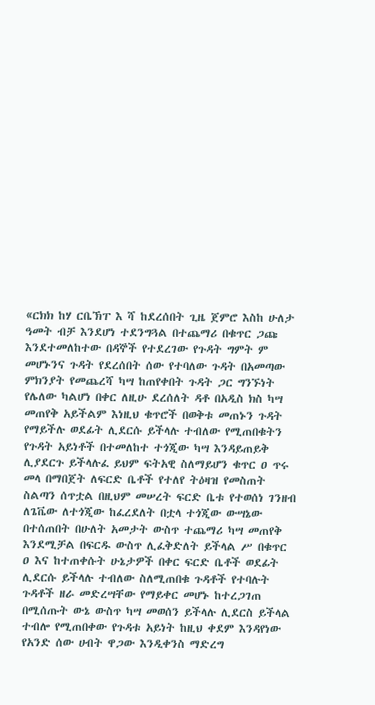«ርክክ ከሃ ርቤኽፐ እ ሻ ከደረሰበት ጊዜ ጀምሮ እስከ ሁለታ ዓመት ብቻ እንደሆነ ተደንግጓል በተጨማሪ በቁጥር ጋጩ እንደተመለከተው በዳኞች የተደረገው የጉዳት ግምት ም መሆኑንና ጉዳት የደረሰበት ሰው የተባለው ጉዳት በአመጣው ምክንያት የመጨረሻ ካሣ ከጠየቀበት ጉዳት ጋር ግንኙነት የሌለው ካልሆነ በቀር ለዚሁ ደረሰለት ዳቶ በአዲስ ክስ ካሣ መጠየቅ አይችልም እነዚህ ቁጥሮች በወቅቱ መጠኑን ጉዳት የማይችሉ ወደፊት ሊደርሱ ይችላሉ ተብለው የሚጠበቁትን የጉዳት አይነቶች በተመለከተ ተጎጂው ካሣ እንዳይጠይቅ ሊያደርጉ ይችላሉፈ ይህም ፍትአዊ ስለማይሆን ቁጥር ዐ ጥሩ መላ በማበጀት ለፍርድ ቤቶች የተለየ ትዕዛዝ የመስጠት ስልጣን ሰጥቷል በዚህም መሠረት ፍርድ ቤቱ የተወሰነ ገንዘብ ለጌቬው ለተጎጂው ከፈረደለት በቷላ ተጎጂው ውሣኔው በተሰጠበት በሁለት አመታት ውስጥ ተጨማሪ ካሣ መጠየቅ እንደሚቻል በፍርዱ ውስጥ ሊፈቅድለት ይችላል ሥ በቁጥር ዐ እና ከተጠቀሱት ሁኔታዎች በቀር ፍርድ ቤቶች ወደፊት ሊደርሱ ይችላሉ ተብለው ስለሚጠበቁ ጉዳቶች የተባሉት ጉዳቶች ዘራ መድረሣቸው የማይቀር መሆኑ ከተረጋገጠ በሚሰጡት ውኔ ውስጥ ካሣ መወሰን ይችላሉ ሊደርስ ይችላል ተብሎ የሚጠበቀው የጉዳቱ አይነት ከዚህ ቀደም እንዳየነው የአንድ ሰው ሀብት ዋጋው እንዲቀንስ ማድረግ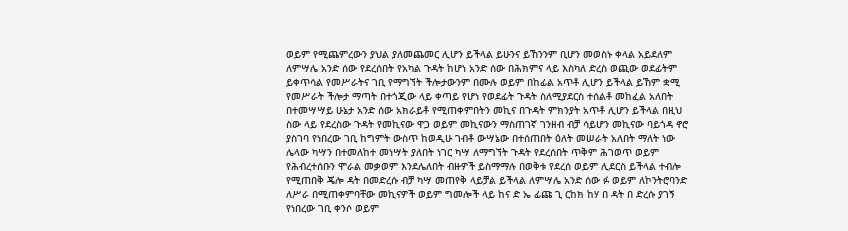ወይም የሚጨምረውን ያህል ያለመጨመር ሊሆን ይችላል ይሁንና ይኸንንም ቢሆን መወስኑ ቀላል አይደለም ለምሣሌ አንድ ሰው የደረሰበት የአካል ጉዳት ከሆነ አንድ ሰው በሕክምና ላይ እስካለ ድረስ ወጪው ወደፊትም ይቀጥሳል የመሥራትና ገቢ የማግኘት ችሎታውንም በሙሉ ወይም በከፊል አጥቶ ሊሆን ይችላል ይኸም ቋሚ የመሥራት ችሎታ ማጣት በተጎጂው ላይ ቀጣይ የሆነ የወደፊት ጉዳት ስለሚያደርስ ተሰልቶ መከፈል አለበት በተመሣሣይ ሁኔታ አንድ ሰው አክራይቶ የሚጠቀምበትን መኪና በጉዳት ምክንያት አጥቶ ሊሆን ይችላል በዚህ ስው ላይ የደረስው ጉዳት የመኪናው ዋጋ ወይም መኪናውን ማስጠገኛ ገንዘብ ብቻ ሳይሆን መኪናው ባይጎዳ ኖሮ ያስገባ የነበረው ገቢ ከግምት ውስጥ ከወዲሁ ገብቶ ውሣኔው በተሰጠበት ዕለት መሠራት አለበት ማለት ነው ሌላው ካሣን በተመለከተ መነሣት ያለበት ነገር ካሣ ለማግኘት ጉዳት የደረሰበት ጥቅም ሕገወጥ ወይም የሕብረተሰቡን ሞራል መቃወም እንደሌለበት ብዙዎች ይስማማሉ በወቅቱ የደረሰ ወይም ሊደርስ ይችላል ተብሎ የሚጠበቅ ጄሎ ዳት በመድረሱ ብቻ ካሣ መጠየቅ ላይቻል ይችላል ለምሣሌ አንድ ሰው ፉ ወይም ለኮንትሮባንድ ለሥራ በሚጠቀምባቸው መኪናዎች ወይም ግመሎች ላይ ከና ድ ኤ ፊጩ ጊ ርከክ ከሃ በ ዳት በ ድረሱ ያገኝ የነበረው ገቢ ቀንሶ ወይም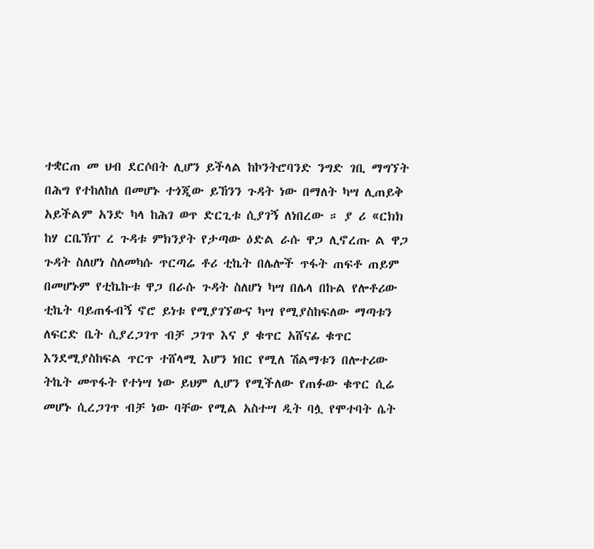ተቋርጠ መ ህብ ደርሶበት ሊሆን ይችላል ከኮንትሮባንድ ንግድ ገቢ ማግኘት በሕግ የተከለከለ በመሆኑ ተጎጂው ይኸንን ጉዳት ነው በማለት ካሣ ሊጠይቅ አይችልም አንድ ካላ ከሕገ ወጥ ድርጊቱ ሲያገኝ ለነበረው ። ያ ሪ «ርክክ ከሃ ርቤኽፐ ረ ጉዳቱ ምክንያት የታጣው ዕድል ራሱ ዋጋ ሊኖረጡ ል ዋጋ ጉዳት ስለሆነ ስለመካሱ ጥርጣሬ ቶሪ ቲኬት በሌሎች ጥፋት ጠፍቶ ጠይም በመሆኑም የቲኬኩቱ ዋጋ በራሱ ጉዳት ስለሆነ ካሣ በሌላ በኩል የሎቶሪው ቲኬት ባይጠፋብኝ ኖሮ ይነቱ የሚያገኘውና ካሣ የሚያስከፍለው ማጣቱን ለፍርድ ቤት ሲያረጋገጥ ብቻ ጋገጥ እና ያ ቁጥር አሸናፊ ቁጥር እንደሚያስከፍል ጥርጥ ተሸላሚ እሆን ነበር የሚለ ሽልማቱን በሎተሪው ትኬት መጥፋት የተነሣ ነው ይህም ሊሆን የሚችለው የጠፉው ቁጥር ሲሬ መሆኑ ሲረጋገጥ ብቻ ነው ባቸው የሚል አስተሣ ዲት ባሏ የሞተባት ሴት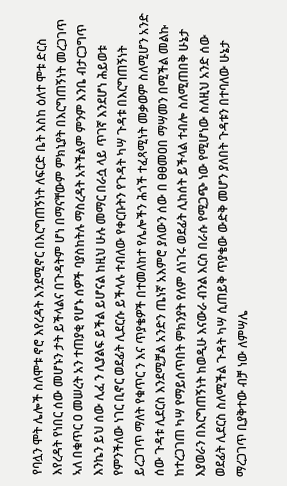የባሏን ሞት ሌሎች ስለሞቱ ኖሮ እየረዳት እንደሚኖር በእርግጠኝነት ለፍርድ ቤት እስከ ዕለተ ሞቱ ድርስ እየረዳት የነበር ሰው መሆኑን ታት ይችላልና በጉዳትም ሆነ በማናቸውም ምክኒያት በእርግጠኝነት መረጋገጥ ኣለ በቁጥር ዐ መሠረት አን ተጠያቂ የሆኑ ሰዎች ባያስከትሉ ማስረዳት አትችልም ምንም እንቤ ብታርጋግጥ እንኬን ይህ ሰው ሊፈ ን ሊያልፍ ይችል ይሆናል ከዚህ ሁሉ መማር በራሷ ላይ ጥገኛ እንደሆነ ሕይወቱ የምንችለው ነገር ቢኖር ወደፊት ሊደርሱ ይችላሉ ተብለው የቀርቡትን የጉዳት ካሣ ጉዳቱ በእርግጠኝነት ይረጋገጥ ማለት የቁጥር ን እና ጥያቄዎች በተመለከተ የሌሎችን ሕጎች ተፈጻሚነት መቃወም ስለሚሆን አንድ ሰው ጉዳቱ ሊደርስ እንደሚቻል አንድን ጤነኛ አእምሮ ያለውን ሰው በ ፀፀመዐበ ማሣመን በሚችል መልኩ ከተረጋገጠ ካሣ የማይሰጥበት ምክንያት የለም ለነገሩ ወደፊት ሊከሰት ይችላል ተብሎ ስለሚጠበቅ ሁኔታ እያወራን በእርግጠኝነት ከወዲሁ እናውራ ብንል እርስ በራሱ የሚጋጭ ነው የሚሆነው ስለዚህ አንድ ሰው ወደፊት ሊደርስ ስለሚችል ጉዳት ካሣ ሲጠይቅ ጥያቄው ውድቅ መሆን ያለበት ጉዳቱን በተባለው ሁኔታ ማረጋገጥ ቢያቅተው ብቻ ነው ለምሣሌ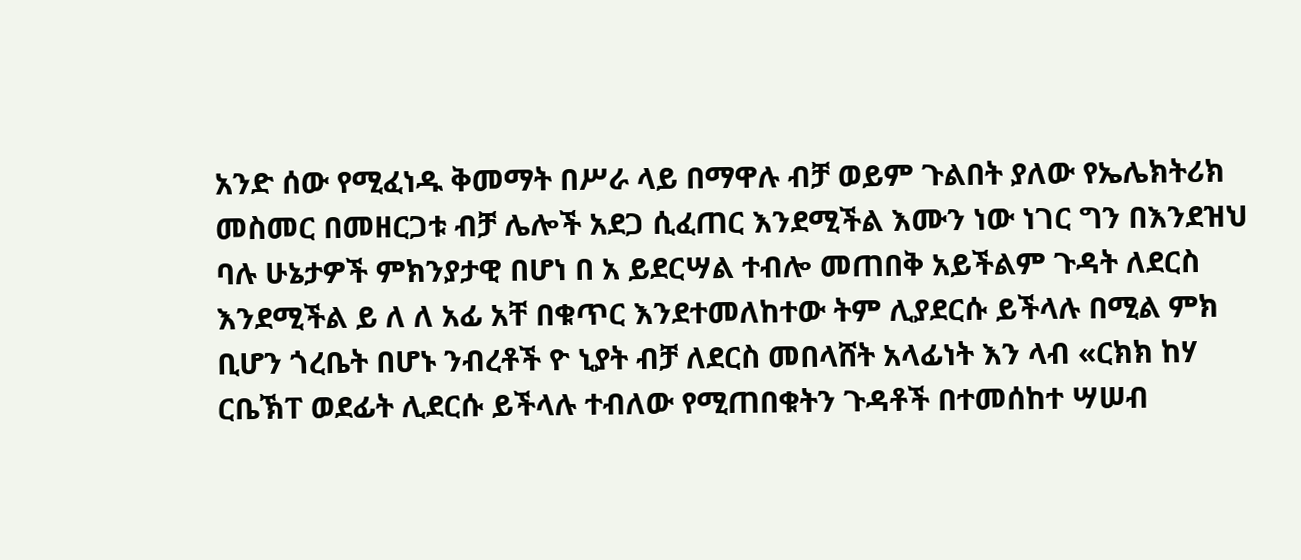አንድ ሰው የሚፈነዱ ቅመማት በሥራ ላይ በማዋሉ ብቻ ወይም ጉልበት ያለው የኤሌክትሪክ መስመር በመዘርጋቱ ብቻ ሌሎች አደጋ ሲፈጠር እንደሚችል እሙን ነው ነገር ግን በእንደዝህ ባሉ ሁኔታዎች ምክንያታዊ በሆነ በ አ ይደርሣል ተብሎ መጠበቅ አይችልም ጉዳት ለደርስ እንደሚችል ይ ለ ለ አፊ አቸ በቁጥር እንደተመለከተው ትም ሊያደርሱ ይችላሉ በሚል ምክ ቢሆን ጎረቤት በሆኑ ንብረቶች ዮ ኒያት ብቻ ለደርስ መበላሸት አላፊነት እን ላብ «ርክክ ከሃ ርቤኽፐ ወደፊት ሊደርሱ ይችላሉ ተብለው የሚጠበቁትን ጉዳቶች በተመሰከተ ሣሠብ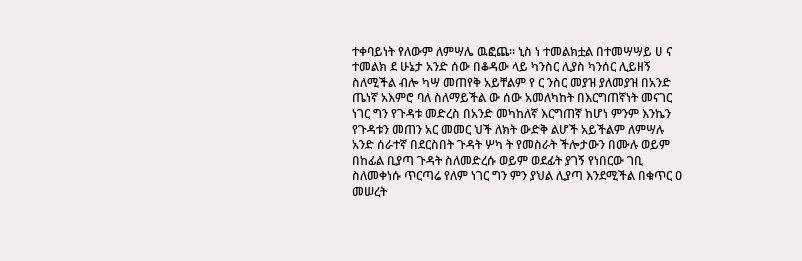ተቀባይነት የለውም ለምሣሌ ዉፎጨ። ኒስ ነ ተመልክቷል በተመሣሣይ ሀ ና ተመልክ ደ ሁኔታ አንድ ሰው በቆዳው ላይ ካንስር ሊያስ ካንሰር ሊይዘኝ ስለሚችል ብሎ ካሣ መጠየቅ አይቸልም የ ር ንስር መያዝ ያለመያዝ በአንድ ጤነኛ አእምሮ ባለ ስለማይችል ው ሰው አመለካከት በእርግጠኛነት መናገር ነገር ግን የጉዳቱ መድረስ በአንድ መካከለኛ እርግጠኛ ከሆነ ምንም እንኬን የጉዳቱን መጠን አር መመር ህች ለክት ውድቅ ልሆች አይችልም ለምሣሉ አንድ ሰራተኛ በደርስበት ጉዳት ሦካ ት የመስራት ችሎታውን በሙሉ ወይም በከፊል ቢያጣ ጉዳት ስለመድረሱ ወይም ወደፊት ያገኝ የነበርው ገቢ ስለመቀነሱ ጥርጣሬ የለም ነገር ግን ምን ያህል ሊያጣ እንደሚችል በቁጥር ዐ መሠረት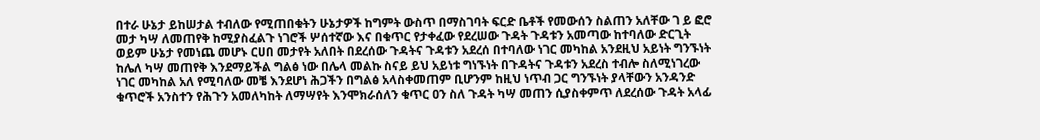በተራ ሁኔታ ይከሠታል ተብለው የሚጠበቁትን ሁኔታዎች ከግምት ውስጥ በማስገባት ፍርድ ቤቶች የመውሰን ስልጠን አለቸው ገ ይ ፎሮ መታ ካሣ ለመጠየቅ ከሚያስፈልጉ ነገሮች ሦሰተኛው እና በቁጥር የታቀፈው የደረሠው ጉዳት ጉዳቱን አመጣው ከተባለው ድርጊት ወይም ሁኔታ የመነጨ መሆኑ ርሀበ መታየት አለበት በደረሰው ጉዳትና ጉዳቱን አደረሰ በተባለው ነገር መካከል አንደዚህ አይነት ግንኙነት ከሌለ ካሣ መጠየቅ እንደማይችል ግልፅ ነው በሌላ መልኩ ስናይ ይህ አይነቱ ግነኙነት በጉዳትና ጉዳቱን አደረስ ተብሎ ስለሚነገረው ነገር መካከል አለ የሚባለው መቼ እንደሆነ ሕጋችን በግልፅ አላስቀመጠም ቢሆንም ከዚህ ነጥብ ጋር ግንኙነት ያላቸውን አንዳንድ ቁጥሮች አንስተን የሕጉን አመለካከት ለማሣየት እንሞክራሰለን ቁጥር ዐን ስለ ጉዳት ካሣ መጠን ሲያስቀምጥ ለደረሰው ጉዳት አላፊ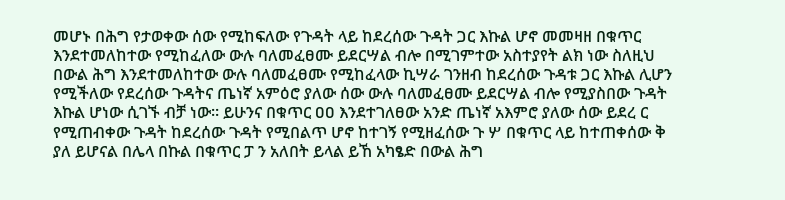መሆኑ በሕግ የታወቀው ሰው የሚከፍለው የጉዳት ላይ ከደረሰው ጉዳት ጋር እኩል ሆኖ መመዛዘ በቁጥር እንደተመለከተው የሚከፈለው ውሉ ባለመፈፀሙ ይደርሣል ብሎ በሚገምተው አስተያየት ልክ ነው ስለዚህ በውል ሕግ እንደተመለከተው ውሉ ባለመፈፀሙ የሚከፈላው ኪሣራ ገንዘብ ከደረሰው ጉዳቱ ጋር እኩል ሊሆን የሚችለው የደረሰው ጉዳትና ጤነኛ አምዕሮ ያለው ሰው ውሉ ባለመፈፀሙ ይደርሣል ብሎ የሚያስበው ጉዳት እኩል ሆነው ሲገኙ ብቻ ነው። ይሁንና በቁጥር ዐዐ እንደተገለፀው አንድ ጤነኛ አእምሮ ያለው ሰው ይደረ ር የሚጠብቀው ጉዳት ከደረሰው ጉዳት የሚበልጥ ሆኖ ከተገኝ የሚዘፈሰው ጉ ሦ በቁጥር ላይ ከተጠቀሰው ቅ ያለ ይሆናል በሌላ በኩል በቁጥር ፓ ን አለበት ይላል ይኸ አካፄድ በውል ሕግ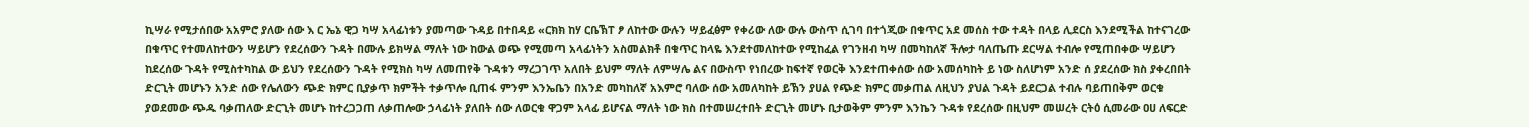ኪሣራ የሚታሰበው አአምሮ ያለው ሰው እ ር ኤኔ ዊጋ ካሣ አላፊነቱን ያመጣው ጉዳይ በተበዳይ «ርክክ ከሃ ርቤኽፐ ፆ ለከተው ውሉን ሣይፈፅም የቀሪው ለው ውሉ ውስጥ ሲገባ በተጎጂው በቁጥር አደ መሰስ ተው ተዳት በላይ ሊደርስ እንደሚችል ከተናገረው በቁጥር የተመለከተውን ሣይሆን የደረሰውን ጉዳት በሙሉ ይክሣል ማለት ነው ከውል ወጭ የሚመጣ አላፊነትን አስመልክቶ በቁጥር ከላዬ እንደተመለከተው የሚከፈል የገንዘብ ካሣ በመካከለኛ ችሎታ ባለጤጡ ደርሣል ተብሎ የሚጠበቀው ሣይሆን ከደረሰው ጉዳት የሚስተካከል ው ይህን የደረሰውን ጉዳት የሚክስ ካሣ ለመጠየቅ ጉዳቱን ማረጋገጥ አለበት ይህም ማለት ለምሣሌ ልና በውስጥ የነበረው ከፍተኛ የወርቅ እንደተጠቀሰው ሰው አመሰካከት ይ ነው ስለሆነም አንድ ሰ ያደረሰው ክስ ያቀረበበት ድርጊት መሆኑን አንድ ሰው የሌለውን ጭድ ክምር ቢያቃጥ ክምችት ተቃጥሎ ቢጠፋ ምንም እንኤቤን በአንድ መካከለኛ አእምሮ ባለው ሰው አመለካከት ይኽን ያሀል የጭድ ክምር መቃጠል ለዚህን ያህል ጉዳት ይደርጋል ተብሉ ባይጠበቅም ወርቁ ያወደመው ጭዱ ባቃጠለው ድርጊት መሆኑ ከተረጋጋጠ ለቃጠሎው ኃላፊነት ያለበት ሰው ለወርቁ ዋጋም አላፊ ይሆናል ማለት ነው ክስ በተመሠረተበት ድርጊት መሆኑ ቢታወቅም ምንም እንኬን ጉዳቱ የደረሰው በዚህም መሠረት ርትዕ ሲመራው ዐሀ ለፍርድ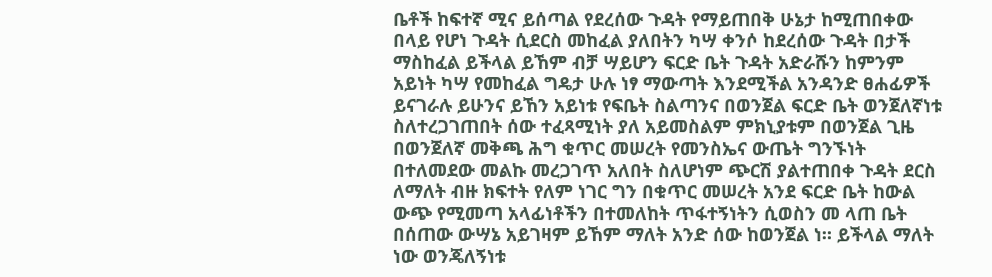ቤቶች ከፍተኛ ሚና ይሰጣል የደረሰው ጉዳት የማይጠበቅ ሁኔታ ከሚጠበቀው በላይ የሆነ ጉዳት ሲደርስ መከፈል ያለበትን ካሣ ቀንሶ ከደረሰው ጉዳት በታች ማስከፈል ይችላል ይኸም ብቻ ሣይሆን ፍርድ ቤት ጉዳት አድራሹን ከምንም አይነት ካሣ የመከፈል ግዴታ ሁሉ ነፃ ማውጣት እንደሚችል አንዳንድ ፀሐፊዎች ይናገራሉ ይሁንና ይኸን አይነቱ የፍቤት ስልጣንና በወንጀል ፍርድ ቤት ወንጀለኛነቱ ስለተረጋገጠበት ሰው ተፈጻሚነት ያለ አይመስልም ምክኒያቱም በወንጀል ጊዜ በወንጀለኛ መቅጫ ሕግ ቁጥር መሠረት የመንስኤና ውጤት ግንኙነት በተለመደው መልኩ መረጋገጥ አለበት ስለሆነም ጭርሽ ያልተጠበቀ ጉዳት ደርስ ለማለት ብዙ ክፍተት የለም ነገር ግን በቁጥር መሠረት አንደ ፍርድ ቤት ከውል ውጭ የሚመጣ አላፊነቶችን በተመለከት ጥፋተኝነትን ሲወስን መ ላጠ ቤት በሰጠው ውሣኔ አይገዛም ይኸም ማለት አንድ ሰው ከወንጀል ነ። ይችላል ማለት ነው ወንጄለኝነቱ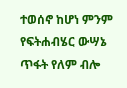ተወሰኖ ከሆነ ምንም የፍትሐብሄር ውሣኔ ጥፋት የለም ብሎ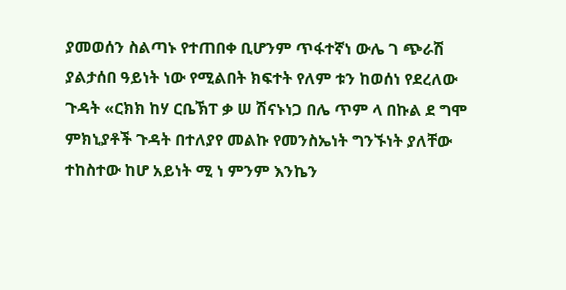ያመወሰን ስልጣኑ የተጠበቀ ቢሆንም ጥፋተኛነ ውሌ ገ ጭራሽ ያልታሰበ ዓይነት ነው የሚልበት ክፍተት የለም ቱን ከወሰነ የደረለው ጉዳት «ርክክ ከሃ ርቤኽፐ ቃ ሠ ሽናኑነጋ በሌ ጥም ላ በኩል ደ ግሞ ምክኒያቶች ጉዳት በተለያየ መልኩ የመንስኤነት ግንኙነት ያለቸው ተከስተው ከሆ አይነት ሚ ነ ምንም እንኬን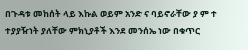በጉዳቱ መከሰት ላይ እኩል ወይም አንድ ና ባይኖራቸው ያ ም ተ ተያያዥነት ያለቸው ምክኒያቶች እንደ መንሰኤ ነው በቁጥር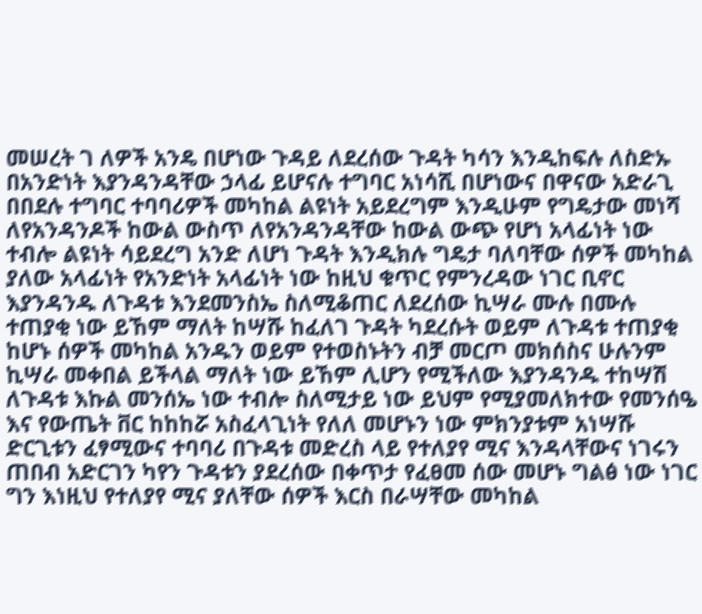መሠረት ገ ለዎች አንዴ በሆነው ጉዳይ ለደረሰው ጉዳት ካሳን እንዲከፍሉ ለስድኡ በአንድነት እያንዳንዳቸው ኃላፊ ይሆናሉ ተግባር አነሳሺ በሆነውና በዋናው አድራጊ በበደሉ ተግባር ተባባሪዎች መካከል ልዩነት አይደረግም እንዲሁም የግዴታው መነሻ ለየአንዳንዶች ከውል ውስጥ ለየአንዳንዳቸው ከውል ውጭ የሆነ አላፊነት ነው ተብሎ ልዩነት ሳይደረግ አንድ ለሆነ ጉዳት እንዲክሉ ግዴታ ባለባቸው ሰዎች መካከል ያለው አላፊነት የአንድነት አላፊነት ነው ከዚህ ቁጥር የምንረዳው ነገር ቢኖር እያንዳንዱ ለጉዳቱ እንደመንስኤ ስለሚቆጠር ለደረሰው ኪሣራ ሙሉ በሙሉ ተጠያቂ ነው ይኸም ማለት ከሣሹ ከፈለገ ጉዳት ካደረሱት ወይም ለጉዳቱ ተጠያቂ ከሆኑ ሰዎች መካከል አንዱን ወይም የተወስኑትን ብቻ መርጦ መክሰስና ሁሉንም ኪሣራ መቀበል ይችላል ማለት ነው ይኸም ሊሆን የሚችለው እያንዳንዱ ተከሣሽ ለጉዳቱ እኩል መንሰኤ ነው ተብሎ ስለሚታይ ነው ይህም የሚያመለክተው የመንሰዔ እና የውጤት ቨር ከከከሯ አስፈላጊነት የለለ መሆኑን ነው ምክንያቱም አነሣሹ ድርጊቱን ፈፃሚውና ተባባሪ በጉዳቱ መድረስ ላይ የተለያየ ሚና እንዳላቸውና ነገሩን ጠበብ አድርገን ካየን ጉዳቱን ያደረሰው በቀጥታ የፈፀመ ሰው መሆኑ ግልፅ ነው ነገር ግን እነዚህ የተለያየ ሚና ያለቸው ሰዎች እርስ በራሣቸው መካከል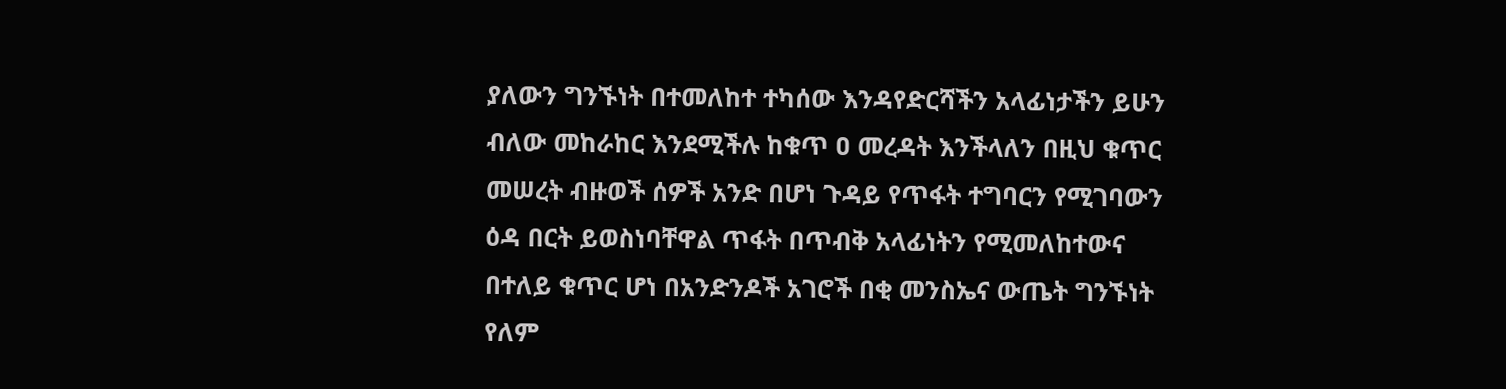ያለውን ግንኙነት በተመለከተ ተካሰው እንዳየድርሻችን አላፊነታችን ይሁን ብለው መከራከር እንደሚችሉ ከቁጥ ዐ መረዳት እንችላለን በዚህ ቁጥር መሠረት ብዙወች ሰዎች አንድ በሆነ ጉዳይ የጥፋት ተግባርን የሚገባውን ዕዳ በርት ይወስነባቸዋል ጥፋት በጥብቅ አላፊነትን የሚመለከተውና በተለይ ቁጥር ሆነ በአንድንዶች አገሮች በቂ መንስኤና ውጤት ግንኙነት የለም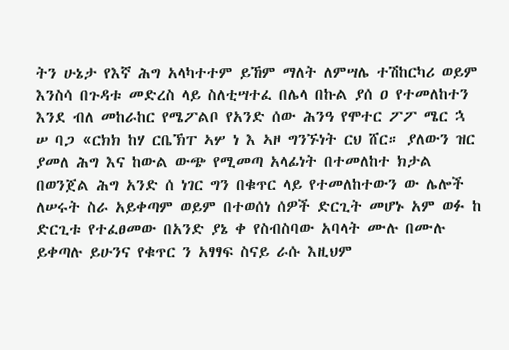ትን ሁኔታ የእኛ ሕግ አላካተተም ይኸም ማለት ለምሣሌ ተሽከርካሪ ወይም እንስሳ በጉዳቱ መድረስ ላይ ስለቲሣተፈ በሌላ በኩል ያሰ ዐ የተመለከተን እንደ ብለ መከራከር የሜፖልቦ የአንድ ሰው ሕንዓ የሞተር ፖፖ ሜር ኋ ሠ ባጋ «ርክክ ከሃ ርቤኽፐ ኣሦ ነ እ ኣዞ ግንኙነት ርህ ሸር። ያለውን ዝር ያመለ ሕግ እና ከውል ውጭ የሚመጣ አላፊነት በተመለከተ ክታል በወንጀል ሕግ አንድ ሰ ነገር ግን በቁጥር ላይ የተመለከተውን ው ሌሎች ለሠሩት ስራ አይቀጣም ወይም በተወሰነ ሰዎች ድርጊት መሆኑ አም ወፉ ከ ድርጊቱ የተፈፀመው በአንድ ያኔ ቀ የስብስባው አባላት ሙሉ በሙሉ ይቀጣሉ ይሁንና የቁጥር ን አፃፃፍ ስናይ ራሱ እዚህም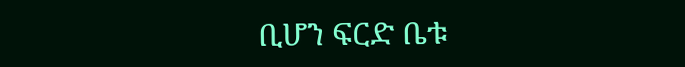ቢሆን ፍርድ ቤቱ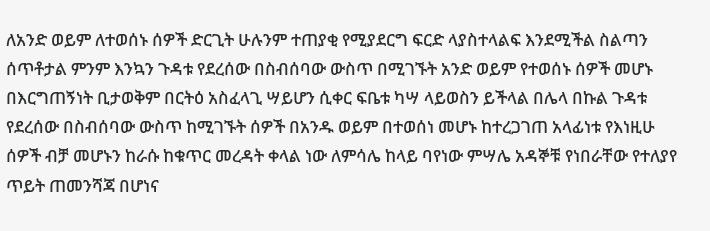ለአንድ ወይም ለተወሰኑ ሰዎች ድርጊት ሁሉንም ተጠያቂ የሚያደርግ ፍርድ ላያስተላልፍ እንደሚችል ስልጣን ሰጥቶታል ምንም እንኳን ጉዳቱ የደረሰው በስብሰባው ውስጥ በሚገኙት አንድ ወይም የተወሰኑ ሰዎች መሆኑ በእርግጠኝነት ቢታወቅም በርትዕ አስፈላጊ ሣይሆን ሲቀር ፍቤቱ ካሣ ላይወስን ይችላል በሌላ በኩል ጉዳቱ የደረሰው በስብሰባው ውስጥ ከሚገኙት ሰዎች በአንዱ ወይም በተወሰነ መሆኑ ከተረጋገጠ አላፊነቱ የእነዚሁ ሰዎች ብቻ መሆኑን ከራሱ ከቁጥር መረዳት ቀላል ነው ለምሳሌ ከላይ ባየነው ምሣሌ አዳኞቹ የነበራቸው የተለያየ ጥይት ጠመንሻጃ በሆነና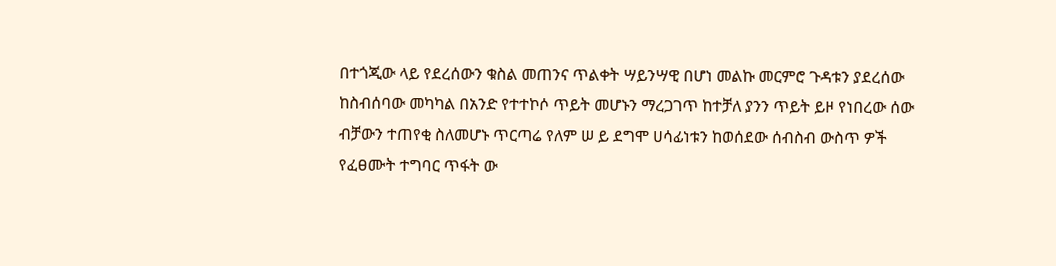በተጎጂው ላይ የደረሰውን ቁስል መጠንና ጥልቀት ሣይንሣዊ በሆነ መልኩ መርምሮ ጉዳቱን ያደረሰው ከስብሰባው መካካል በአንድ የተተኮሶ ጥይት መሆኑን ማረጋገጥ ከተቻለ ያንን ጥይት ይዞ የነበረው ሰው ብቻውን ተጠየቂ ስለመሆኑ ጥርጣሬ የለም ሠ ይ ደግሞ ሀሳፊነቱን ከወሰደው ሰብስብ ውስጥ ዎች የፈፀሙት ተግባር ጥፋት ው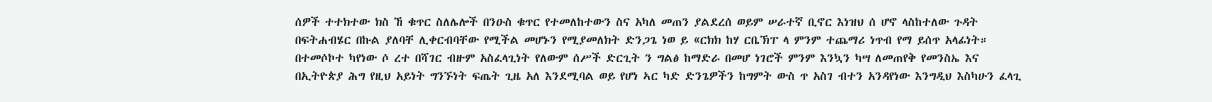ሰዎች ተተክተው ክስ ኸ ቁጥር ስለሌሎች በንዑስ ቁጥር የተመለከተውን ስና አካለ መጠን ያልደረሰ ወይም ሠራተኛ ቢኖር እነዝህ ሰ ሆኖ ላስከተለው ጉዳት በፍትሐብሄር በኩል ያለባቸ ሊቀርብባቸው የሚችል መሆኑን የሚያመለክት ድንጋጌ ነወ ይ «ርክክ ከሃ ርቤኽፐ ላ ምንም ተጨማሪ ነጥብ የማ ይሰጥ አላፊነት። በተመሶኮተ ካየነው ሶ ረተ በሻገር ብዙም አስፈላጊነት የለውም ሰሥች ድርጊት ን ግልፅ ከማድራ በመሆ ነገሮች ምንም እንኳን ካሣ ለመጠየቅ የመንስኤ እና በኢትዮጵያ ሕግ የዚህ አይነት ግንኙነት ፍጤት ጊዜ አለ እንደሚባል ወይ የሆነ ኣር ካድ ድንጌዎችን ከግምት ውስ ጥ አስገ ብተን አንዳየነው እንግዲህ እስካሁን ፈላጊ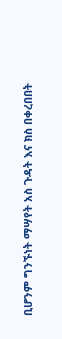ቢሆንም ግንኙነት ማሣየት አስ ጉዳት እና ክስ በቀረበበት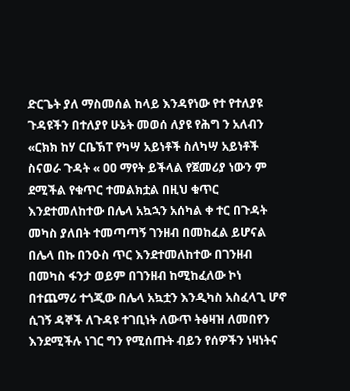ድርጌት ያለ ማስመሰል ከላይ እንዳየነው የተ የተለያዩ ጉዳዩችን በተለያየ ሁኔት መወሰ ለያዩ የሕግ ን አለብን «ርክክ ከሃ ርቤኽፐ የካሣ አይነቶች ስለካሣ አይነቶች ስናወራ ጉዳት « ዐዐ ማየት ይችላል የጀመሪያ ነውን ም ደሚችል የቁጥር ተመልክቷል በዚህ ቁጥር እንደተመለከተው በሌላ አኳኋን አሰካል ቀ ተር በጉዳት መካስ ያለበት ተመጣጣኝ ገንዘብ በመከፈል ይሆናል በሌላ በኩ በንዑስ ጥር እንደተመለከተው በገንዘብ በመካስ ፋንታ ወይም በገንዘብ ከሚከፈለው ኮነ በተጨማሪ ተጎጂው በሌላ አኳቷን እንዲካስ አስፈላጊ ሆኖ ሲገኝ ዳኞች ለጉዳዩ ተገቢነት ለውጥ ትፅዛዝ ለመበየን እንደሚችሉ ነገር ግን የሚሰጡት ብይን የሰዎችን ነዛነትና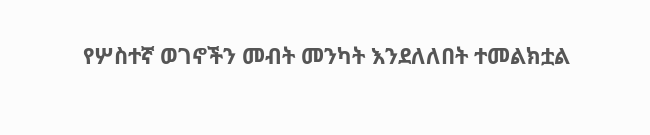የሦስተኛ ወገኖችን መብት መንካት እንደለለበት ተመልክቷል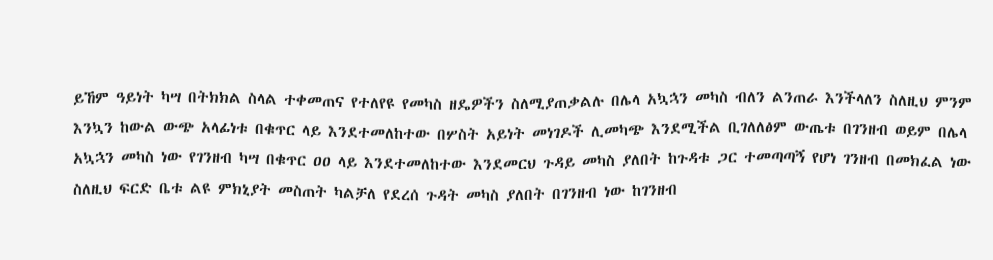ይኸም ዓይነት ካሣ በትክክል ስላል ተቀመጠና የተለየዩ የመካስ ዘዴዎችን ስለሚያጠቃልሉ በሌላ አኳኋን መካስ ብለን ልንጠራ እንችላለን ስለዚህ ምንም እንኳን ከውል ውጭ አላፊነቱ በቁጥር ላይ እንደተመለከተው በሦስት አይነት መነገዶች ሊመካጭ እንደሚችል ቢገለለፅም ውጤቱ በገንዘብ ወይም በሌላ አኳኋን መካስ ነው የገንዘብ ካሣ በቁጥር ዐዐ ላይ እንደተመለከተው እንደመርህ ጉዳይ መካስ ያለበት ከጉዳቱ ጋር ተመጣጣኝ የሆነ ገንዘብ በመክፈል ነው ስለዚህ ፍርድ ቤቱ ልዩ ምክኒያት መስጠት ካልቻለ የደረሰ ጉዳት መካስ ያለበት በገንዘብ ነው ከገንዘብ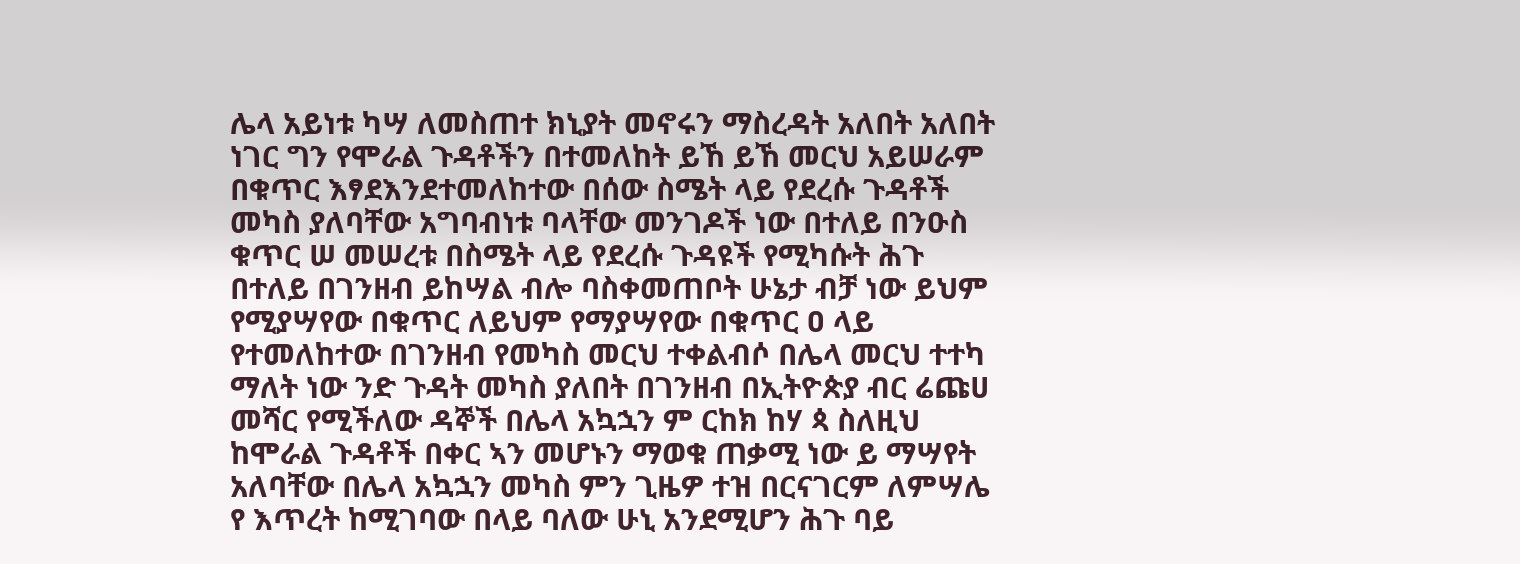ሌላ አይነቱ ካሣ ለመስጠተ ክኒያት መኖሩን ማስረዳት አለበት አለበት ነገር ግን የሞራል ጉዳቶችን በተመለከት ይኸ ይኸ መርህ አይሠራም በቁጥር እፃደእንደተመለከተው በሰው ስሜት ላይ የደረሱ ጉዳቶች መካስ ያለባቸው አግባብነቱ ባላቸው መንገዶች ነው በተለይ በንዑስ ቁጥር ሠ መሠረቱ በስሜት ላይ የደረሱ ጉዳዩች የሚካሱት ሕጉ በተለይ በገንዘብ ይከሣል ብሎ ባስቀመጠቦት ሁኔታ ብቻ ነው ይህም የሚያሣየው በቁጥር ለይህም የማያሣየው በቁጥር ዐ ላይ የተመለከተው በገንዘብ የመካስ መርህ ተቀልብሶ በሌላ መርህ ተተካ ማለት ነው ንድ ጉዳት መካስ ያለበት በገንዘብ በኢትዮጵያ ብር ሬጩሀ መሻር የሚችለው ዳኞች በሌላ አኳኋን ም ርከክ ከሃ ጳ ስለዚህ ከሞራል ጉዳቶች በቀር ኣን መሆኑን ማወቁ ጠቃሚ ነው ይ ማሣየት አለባቸው በሌላ አኳኋን መካስ ምን ጊዜዎ ተዝ በርናገርም ለምሣሌ የ እጥረት ከሚገባው በላይ ባለው ሁኒ አንደሚሆን ሕጉ ባይ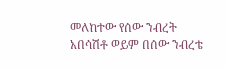መለከተው የሰው ንብረት አበሳሽቶ ወይም በሰው ንብረቴ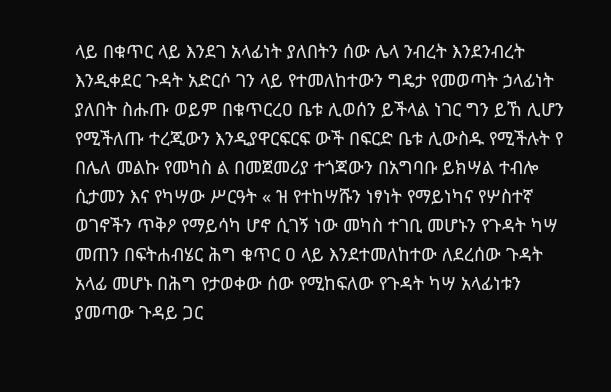ላይ በቁጥር ላይ እንደገ አላፊነት ያለበትን ሰው ሌላ ንብረት እንደንብረት እንዲቀደር ጉዳት አድርሶ ገን ላይ የተመለከተውን ግዴታ የመወጣት ኃላፊነት ያለበት ስሑጡ ወይም በቁጥርረዐ ቤቱ ሊወሰን ይችላል ነገር ግን ይኸ ሊሆን የሚችለጡ ተረጂውን እንዲያዋርፍርፍ ውች በፍርድ ቤቱ ሊውስዱ የሚችሉት የ በሌለ መልኩ የመካስ ል በመጀመሪያ ተጎጃውን በአግባቡ ይክሣል ተብሎ ሲታመን እና የካሣው ሥርዓት « ዝ የተከሣሹን ነፃነት የማይነካና የሦስተኛ ወገኖችን ጥቅዖ የማይሳካ ሆኖ ሲገኝ ነው መካስ ተገቢ መሆኑን የጉዳት ካሣ መጠን በፍትሐብሄር ሕግ ቁጥር ዐ ላይ እንደተመለከተው ለደረሰው ጉዳት አላፊ መሆኑ በሕግ የታወቀው ሰው የሚከፍለው የጉዳት ካሣ አላፊነቱን ያመጣው ጉዳይ ጋር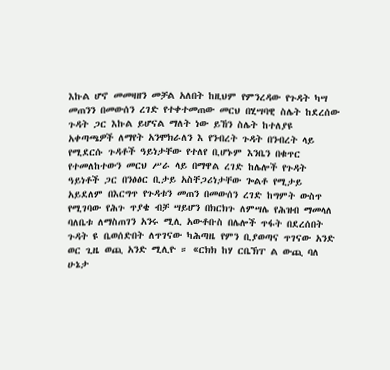እኩል ሆኖ መመዛዘን መቻል አለበት ከዚህም የምንረዳው የጉዳት ካሣ መጠንን በመውሰን ረገድ የተቀተመጠው መርህ በሂሣባዊ ስሌት ከደረሰው ጉዳት ጋር እኩል ይሆናል ማለት ነው ይኸን ስሌት ከተለያዩ አቀጣጫዎች ለማየት አንሞክራለን እ የንብረት ጉዳት በንብረት ላይ የሚደርሱ ጉዳቶች ዓይነታቸው የተለየ ቢሆኑም እንቤን በቁጥር የተመለከተውን መርህ ሥራ ላይ በማዋል ረገድ ከሌሎች የጉዳት ዓይነቶች ጋር በንፅፅር ቢታይ አስቸጋሪነታቸው ጐልቶ የሚታይ አይደለም በእርግጥ የጉዳቱን መጠን በመውሰን ረገድ ከግምት ውስጥ የሚገባው የሕጉ ጥያቄ ብቻ ሣይሆን በክርክጉ ለምሣሌ የሕዝብ ማመላለ ባለቤቱ ለማስጠገን አንሩ ሚሊ አውቶቡስ በሌሎች ጥፋት በደረሰበት ጉዳት ዩ ቤወሰድበት ለጥገናው ካሕጣዜ የምን ቢያወጣና ጥገናው አንድ ወር ጊዜ ወጪ አንድ ሚሊዮ ። «ርክክ ከሃ ርቤኽፐ ል ውጪ ባለ ሁኔታ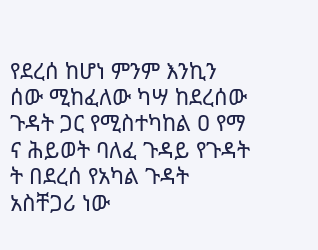የደረሰ ከሆነ ምንም እንኪን ሰው ሚከፈለው ካሣ ከደረሰው ጉዳት ጋር የሚስተካከል ዐ የማ ና ሕይወት ባለፈ ጉዳይ የጉዳት ት በደረሰ የአካል ጉዳት አስቸጋሪ ነው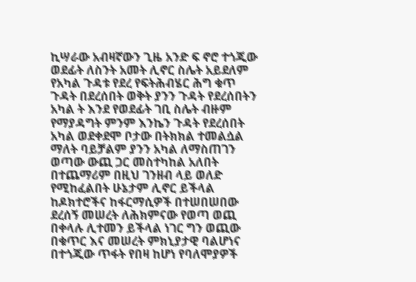ኪሣራው አብዛኛውን ጊዜ አንድ ፍ ኖሮ ተጎጂው ወደፊት ለስንት አመት ሊኖር ስሌት አይደለም የአካል ጉዳቱ የደረ የፍትሕብሄር ሕግ ቁጥ ጉዳት በደረሰበት ወቅት ያንን ጉዳት የደረሰበትን አካል ት እንደ የወደፊት ገቢ ስሌት ብዙም የማያዳግት ምንም እንኬን ጉዳት የደረሰበት አካል ወደቀደሞ ቦታው በትክክል ተመልሷል ማለት ባይቻልም ያንን አካል ለማስጠገን ወጣው ውጪ ጋር መስተካከል አለበት በተጨማሪም በዚህ ገንዘብ ላይ ወለድ የሚከፈልበት ሁኔታም ሊኖር ይችላል ከዶክተሮችና ከፋርማሲዎች በተሠበሠበው ደረሰኝ መሠረት ለሕክምናው የወጣ ወጪ በቀላሉ ሊተመን ይችላል ነገር ግን ወጪው በቁጥር እና መሠረት ምክኒያታዊ ባልሆነና በተጎጂው ጥፋት የበዛ ከሆነ የባለሞያዎች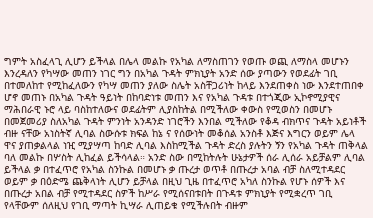ግምት አስፈላጊ ሊሆን ይችላል በሌላ መልኩ የአካል ለማስጠገን የወጡ ወጪ ለማስላ መሆኑን እንረዳለን የካሣው መጠን ነገር ግን በአካል ጉዳት ምክኒያት አንድ ሰው ያጣውን የወደፊት ገቢ በተመለከተ የሚከፈለውን የካሣ መጠን ያለው ስሌት አስቸጋሪነት ከላይ እንደጠቀስ ነው እንደተጠበቀ ሆኖ መጠኑ በአካል ጉዳት ዓይነት በከባድነቱ መጠን እና የአካል ጉዳቱ በተጎጂው ኢኮኖሚያዊና ማሕበራዊ ኑሮ ላይ ባስከተለውና ወደፊትም ሊያስከትል በሚችለው ቀውስ የሚወስን በመሆኑ በመጀመሪያ ስለአካል ጉዳት ምንነት አንዳንድ ነገሮችን እንበል ሚችለው የቆዳ ብክጥና ጉዳት አይነቶች ብዙ ናቸው አነስትኛ ሊባል ስውሱቱ ክፍል ከኔ ና የሰውነት መቆሰል አንስቶ እጅና እግርን ወይም ሌላ ዋና ያጠቃልላል ነዢ ሚያሣጣ ከባድ ሊባል እስከሚችል ጉዳት ድረስ ያሉትን ኝን የአካል ጉዳት ጠቅላል ባለ መልኩ በሦስት ሊከፈል ይችሳላል። አንድ ስው በሚከትሉት ሁኔታዎች ሰራ ሊሰራ አይቻልም ሊባል ይችላል ቃ በተፈጥሮ የአካል ስንኩል በመሆኑ ቃ ጡረታ ወጥቶ በጡረታ አባል ብቻ ስለሚተዳደር ወይም ቃ በዕድሜ ጨቅላነት ሊሆን ይቻላል በዚህ ጊዜ በተፈጥሮ አካለ ስንኩል የሆኑ ሰዎች እና በጡረታ አበል ብቻ የሚተዳደር ስዎች ከሥራ የሚሰናበቱበት በጉዳቱ ምክኒያት የሚቋረጥ ገቢ የላቸውም ሰለዚህ የገቢ ማጣት ኪሣራ ሊጠይቁ የሚችሉበት ብዙም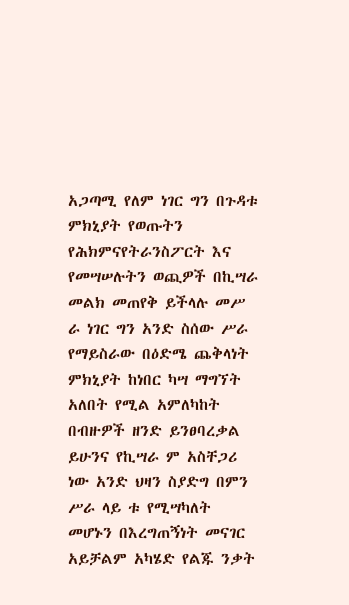አጋጣሚ የለም ነገር ግን በጉዳቱ ምክኒያት የወጡትን የሕክምናየትራንስፖርት እና የመሣሠሉትን ወጪዎች በኪሣራ መልክ መጠየቅ ይችላሉ መሥ ራ ነገር ግን አንድ ስሰው ሥራ የማይስራው በዕድሜ ጨቅላነት ምክኒያት ከነበር ካሣ ማግኘት አለበት የሚል አምለካከት በብዙዎች ዘንድ ይንፀባረቃል ይሁንና የኪሣራ ም አስቸጋሪ ነው አንድ ህዛን ስያድግ በምን ሥራ ላይ ቱ የሚሣካለት መሆኑን በእረግጠኝነት መናገር አይቻልም አካሄድ የልጁ ንቃት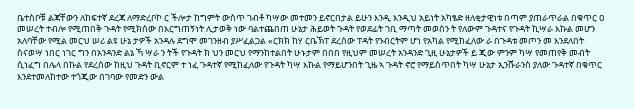ቤተስቦቹ ልጃቸውን ለከፍተኛ ደረጃ ለማድረቦኮ ር ችሎታ ከግምት ውስጥ ገብቶ ካሣው መተመን ይኖርበታል ይሁን እንዲ እንዲህ አይነት አካፄድ ዘለቂታዊነቱ በጣም ያጠራጥራል በቁጥር ዐ መሠረት ተብሎ የሚጠበቅ ጉዳት የሚክሰው በእርግጠኝነት ሊታወቅ ነው ባልተጨበጠ ሁኔታ ሕይወት ጉዳት የወደፊት ገቢ ማጣት መወሰን ት የለውም ጉዳተና የጉዳት ኪሣራ እኩል መሆን አለባቸው የሚል መርህ ሠሪ ልዩ ሁኔ ታዎች አንዳሉ ደግሞ መገንዘብ ያሥፈልጋል «ርክክ ከሃ ርቤኽፐ ደረሰው ፐዳት የንብርትም ሆነ የአካል የሚከፈለው ራ በጉዳቱ መጦን መ እንደለበት ስናወሣ ነበር ነገር ግን በአንዳንድ ልኔ ኻ ሣራ ን ትች የጉዳት ክ ህን መርህ የማንከተልበት ሁኑታም በበበ የዚህም መሠረት አንዳንድ ጊዚ ሁኔታዎች ይ ጂው ምንም ካሣ የመጠየቅ መብት ሲነፈግ በሌላ በኩል የደረሰው ከዚህ ጉዳት ቢኖርም ተ ነፈ ጉዳተኛ የሚከፈለው የጉዳት ካሣ እኩል የማይሆንበት ጊዜ ኣ ጉዳት ኖሮ የማይሰጥበት ካሣ ሁኔታ ኢንሹራንስ ያለው ጉዳተኛ በቁጥር እንደተመለከተው ተጎጂው በገባው የመድን ውል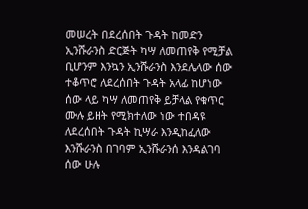መሠረት በደረሰበት ጉዳት ከመድን ኢንሹራንስ ድርጅት ካሣ ለመጠየቅ የሚቻል ቢሆንም እንኳን ኢንሹራንስ እንደሌላው ሰው ተቆጥሮ ለደረሰበት ጉዳት አላፊ ከሆነው ሰው ላይ ካሣ ለመጠየቅ ይቻላል የቁጥር ሙሉ ይዘት የሚክተለው ነው ተበዳዩ ለደረሰበት ጉዳት ኪሣራ እንዲከፈለው እንሹራንስ በገባም ኢንሹራንሰ እንዳልገባ ሰው ሁሉ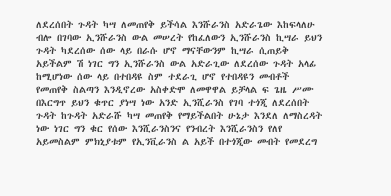ለደረሰበት ጉዳት ካሣ ለመጠየቅ ይችሳል እንሹራንስ አድራጌው እከፍላለሁ ብሎ በገባው ኢንሹራንስ ውል መሠረት የከፈለውን ኢንሹራንስ ኪሣራ ይህን ጉዳት ካደረሰው ሰው ላይ በራሱ ሆኖ ማናቸውንም ኪሣራ ሲጠይቅ አይችልም ሽ ነገር ግን ኢንሹራንስ ውል አድራጊው ለደረሰው ጉዳት አላፊ ከሚሆነው ሰው ላይ በተበዳዩ ስም ተደራጊ ሆኖ የተበዳዩን መብቶች የመጠየቅ ስልጣን እንዲኖረው አስቀድሞ ለመዋዋል ይቻላል ፍ ጌዜ ሥሙ በእርግጥ ይህን ቁጥር ያነሣ ነው አንድ ኢንሺራንስ የገባ ተጎጂ ለደረሰበት ጉዳት ከጉዳት አድራሹ ካሣ መጠየቅ የማይችልበት ሁኔታ እንደለ ለማስረዳት ነው ነገር ግን ቁር የሰው እንሺራንስንና የንብረት እንሺራንስን የለየ አይመስልም ምክኒያቱም የኢንቪራንስ ል አይች በተጎጂው መብት የመደረግ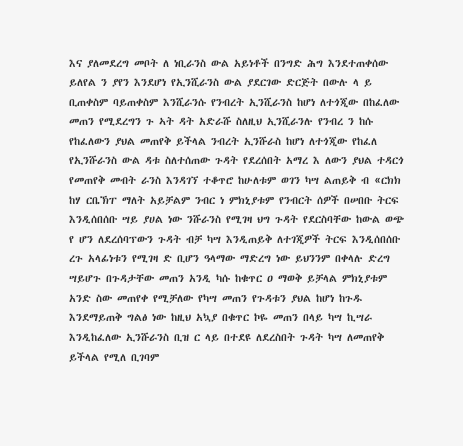እና ያለመደረግ መቦት ለ ነቢራንስ ውል አይነቶች በንግድ ሕግ እንደተጠቀሰው ይለየል ን ያየን እንደሆነ የኢንሺራንስ ውል ያደርገው ድርጅት በውሉ ላ ይ ቢጠቀስም ባይጠቀስም እንሺራንሱ የንብረት ኢንሺራንስ ከሆነ ለተጎጂው በከፈለው መጠን የሚደረግን ጉ ኣት ዳት አድራሹ ስለዚህ ኢንሺራንሉ የንብረ ን ከሱ የከፈለውን ያህል መጠየቅ ይችላል ንብረት ኢንሹራስ ከሆነ ለተጎጂው የከፈለ የኢንሹራንስ ውል ዳቱ ስለተሰጠው ጉዳት የደረሰበት አማረ እ ለውን ያህል ተዳርጎ የመጠየቅ መብት ራንስ እንዳገኘ ተቆጥሮ ከሁለቱም ወገን ካሣ ልጠይቅ ብ «ርክክ ከሃ ርቤኽፐ ማለት አይቻልም ንብር ነ ምክኒያቱም የንብርት ሰዎች በሠበቡ ትርፍ እንዲሰበሰቡ ሣይ ያሀል ነው ንሹራንስ የሚገዛ ህግ ጉዳት የደርስባቸው ከውል ወጭ የ ሆን ለደረሰባፕውን ጉዳት ብቻ ካሣ እንዲጠይቅ ለተገጂዎች ትርፍ እንዲሰበሰቡ ረጉ አላፊነቱን የሚገዛ ድ ቢሆን ዓላማው ማድረግ ነው ይህንንም በቀላሉ ድረግ ሣይሆጉ በጉዳታቸው መጠን አንዲ ካሱ ከቁጥር ዐ ማወቅ ይቻላል ምክኒያቱም አንድ ስው መጠየቀ የሚቻለው የካሣ መጠን የጉዳቱን ያህል ከሆነ ከጉዱ እንደማይጠቅ ግልፅ ነው ከዚህ አኳያ በቁጥር ኮዬ መጠን በላይ ካሣ ኪሣራ እንዲከፈለው ኢንሹራንስ ቢዝ ር ላይ በተደዩ ለደረስበት ጉዳት ካሣ ለመጠየቅ ይችላል የሚለ ቢገባም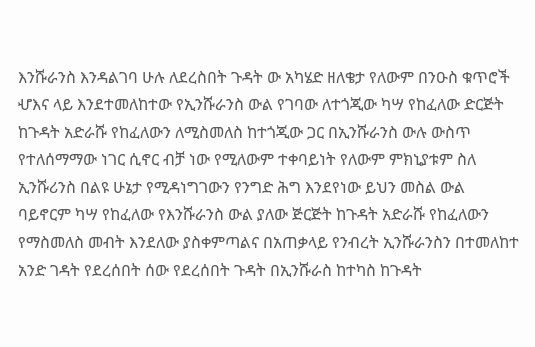እንሹራንስ እንዳልገባ ሁሉ ለደረስበት ጉዳት ው አካሄድ ዘለቄታ የለውም በንዑስ ቁጥሮች ሇእና ላይ እንደተመለከተው የኢንሹራንስ ውል የገባው ለተጎጂው ካሣ የከፈለው ድርጅት ከጉዳት አድራሹ የከፈለውን ለሚስመለስ ከተጎጂው ጋር በኢንሹራንስ ውሉ ውስጥ የተለሰማማው ነገር ሲኖር ብቻ ነው የሚለውም ተቀባይነት የለውም ምክኒያቱም ስለ ኢንሹሪንስ በልዩ ሁኔታ የሚዳነግገውን የንግድ ሕግ እንደየነው ይህን መስል ውል ባይኖርም ካሣ የከፈለው የእንሹራንስ ውል ያለው ጅርጅት ከጉዳት አድራሹ የከፈለውን የማስመለስ መብት እንደለው ያስቀምጣልና በአጠቃላይ የንብረት ኢንሹራንስን በተመለከተ አንድ ገዳት የደረሰበት ሰው የደረሰበት ጉዳት በኢንሹራስ ከተካስ ከጉዳት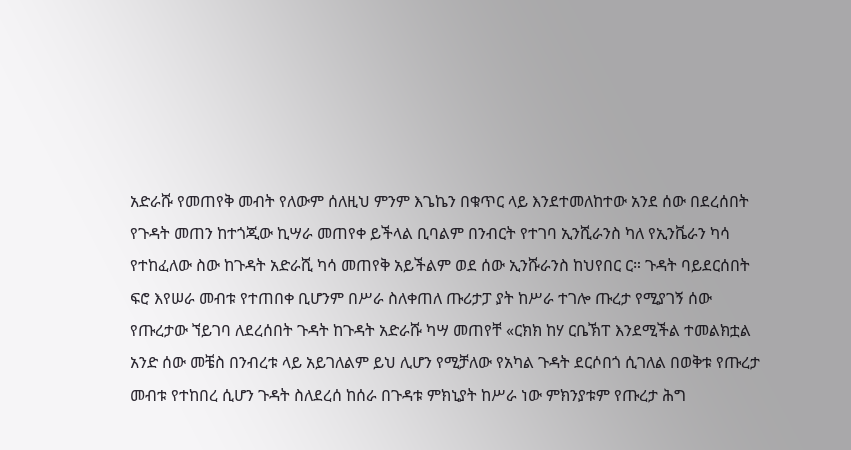አድራሹ የመጠየቅ መብት የለውም ሰለዚህ ምንም እጌኬን በቁጥር ላይ እንደተመለከተው አንደ ሰው በደረሰበት የጉዳት መጠን ከተጎጂው ኪሣራ መጠየቀ ይችላል ቢባልም በንብርት የተገባ ኢንሺራንስ ካለ የኢንቬራን ካሳ የተከፈለው ስው ከጉዳት አድራሺ ካሳ መጠየቅ አይችልም ወደ ሰው ኢንሹራንስ ከህየበር ር። ጉዳት ባይደርሰበት ፍሮ እየሠራ መብቱ የተጠበቀ ቢሆንም በሥራ ስለቀጠለ ጡሪታፓ ያት ከሥራ ተገሎ ጡረታ የሚያገኝ ሰው የጡረታው ኘይገባ ለደረሰበት ጉዳት ከጉዳት አድራሹ ካሣ መጠየቸ «ርክክ ከሃ ርቤኽፐ እንደሚችል ተመልክቷል አንድ ሰው መቼስ በንብረቱ ላይ አይገለልም ይህ ሊሆን የሚቻለው የአካል ጉዳት ደርሶበጎ ሲገለል በወቅቱ የጡረታ መብቱ የተከበረ ሲሆን ጉዳት ስለደረሰ ከሰራ በጉዳቱ ምክኒያት ከሥራ ነው ምክንያቱም የጡረታ ሕግ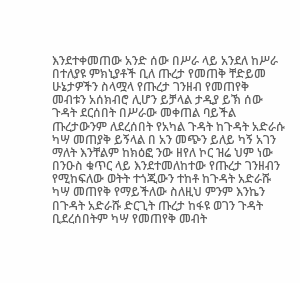እንደተቀመጠው አንድ ሰው በሥራ ላይ አንደለ ከሥራ በተለያዩ ምክኒያቶች ቢለ ጡረታ የመጠቅ ቸድይመ ሁኔታዎችን ስላሟላ የጡረታ ገንዘብ የመጠየቅ መብቱን አሰክብሮ ሊሆን ይቻላል ታዲያ ይኽ ሰው ጉዳት ደርሰበት በሥራው መቀጠል ባይችል ጡረታውንም ለደረሰበት የአካል ጉዳት ከጉዳት አድራሱ ካሣ መጠያቅ ይኝላል በ አን መጭን ይለይ ካኝ አገን ማለት እንቸልም ከክዕፎ ንው ዘየለ ኮር ዝሬ ህም ነው በንዑስ ቁጥር ላይ እንደተመለከተው የጡረታ ገንዘብን የሚከፍለው ወትት ተጎጂውን ተከቶ ከጉዳት አድራሹ ካሣ መጠየቅ የማይችለው ስለዚህ ምንም እንኬን በጉዳት አድራሹ ድርጊት ጡረታ ከፋዩ ወገን ጉዳት ቢደረሰበትም ካሣ የመጠየቅ መብት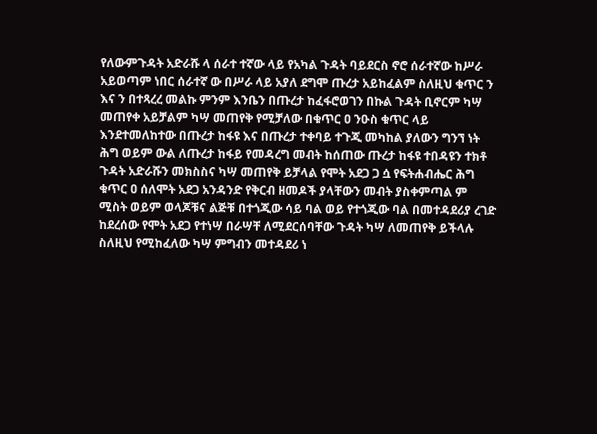የለውምጉዳት አድራሹ ላ ሰራተ ተኛው ላይ የአካል ጉዳት ባይደርስ ኖሮ ሰራተኛው ከሥራ አይወጣም ነበር ሰራተኛ ው በሥራ ላይ አያለ ደግሞ ጡረታ አይከፈልም ስለዚህ ቁጥር ን እና ን በተጻረረ መልኩ ምንም እንቤን በጡረታ ከፈፋሮወገን በኩል ጉዳት ቢኖርም ካሣ መጠየቀ አይቻልም ካሣ መጠየቅ የሚቻለው በቁጥር ዐ ንዑስ ቁጥር ላይ እንደተመለከተው በጡረታ ከፋዩ እና በጡረታ ተቀባይ ተጉጂ መካከል ያለውን ግንኘ ነት ሕግ ወይም ውል ለጡረታ ከፋይ የመዳረግ መብት ከሰጠው ጡረታ ከፋዩ ተበዳዩን ተክቶ ጉዳት አድራሹን መክስስና ካሣ መጠየቅ ይቻላል የሞት አደጋ ጋ ሷ የፍትሐብሔር ሕግ ቁጥር ዐ ሰለሞት አደጋ አንዳንድ የቅርብ ዘመዶች ያላቸውን መብት ያስቀምጣል ም ሚስት ወይም ወላጆቹና ልጅቹ በተጎጂው ሳይ ባል ወይ የተጎጂው ባል በመተዳደሪያ ረገድ ከደረሰው የሞት አደጋ የተነሣ በራሣቸ ለሚደርሰባቸው ጉዳት ካሣ ለመጠየቅ ይችላሉ ስለዚህ የሚከፈለው ካሣ ምግብን መተዳደሪ ነ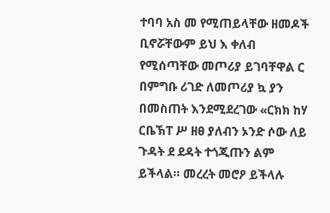ተባባ አስ መ የሚጠይላቸው ዘመዶች ቢኖሯቸውም ይህ እ ቀለብ የሚሰጣቸው መጦሪያ ይገባቸዋል ር በምግቡ ሪገድ ለመጦሪያ ኳ ያን በመስጠት እንደሚደረገው «ርክክ ከሃ ርቤኽፐ ሥ ዘፀ ያለብን ኦንድ ሶው ለይ ጉዳት ደ ደዳት ተጎጂጡን ልም ይችላል። መረረት መሮዖ ይችላሉ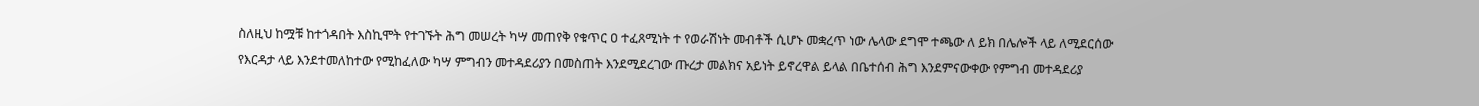ስለዚህ ከሟቹ ከተጎዳበት እስኪሞት የተገኙት ሕግ መሠረት ካሣ መጠየቅ የቁጥር ዐ ተፈጸሚነት ተ የወራሽነት መብቶች ሲሆኑ መቋረጥ ነው ሌላው ደግሞ ተጫው ለ ይክ በሌሎች ላይ ለሚደርሰው የእርዳታ ላይ እንደተመለከተው የሚከፈለው ካሣ ምግብን መተዳደሪያን በመስጠት እንደሚደረገው ጡረታ መልክና አይነት ይኖረዋል ይላል በቤተሰብ ሕግ እንደምናውቀው የምግብ መተዳደሪያ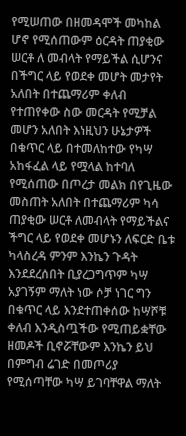የሚሠጠው በዘመዳሞች መካከል ሆኖ የሚሰጠውም ዕርዳት ጠያቂው ሠርቶ ለ መብላት የማይችል ሲሆንና በችግር ላይ የወደቀ መሆት መታየት አለበት በተጨማሪም ቀለብ የተጠየቀው ስው መርዳት የሚቻል መሆን አለበት እነዚህን ሁኔታዎች በቁጥር ላይ በተመለከተው የካሣ አከፋፈል ላይ የሟላል ከተባለ የሚሰጠው በጦረታ መልክ በየጊዜው መስጠት አለበት በተጨማሪም ካሳ ጠያቂው ሠርቶ ለመብላት የማይችልና ችግር ላይ የወደቀ መሆኑን ለፍርድ ቤቱ ካላስረዳ ምንም እንኬን ጉዳት እንደደረሰበት ቢያረጋግጥም ካሣ አያገኝም ማለት ነው ሶቻ ነገር ግን በቁጥር ላይ እንደተጠቀሰው ከሣሾቹ ቀለብ እንዲስጧችው የሚጠይቋቸው ዘመዶች ቢኖሯቸውም እንኬን ይህ በምግብ ሬገድ በመጦሪያ የሚሰጣቸው ካሣ ይገባቸዋል ማለት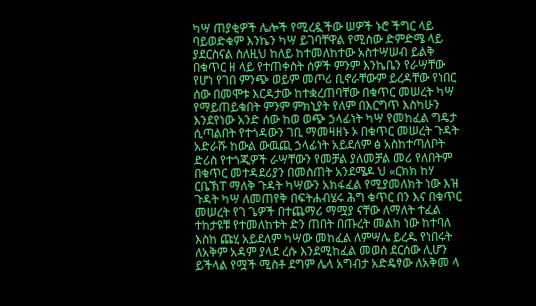ካሣ ጠያቂዎች ሌሎች የሚረዷችው ሠዎች ኑሮ ችግር ላይ ባይወድቁም እንኬን ካሣ ይገባቸዋል የሚስው ድምድሜ ላይ ያደርስናል ስለዚህ ከለይ ከተመለከተው አስተሣሠብ ይልቅ በቁጥር ዘ ላይ የተጠቀስት ሰዎች ምንም እንኬቤን የራሣቸው የሆነ የገበ ምንጭ ወይም መጦሪ ቢኖራቸውም ይረዳቸው የነበር ሰው በመሞቱ እርዳታው ከተቋረጠባቸው በቁጥር መሠረት ካሣ የማይጠይቁበት ምንም ምክኒያት የለም በእርግጥ እስካሁን እንደየነው አንድ ሰው ከወ ወጭ ኃላፊነት ካሣ የመከፈል ግዴታ ሲጣልበት የተጎዳውን ገቢ ማመዛዘኑ ኦ በቁጥር መሠረት ጉዳት አድራሹ ከውል ውዉጪ ኃላፊነት አይደለም ፅ አስከተጣለቦት ድሪስ የተጎጂዎች ራሣቸውን የመቻል ያለመቻል መሪ የለበትም በቁጥር መተዳደሪያን በመስጠት አንደሜዶ ህ «ርክክ ከሃ ርቤኽፐ ማለቅ ጉዳት ካሣውን አክፋፈል የሚያመለክት ነው እዝ ጉዳት ካሣ ለመጠየቅ በፍትሐብሄሩ ሕግ ቁጥር በን እና በቁጥር መሠረት የገ ጌዎች በተጨማሪ ማሟያ ናቸው ለማለት ተፈል ተከታዩቹ የተመለከቱት ድን ጠበት በጡረት መልክ ነው ከተባለ እስከ ጩሂ አይደለም ካሣው መከፈል ለምሣሌ ይረዱ የነበሩት ለአቅም አዳም ያላደ ረሱ እንደሚከፈል መወሰ ደርሰው ሊሆን ይችላል የሟች ሚስቶ ደግም ሌላ አግብታ አድዴፃው ለአቅመ ላ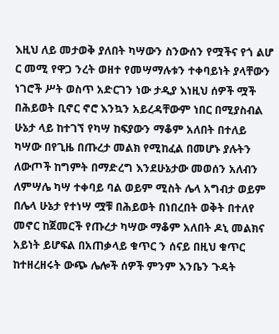እዚህ ለይ መታወቅ ያለበት ካሣውን ስንውሰን የሟችና የጎ ልሆ ር መሚ የዋጋ ንረት ወዘተ የመሣማሉቱን ተቀባይነት ያላቸውን ነገሮች ሥት ወስጥ አድርገን ነው ታዲያ እነዚህ ሰዎች ሟች በሕይወት ቢኖር ኖሮ እንኳን አይረዳቸውም ነበር በሚያስብል ሁኔታ ላይ ከተገኘ የካሣ ከፍያውን ማቆም አለበት በተለይ ካሣው በየጊዜ በጡረታ መልክ የሚከፈል በመሆኑ ያሉትን ለውጦች ከግምት በማድረግ እንደሁኔታው መወሰን አለብን ለምሣሌ ካሣ ተቀባይ ባል ወይም ሚስት ሌላ አግብታ ወይም በሌላ ሁኔታ የተነሣ ሟቹ በሕይወት በነበረበት ወቅት በተለየ መኖር ከጀመርች የጡረታ ካሣው ማቆም አለበት ዶኒ መልክና አይነት ይሆፍል በአጠቃላይ ቁጥር ን ሰናይ በዚህ ቁጥር ከተዘረዘሩት ውጭ ሌሎች ሰዎች ምንም እንቤን ጉዳት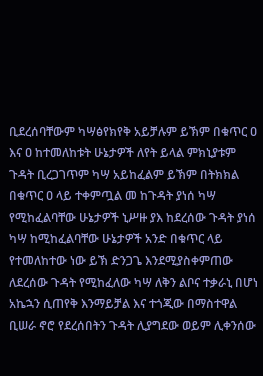ቢደረሰባቸውም ካሣፅየክየቅ አይቻሉም ይኽም በቁጥር ዐ እና ዐ ከተመለከቱት ሁኔታዎች ለየት ይላል ምክኒያቱም ጉዳት ቢረጋገጥም ካሣ አይከፈልም ይኽም በትክክል በቁጥር ዐ ላይ ተቀምጧል መ ከጉዳት ያነሰ ካሣ የሚከፈልባቸው ሁኔታዎች ኒሥዙ ያእ ከደረሰው ጉዳት ያነሰ ካሣ ከሚከፈልባቸው ሁኔታዎች አንድ በቁጥር ላይ የተመለከተው ነው ይኽ ድንጋጌ እንደሚያስቀምጠው ለደረሰው ጉዳት የሚከፈለው ካሣ ለቅን ልቦና ተቃራኒ በሆነ አኬኋን ሲጠየቅ እንማይቻል እና ተጎጂው በማስተዋል ቢሠራ ኖሮ የደረሰበትን ጉዳት ሊያግደው ወይም ሊቀንሰው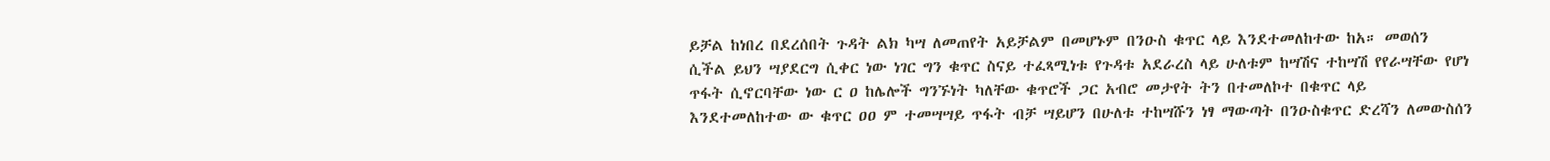ይቻል ከነበረ በደረሰበት ጉዳት ልክ ካሣ ለመጠየት አይቻልም በመሆኑም በንዑስ ቁጥር ላይ እንደተመለከተው ከአ። መወሰን ሲችል ይህን ሣያደርግ ሲቀር ነው ነገር ግን ቁጥር ስናይ ተፈጻሚነቱ የጉዳቱ አደራረስ ላይ ሁለቱም ከሣሽና ተከሣሽ የየራሣቸው የሆነ ጥፋት ሲኖርባቸው ነው ር ዐ ከሌሎች ግንኙነት ካለቸው ቁጥሮች ጋር አብሮ መታየት ትን በተመለኮተ በቁጥር ላይ እንደተመለከተው ው ቁጥር ዐዐ ም ተመሣሣይ ጥፋት ብቻ ሣይሆን በሁለቱ ተከሣሹን ነፃ ማውጣት በንዑስቁጥር ድረሻን ለመውስሰን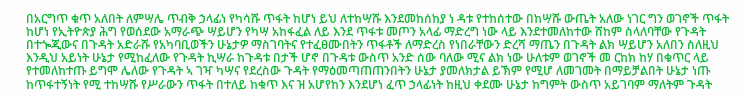በአርግጥ ቁጥ አለበት ለምሣሌ ጥብቅ ኃላፊነ የካሳሹ ጥፋት ከሆነ ይህ ለተከሣሹ እንደመከሰከያ ነ ዳቱ የተከሰተው በከሣሹ ውጤት አለው ነገር ግን ወገኖች ጥፋት ከሆነ የኢትዮጵያ ሕግ የወሰደው አማራጭ ሣይሆን የካሣ አከፋፈል ለይ እንደ ጥፋቱ መጦን አላፊ ማድረግ ነው ላይ እንደተመለከተው ሸከም ስላለባቸው የጉዳት በተጐጂውና በጉዳት አድራሹ የአካባቢወችን ሁኔታዎ ማስገባትና የተፈፀሙበትን ጥፋቶች ለማድረስ የነበራቸውን ድረሻ ማጤን በጉዳት ልክ ሣይሆን አለበን ስለዚህ እንዲህ አይነት ሁኔታ የሚከፈለው የጉዳት ኪሣራ ከጉዳቱ በታች ሆኖ በጉዳቱ ውስጥ አንድ ሰው ባለው ሚና ልክ ነው ሁለቱም ወገኖች መ ርከክ ከሃ በቁጥር ላይ የተመለከተጡ ይግሞ ሌለው የጉዳት ኣ ገዣ ካሣና የደረስው ጉዳት የማዕመጣጠጠንበትን ሁኔታ ያመለክታል ይኽም የሚሆ ለመገመት በማይቻልበት ሁኔታ ነጡ ከጥፋተኝነት የሚ ተከሣሹ የሥራውን ጥፋት በተለይ ከቁጥ እና ዝ አሆየከን እንደሆነ ፈጥ ኃላፊነት ከዚህ ቀደሙ ሁኔታ ከግምት ውስጥ አይገባም ማለትም ጉዳት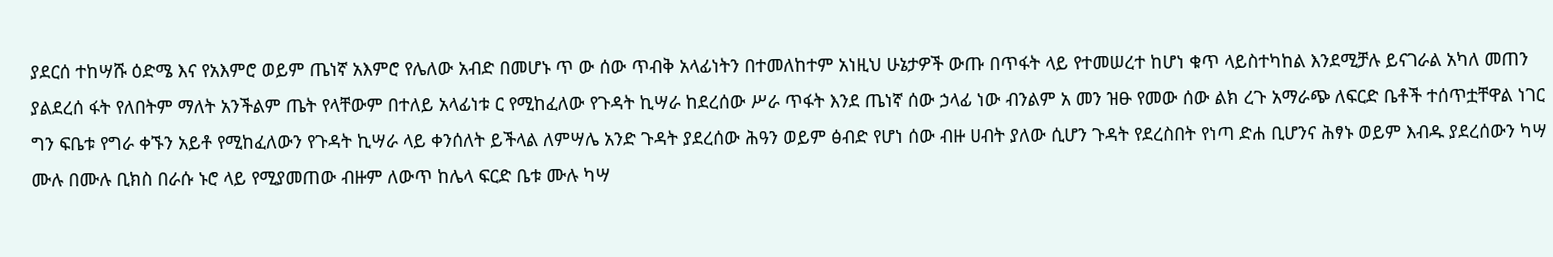ያደርሰ ተከሣሹ ዕድሜ እና የአእምሮ ወይም ጤነኛ አእምሮ የሌለው አብድ በመሆኑ ጥ ው ሰው ጥብቅ አላፊነትን በተመለከተም አነዚህ ሁኔታዎች ውጡ በጥፋት ላይ የተመሠረተ ከሆነ ቁጥ ላይስተካከል እንደሚቻሉ ይናገራል አካለ መጠን ያልደረሰ ፋት የለበትም ማለት አንችልም ጤት የላቸውም በተለይ አላፊነቱ ር የሚከፈለው የጉዳት ኪሣራ ከደረሰው ሥራ ጥፋት እንደ ጤነኛ ሰው ኃላፊ ነው ብንልም አ መን ዝፁ የመው ሰው ልክ ረጉ አማራጭ ለፍርድ ቤቶች ተሰጥቷቸዋል ነገር ግን ፍቤቱ የግራ ቀኙን አይቶ የሚከፈለውን የጉዳት ኪሣራ ላይ ቀንሰለት ይችላል ለምሣሌ አንድ ጉዳት ያደረሰው ሕዓን ወይም ፅብድ የሆነ ሰው ብዙ ሀብት ያለው ሲሆን ጉዳት የደረስበት የነጣ ድሐ ቢሆንና ሕፃኑ ወይም እብዱ ያደረሰውን ካሣ ሙሉ በሙሉ ቢክስ በራሱ ኑሮ ላይ የሚያመጠው ብዙም ለውጥ ከሌላ ፍርድ ቤቱ ሙሉ ካሣ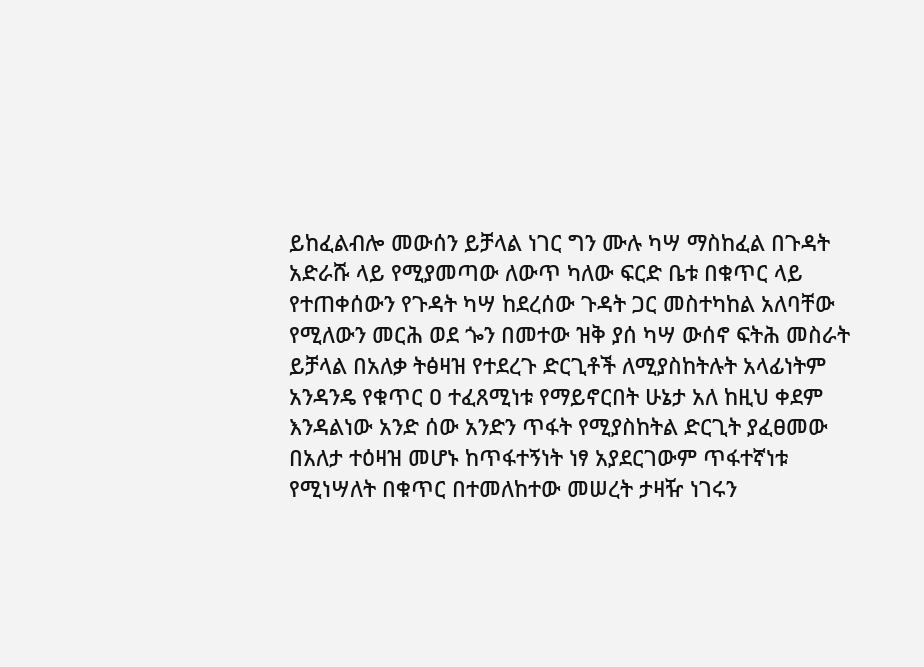ይከፈልብሎ መውሰን ይቻላል ነገር ግን ሙሉ ካሣ ማስከፈል በጉዳት አድራሹ ላይ የሚያመጣው ለውጥ ካለው ፍርድ ቤቱ በቁጥር ላይ የተጠቀሰውን የጉዳት ካሣ ከደረሰው ጉዳት ጋር መስተካከል አለባቸው የሚለውን መርሕ ወደ ጐን በመተው ዝቅ ያሰ ካሣ ውሰኖ ፍትሕ መስራት ይቻላል በአለቃ ትፅዛዝ የተደረጉ ድርጊቶች ለሚያስከትሉት አላፊነትም አንዳንዴ የቁጥር ዐ ተፈጸሚነቱ የማይኖርበት ሁኔታ አለ ከዚህ ቀደም እንዳልነው አንድ ሰው አንድን ጥፋት የሚያስከትል ድርጊት ያፈፀመው በአለታ ተዕዛዝ መሆኑ ከጥፋተኝነት ነፃ አያደርገውም ጥፋተኛነቱ የሚነሣለት በቁጥር በተመለከተው መሠረት ታዛዥ ነገሩን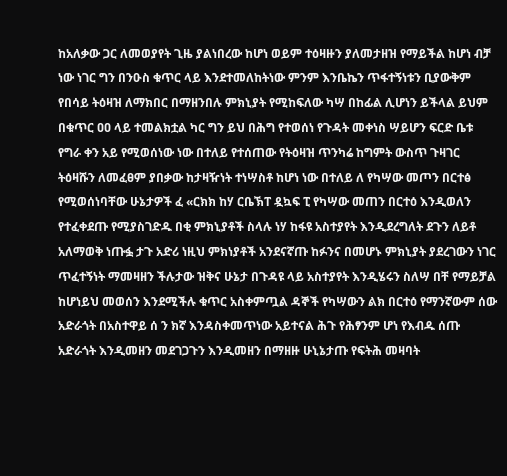ከአለቃው ጋር ለመወያየት ጊዜ ያልነበረው ከሆነ ወይም ተዕዛዙን ያለመታዘዝ የማይችል ከሆነ ብቻ ነው ነገር ግን በንዑስ ቁጥር ላይ እንደተመለከትነው ምንም እንቤኬን ጥፋተኝነቱን ቢያውቅም የበሳይ ትዕዛዝ ለማክበር በማዘንበሉ ምክኒያት የሚከፍለው ካሣ በከፊል ሊሆነን ይችላል ይህም በቁጥር ዐዐ ላይ ተመልክቷል ካር ግን ይህ በሕግ የተወሰነ የጉዳት መቀነስ ሣይሆን ፍርድ ቤቱ የግራ ቀን አይ የሚወሰነው ነው በተለይ የተሰጠው የትዕዛዝ ጥንካሬ ከግምት ውስጥ ጉዛገር ትዕዛሹን ለመፈፀም ያበቃው ከታዛዥነት ተነሣስቶ ከሆነ ነው በተለይ ለ የካሣው መጦን በርተፅ የሚወሰነባቸው ሁኔታዎች ፈ «ርክክ ከሃ ርቤኽፐ ዷኳፍ ፒ የካሣው መጠን በርተዕ እንዲወለን የተፈቀደጡ የሚያስገድዱ በቂ ምክኒያቶች ስላሉ ነሃ ከፋዩ አስተያየት እንዲደረግለት ደጉን ለይቶ አለማወቅ ነጡፏ ታጉ አድሪ ነዚህ ምክነያቶች አንደናኛጡ ከፉንና በመሆኑ ምክኒያት ያደረገውን ነገር ጥፈተኝነት ማመዛዘን ችሉታው ዝቅና ሁኔታ በጉዳዩ ላይ አስተያየት እንዲሄሩን ስለሣ በቸ የማይቻል ከሆነይህ መወሰን እንደሚችሉ ቁጥር አስቀምጧል ዳኞች የካሣውን ልክ በርተዕ የማንኛውም ሰው አድራጎት በአስተዋይ ሰ ን ክኛ እንዳስቀመጥነው አይተናል ሕጉ የሕፃንም ሆነ የእብዱ ሰጡ አድራጎት እንዲመዘን መደገጋጉን እንዲመዘን በማዘዙ ሁኒኔታጡ የፍትሕ መዛባት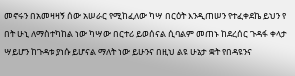መኖሩን በአመዛዛኝ ሰው አሠራር የሚከፈለው ካሣ በርዕት እንዲጠሠን የተፈቀደኬ ይህን የ በት ሁኒ ለማስተካከል ነው ካሣው በርተሪ ይወሰናል ሲባልም መጠኑ ከደረሰር ጉዳፋ ቀላታ ሣይሆን ከጉዳቱ ያነሱ ይሆናል ማለት ነው ይሁንና በዚህ ልዩ ሁኔታ ቋት የበዳዩንና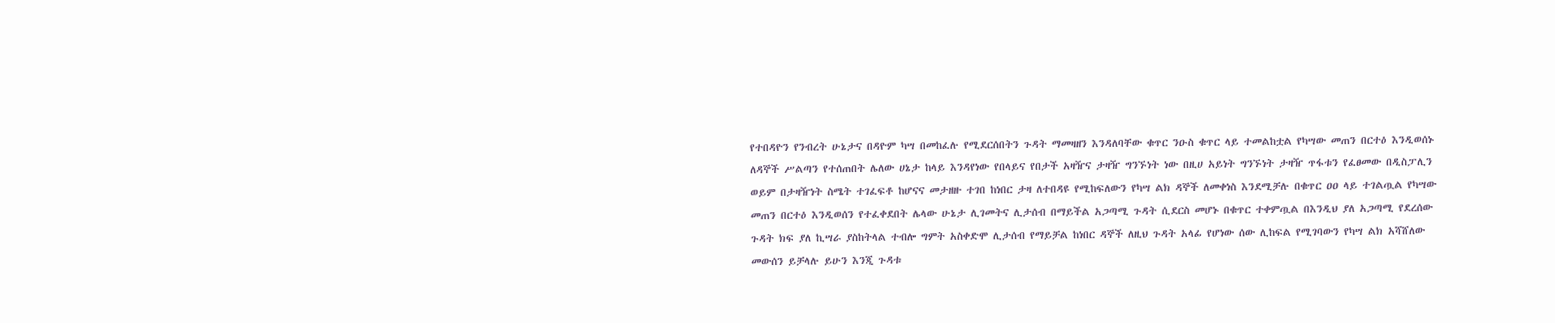የተበዳዮን የንብረት ሁኔታና በዳዮም ካሣ በመከፈሉ የሚደርሰበትን ጉዳት ማመዛዘን እንዳለባቸው ቁጥር ንዑስ ቁጥር ላይ ተመልከቷል የካሣው መጠን በርተዕ እንዲወሰኑ ለዳኞች ሥልጣን የተሰጠበት ሌለው ሀኔታ ከላይ እንዳየነው የበላይና የበታች አዛዥና ታዛዥ ግንኙነት ነው በዚሀ አይነት ግንኙነት ታዛዥ ጥፋቱን የፈፀመው በዲስፓሊን ወይም በታዛዥነት ስሜት ተገፈፍቶ ከሆናና መታዘዙ ተገበ ከነበር ታዛ ለተበዳዩ የሚከፍለውን የካሣ ልክ ዳኞች ለመቀነስ እንደሚቻሉ በቁጥር ዐዐ ላይ ተገልጧል የካሣው መጠን በርተዕ እንዲወሰን የተፈቀደበት ሌላው ሁኔታ ሊገመትና ሊታሰብ በማይችል አጋጣሚ ጉዳት ሲደርስ መሆኑ በቁጥር ተቀምጧል በእንዲህ ያለ አጋጣሚ የደረሰው ጉዳት ክፍ ያለ ኪሣራ ያስከትላል ተብሎ ግምት አስቀድሞ ሊታሰብ የማይቻል ከነበር ዳኞች ለዚህ ጉዳት አላፊ የሆነው ሰው ሊከፍል የሚገባውን የካሣ ልክ አሻሸለው መውሰን ይቻላሉ ይሁን እንጂ ጉዳቱ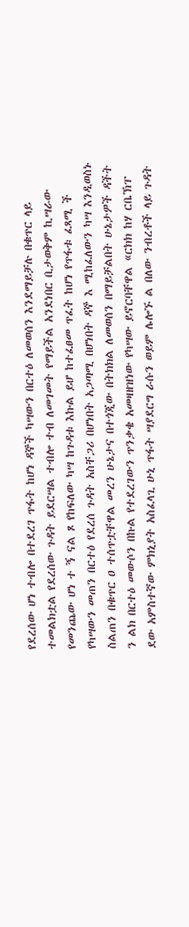የደረሰው ሆነ ተብሎ በተደረገ ጥፋት ከሆነ ዳኞች ካሣውን በርተዕ ለመወሰን እንደማይቻሉ በቁጥር ላይ ተመልክቷል የደረሰው ጉዳት ይደርሣል ተብሎ ተብ ለመገመት የማይችል አንደነበር ቢታወቅም ኪሣራው የመንጨው ሆነ ተ ኝ ናል ጾ የከፍለው ካሣ ከጉዳቱ እኩል ይሆ ከተፈፀመ ጥፈት ከሆነ የጥፋቱ ፈጻሚ ች የካሣውን መጠን በርተዕ የደረሰ ጉዳት አስቸጋሪ በሆነበት አጋጣሚ በሆነበት ዳኞ እ ሚከፈለውን ካሣ እንዲወስኑ ስልጠን በቁጥር ዐ ተሰጥቷቸዋል መረን ሁኔታና በተጎጂው በትክክል ለመወሰን በማይቻልበት ሁኔታዎች ዳችት ን ልክ በርተዕ መውሶን በኩል የተደረገውን ጥንቃቄ አመዛዘዝነው የካሣው ይኖርባቸዋል «ርክክ ከሃ ርቤኽፐ ደው አምስተኛው ምክኒያት አስፈላጊ ሁኒ ጥፋት ሣያደርግ ራሱን ወይም ሌሎኙ ል በለው ንብረቶች ላይ ጉዳት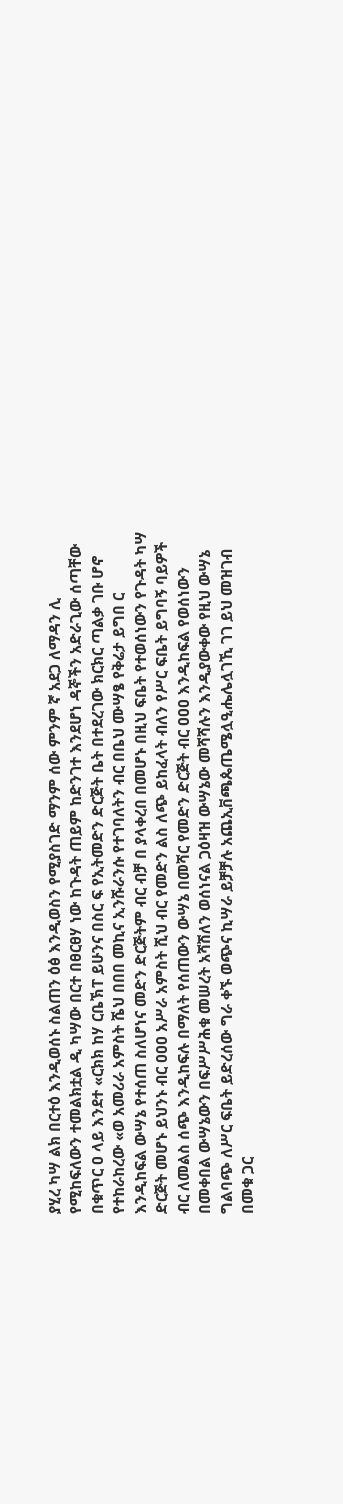ያሂረ ካሣ ልክ በርተዕ እንዲወሰኑ ስልጠን ዕፅ እንዲወስን የሚያስገድ ማንም ሰው ምንም ኛ አደጋ ለማዳን ሊ የሚከፍለውን ተመልክቷል ዲ ካሣው በርተ በፀርፀሃ ነው ከጉዳት ጠይም ከድንገተ እንደሆነ ዳኞችን አድራጊው ሰጣቸው በቁጥር ዐ ላይ እንደተ «ርክክ ከሃ ርቤኽፐ ይሁንና በስር ፍ የኢትመድን ድርጅት ቤት በተደረገው ክርክር ጣልቃ ገቡ ሆኖ የተከራከረው «ወ አመሪራ አምስት ሼህ በበበ መኪና ኢንሹራንሱ የተገባለትን ብር በቤህ ሙሣፄ የቅሬታ ይግበ ር እንዲከፍል ውሣኔ የተሰጠ ስለሆነና መድን ድርጅትም ብር ብቻ በ ያላቀረበ በመሆኑ በዚህ ፍቤት የተወሰነውን የጉዳት ካሣ ድርጅት መሆኑ ይህንኑ ብር ዐዐዐ አሥራ አምስት ሺህ ብር የመድን ልስ ለጭ ይከፈላት ብለን የሥር ፍቤት ይግባኝ ባይዎች ብር ለመልስ ሰጭ እንዲከፍሉ በማለት የሰጠውን ውሣኔ በመሻር የመድን ድርጅት ብር ዐዐዐ እንዲከፍል የወሰነውን በመቀበል ውሣኔውን በፍሥሥሕቁ መሠረት አሻሽለን ወሰነናል ጋዕዛዝ ውሣኔው መሻሻሉን እንዲያውቀው የዚህ ውሣኔ ግልባጭ ለሥር ፍቤት ይድረሰው ግራ ቀኙ ወጭና ኪሣራ ይቻቻሉ አጨኢቨጫጴጤሜሏዒሔሌሏገኺ ገገ ይህ መዝገብ በመቁ ጋር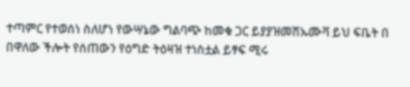ተጣምር የተወሰነ ስለሆነ የውሣኔው ግልባጭ ከመቁ ጋር ይያያዝመሽኡሙቫ ይህ ፍቤት በ በዋለው ችሎት የሰጠውን የዕግድ ትዕዛዝ ተነስቷል ይፃፍ ሚሩ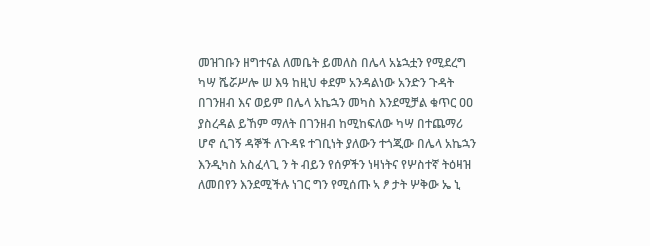መዝገቡን ዘግተናል ለመቤት ይመለስ በሌላ አኔኋቷን የሚደረግ ካሣ ሼሯሥሎ ሠ እዓ ከዚህ ቀደም አንዳልነው አንድን ጉዳት በገንዘብ እና ወይም በሌላ አኬኋን መካስ እንደሚቻል ቁጥር ዐዐ ያስረዳል ይኸም ማለት በገንዘብ ከሚከፍለው ካሣ በተጨማሪ ሆኖ ሲገኝ ዳኞች ለጉዳዩ ተገቢነት ያለውን ተጎጂው በሌላ አኬኋን እንዲካስ አስፈላጊ ን ት ብይን የሰዎችን ነዛነትና የሦስተኛ ትዕዛዝ ለመበየን እንደሚችሉ ነገር ግን የሚሰጡ ኣ ፆ ታት ሦቅው ኤ ኒ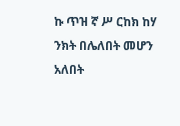ኩ ጥዝ ኛ ሥ ርከክ ከሃ ንክት በሌለበት መሆን አለበት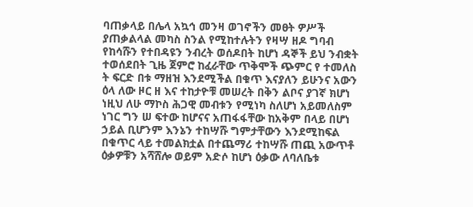ባጠቃላይ በሌላ አኳኅ መንዛ ወገኖችን መፀት ዎሥች ያጠቃልላል መካስ ስንል የሚከተሉትን የዛሣ ዘዶ ግባብ የከሳሹን የተበዳዩን ንብረት ወሰዶበት ከሆነ ዳኞች ይህ ንብቋት ተወሰደበት ጊዜ ጀምሮ ከፈራቸው ጥቅሞች ጭምር የ ተመለስ ት ፍርድ በቱ ማዘዝ እንደሚችል በቁጥ እናያለን ይሁንና አውን ዕላ ለው ዞር ዘ እና ተከታዮቹ መሠረት በቅን ልቦና ያገኛ ክሆነ ነዚህ ለሁ ማኮስ ሕጋዊ መብቱን የሚነካ ስለሆነ አይመለስም ነገር ግን ሠ ፍተው ከሆናና አጠፋፋቸው ከአቅም በላይ በሆነ ኃይል ቢሆንም እንኔን ተከሣሹ ግምታቸውን እንደሚከፍል በቁጥር ላይ ተመልክቷል በተጨማሪ ተከሣሹ ጠጪ አውጥቶ ዕቃዎቹን አሻሸሎ ወይም አድሶ ከሆነ ዕቃው ለባለቤቱ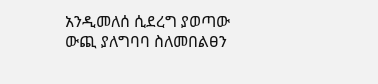አንዲመለሰ ሲደረግ ያወጣው ውጪ ያለግባባ ስለመበልፀን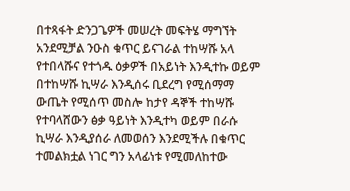በተጻፋት ድንጋጌዎች መሠረት መፍትሄ ማግኘት አንደሚቻል ንዑስ ቁጥር ይናገራል ተከሣሹ አላ የተበላሹና የተጎዱ ዕቃዎች በአይነት እንዲተኩ ወይም በተከሣሹ ኪሣራ እንዲሰሩ ቢደረግ የሚሰማማ ውጤት የሚሰጥ መስሎ ከታየ ዳኞች ተከሣሹ የተባላሸውን ፅቃ ዓይነት እንዲተካ ወይም በራሱ ኪሣራ እንዲያሰራ ለመወሰን እንደሚችሉ በቁጥር ተመልክቷል ነገር ግን አላፊነቱ የሚመለከተው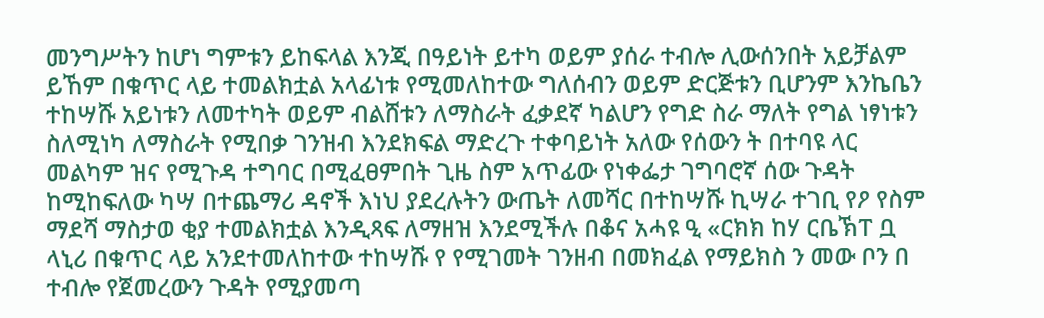መንግሥትን ከሆነ ግምቱን ይከፍላል እንጂ በዓይነት ይተካ ወይም ያሰራ ተብሎ ሊውሰንበት አይቻልም ይኸም በቁጥር ላይ ተመልክቷል አላፊነቱ የሚመለከተው ግለሰብን ወይም ድርጅቱን ቢሆንም እንኬቤን ተከሣሹ አይነቱን ለመተካት ወይም ብልሸቱን ለማስራት ፈቃደኛ ካልሆን የግድ ስራ ማለት የግል ነፃነቱን ስለሚነካ ለማስራት የሚበቃ ገንዝብ እንደክፍል ማድረጉ ተቀባይነት አለው የሰውን ት በተባዩ ላር መልካም ዝና የሚጉዳ ተግባር በሚፈፀምበት ጊዜ ስም አጥፊው የነቀፌታ ገግባሮኛ ሰው ጉዳት ከሚከፍለው ካሣ በተጨማሪ ዳኖች እነህ ያደረሉትን ውጤት ለመሻር በተከሣሹ ኪሣራ ተገቢ የዖ የስም ማደሻ ማስታወ ቂያ ተመልክቷል እንዲጻፍ ለማዘዝ እንደሚችሉ በቆና አሓዩ ዒ «ርክክ ከሃ ርቤኽፐ ቧ ላኒሪ በቁጥር ላይ አንደተመለከተው ተከሣሹ የ የሚገመት ገንዘብ በመክፈል የማይክስ ን መው ቦን በ ተብሎ የጀመረውን ጉዳት የሚያመጣ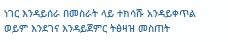ነገር እንዳይሰራ በመስራት ላይ ተክሳሹ አንዳይቀጥል ወይም እንደገና እንዳይጀምር ትፅዛዝ መስጠት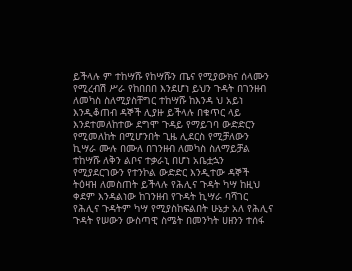ይችላሉ ም ተከሣሹ የከሣሹን ጤና የሚያውክና ሰላሙን የሚረብሽ ሥራ የከበበበ እንደሆነ ይህን ጉዳት በገንዘብ ለመካስ ስለሚያስቸግር ተከሣሹ ከእንዳ ህ አይነ እንዲቆጠብ ዳኞች ሊያዙ ይችላሉ በቁጥር ላይ እንደተመለከተው ደግሞ ጉዳይ የማይገባ ውድድርን የሚመለከት በሚሆንበት ጊዜ ሊደርስ የሚቻለውን ኪሣራ ሙሉ በሙለ በገንዘብ ለመካስ ስለማይቻል ተከሣሹ ለቅን ልቦና ተቃራኒ በሆነ አቤቷኋን የሚያደርገውን የተንኮል ውድድር እንዲተው ዳኞች ትዕዛዝ ለመስጠት ይችላሉ የሕሊና ጉዳት ካሣ ከዚህ ቀደም እንዳልነው ከገንዘብ የጉዳት ኪሣራ ባሻገር የሕሊና ጉዳትም ካሣ የሚያስከፍልበት ሁኔታ አለ የሕሊና ጉዳት የሠውን ውስጣዊ ስሜት በመንካት ሀዘንን ተሰፋ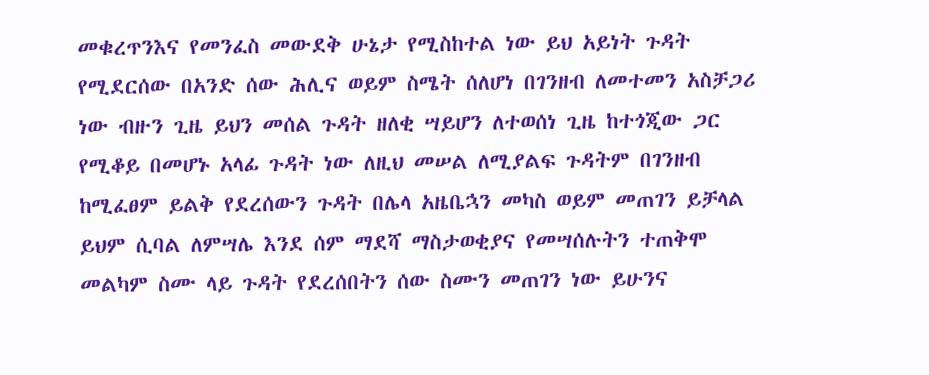መቁረጥንእና የመንፈስ መውደቅ ሁኔታ የሚስከተል ነው ይህ አይነት ጉዳት የሚደርሰው በአንድ ሰው ሕሊና ወይም ስሜት ሰለሆነ በገንዘብ ለመተመን አስቻጋሪ ነው ብዙን ጊዜ ይህን መሰል ጉዳት ዘለቂ ሣይሆን ለተወሰነ ጊዜ ከተጎጂው ጋር የሚቆይ በመሆኑ አላፊ ጉዳት ነው ለዚህ መሠል ለሚያልፍ ጉዳትም በገንዘብ ከሚፈፀም ይልቅ የደረሰውን ጉዳት በሌላ አዜቤኋን መካስ ወይም መጠገን ይቻላል ይህም ሲባል ለምሣሌ እንደ ሰም ማደሻ ማስታወቂያና የመሣሰሉትን ተጠቅሞ መልካም ስሙ ላይ ጉዳት የደረሰበትን ሰው ስሙን መጠገን ነው ይሁንና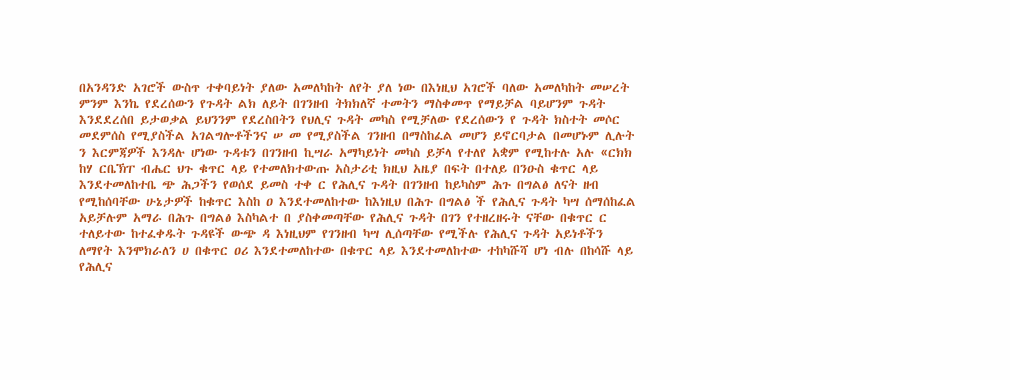በአንዳንድ አገሮች ውስጥ ተቀባይነት ያለው አመለካከት ለየት ያለ ነው በእነዚህ አገሮች ባለው አመለካከት መሠረት ምንም እንኬ የደረሰውን የጉዳት ልክ ለይት በገንዘብ ትክክለኛ ተመትን ማስቀመጥ የማይቻል ባይሆንም ጉዳት እንደደረሰበ ይታወቃል ይህንንም የደረስበትን የህሊና ጉዳት መካስ የሚቻለው የደረሰውን የ ጉዳት ክስተት መሶር መደምሰስ የሚያስችል አገልግሎቶችንና ሠ መ የሚያስችል ገንዘብ በማስከፈል መሆን ይኖርባታል በመሆኑም ሊሉት ን እርምጃዎች እንዳሉ ሆነው ጉዳቱን በገንዘብ ኪሣራ አማካይነት መካስ ይቻላ የተለየ አቋም የሚከተሉ አሉ «ርክክ ከሃ ርቤኽፐ ብሔር ህጉ ቁጥር ላይ የተመለክተውጡ አስታሪቲ ክዚህ አዜያ በፍት በተለይ በንዑስ ቁጥር ላይ እንደተመለከተቤ ጭ ሕጋችን የወሰደ ይመስ ተቀ ር የሕሊና ጉዳት በገንዘብ ከይካስም ሕጉ በግልፅ ለናት ዘብ የሚከሰባቸው ሁኔታዎች ከቁጥር እስከ ዐ እንደተመለከተው ከእነዚህ በሕጉ በግልፅ ች የሕሊና ጉዳት ካሣ ሰማሰከፈል አይቻሉም አማራ በሕጉ በግልፅ እስካልተ በ ያስቀመጣቸው የሕሊና ጉዳት በገን የተዘረዘሩት ናቸው በቁጥር ር ተለይተው ከተፈቀዱት ጉዳዩች ውጭ ዳ እነዚህም የገንዘብ ካሣ ሊሰጣቸው የሚችሉ የሕሊና ጉዳት አይነቶችን ለማየት እንሞክራለን ሀ በቁጥር ዐሪ እንደተመለከተው በቁጥር ላይ እንደተመለከተው ተከካሹሻ ሆነ ብሉ በከሳሹ ላይ የሕሊና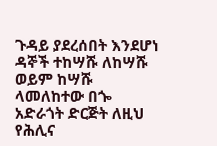ጉዳይ ያደረሰበት እንደሆነ ዳኞች ተከሣሹ ለከሣሹ ወይም ከሣሹ ላመለከተው በጐ አድራጎት ድርጅት ለዚህ የሕሊና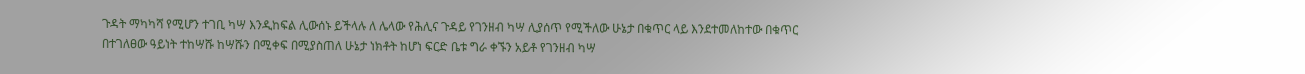ጉዳት ማካካሻ የሚሆን ተገቢ ካሣ እንዲከፍል ሊውሰኑ ይችላሉ ለ ሌላው የሕሊና ጉዳይ የገንዘብ ካሣ ሊያሰጥ የሚችለው ሁኔታ በቁጥር ላይ እንደተመለከተው በቁጥር በተገለፀው ዓይነት ተከሣሹ ከሣሹን በሚቀፍ በሚያስጠለ ሁኔታ ነክቶት ከሆነ ፍርድ ቤቱ ግራ ቀኙን አይቶ የገንዘብ ካሣ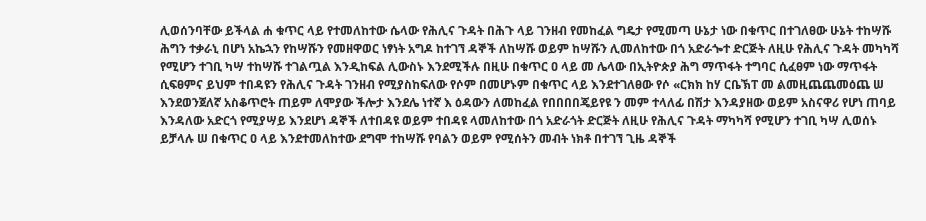ሊወሰንባቸው ይችላል ሐ ቁጥር ላይ የተመለከተው ሴላው የሕሊና ጉዳት በሕጉ ላይ ገንዘብ የመከፈል ግዴታ የሚመጣ ሁኔታ ነው በቁጥር በተገለፀው ሁኔት ተከሣሹ ሕግን ተቃራኒ በሆነ አኬኋን የከሣሹን የመዘዋወር ነፃነት አግዶ ከተገኘ ዳኞች ለከሣሹ ወይም ከሣሹን ሊመለከተው በጎ አድራጐተ ድርጅት ለዚሁ የሕሊና ጉዳት መካካሻ የሚሆን ተገቢ ካሣ ተከሣሹ ተገልጧል እንዲከፍል ሊውስኑ እንደሚችሉ በዚሁ በቁጥር ዐ ላይ መ ሌላው በኢትዮጵያ ሕግ ማጥፋት ተግባር ሲፈፀም ነው ማጥፋት ሲፍፀምና ይህም ተበዳዩን የሕሊና ጉዳት ገንዘብ የሚያስከፍለው የሶም በመሆኑም በቁጥር ላይ እንደተገለፀው የሶ «ርክክ ከሃ ርቤኽፐ መ ልመዚጨጨመዕጨ ሠ እንደወንጀለኛ አስቆጥሮት ጠይም ለሞያው ችሎታ እንደሌ ነተኛ እ ዕዳውን ለመከፈል የበበበበጄይየዩ ን መም ተላለፊ በሽታ እንዳያዘው ወይም አስናዋሪ የሆነ ጠባይ እንዳለው አድርጎ የሚያሣይ እንደሆነ ዳኞች ለተበዳዩ ወይም ተበዳዩ ላመለከተው በጎ አድራጎት ድርጅት ለዚሁ የሕሊና ጉዳት ማካካሻ የሚሆን ተገቢ ካሣ ሊወሰኑ ይቻላሉ ሠ በቁጥር ዐ ላይ እንደተመለከተው ደግሞ ተከሣሹ የባልን ወይም የሚሰትን መብት ነክቶ በተገኘ ጊዜ ዳኞች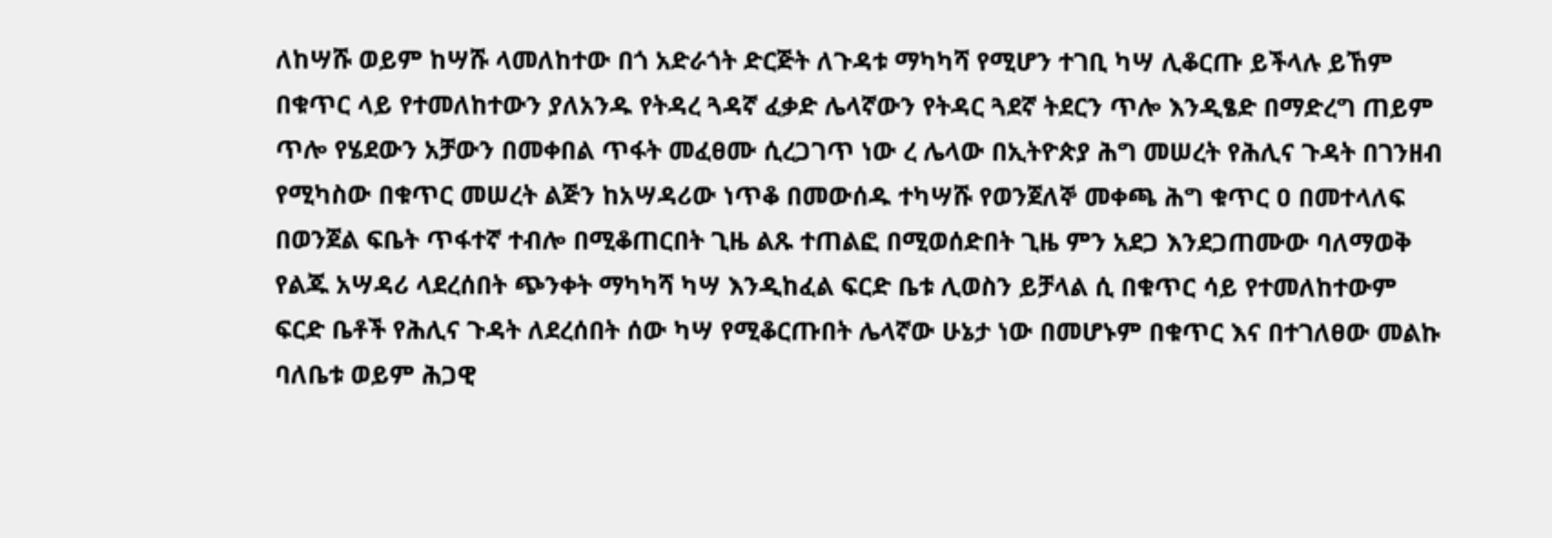ለከሣሹ ወይም ከሣሹ ላመለከተው በጎ አድራጎት ድርጅት ለጉዳቱ ማካካሻ የሚሆን ተገቢ ካሣ ሊቆርጡ ይችላሉ ይኸም በቁጥር ላይ የተመለከተውን ያለአንዱ የትዳረ ጓዳኛ ፈቃድ ሌላኛውን የትዳር ጓደኛ ትደርን ጥሎ እንዲፄድ በማድረግ ጠይም ጥሎ የሄደውን አቻውን በመቀበል ጥፋት መፈፀሙ ሲረጋገጥ ነው ረ ሌላው በኢትዮጵያ ሕግ መሠረት የሕሊና ጉዳት በገንዘብ የሚካስው በቁጥር መሠረት ልጅን ከአሣዳሪው ነጥቆ በመውሰዱ ተካሣሹ የወንጀለኞ መቀጫ ሕግ ቁጥር ዐ በመተላለፍ በወንጀል ፍቤት ጥፋተኛ ተብሎ በሚቆጠርበት ጊዜ ልጹ ተጠልፎ በሚወሰድበት ጊዜ ምን አደጋ እንደጋጠሙው ባለማወቅ የልጁ አሣዳሪ ላደረሰበት ጭንቀት ማካካሻ ካሣ እንዲከፈል ፍርድ ቤቱ ሊወስን ይቻላል ሲ በቁጥር ሳይ የተመለከተውም ፍርድ ቤቶች የሕሊና ጉዳት ለደረሰበት ሰው ካሣ የሚቆርጡበት ሌላኛው ሁኔታ ነው በመሆኑም በቁጥር እና በተገለፀው መልኩ ባለቤቱ ወይም ሕጋዊ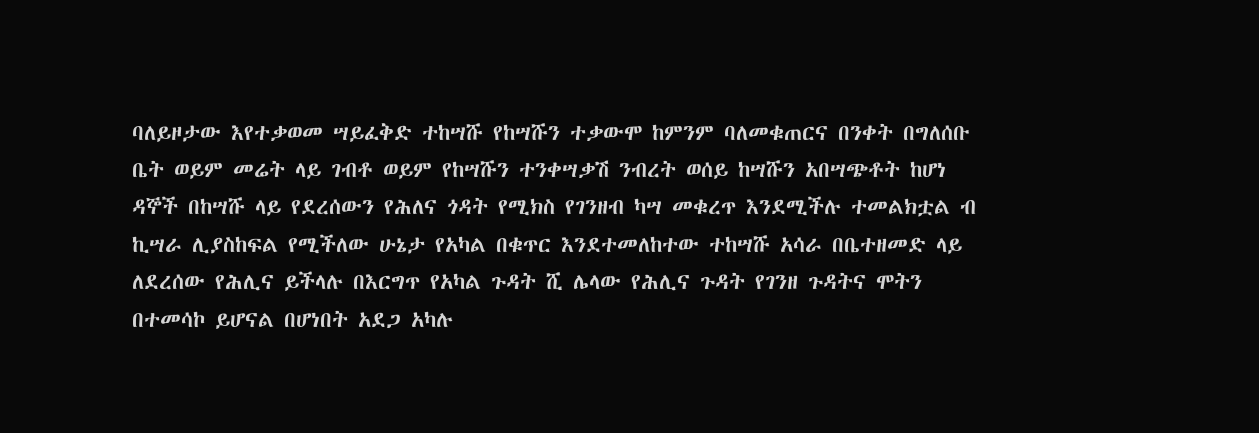ባለይዞታው እየተቃወመ ሣይፈቅድ ተከሣሹ የከሣሹን ተቃውሞ ከምንም ባለመቁጠርና በንቀት በግለሰቡ ቤት ወይም መሬት ላይ ገብቶ ወይም የከሣሹን ተንቀሣቃሽ ንብረት ወሰይ ከሣሹን አበሣጭቶት ከሆነ ዳኞች በከሣሹ ላይ የደረሰውን የሕለና ጎዳት የሚክስ የገንዘብ ካሣ መቁረጥ እንደሚችሉ ተመልክቷል ብ ኪሣራ ሊያስከፍል የሚችለው ሁኔታ የአካል በቁጥር እንደተመለከተው ተከሣሹ አሳራ በቤተዘመድ ላይ ለደረሰው የሕሊና ይችላሉ በእርግጥ የአካል ጉዳት ሺ ሌላው የሕሊና ጉዳት የገንዘ ጉዳትና ሞትን በተመሳኮ ይሆናል በሆነበት አደጋ አካሉ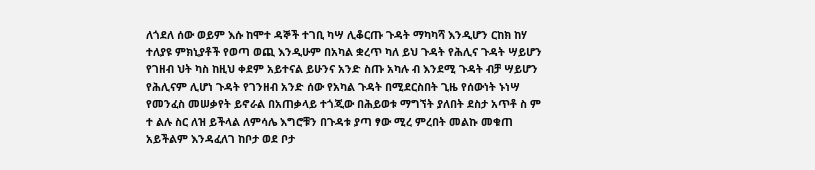ለጎደለ ሰው ወይም እሱ ከሞተ ዳኞች ተገቢ ካሣ ሊቆርጡ ጉዳት ማካካሻ እንዲሆን ርከክ ከሃ ተለያዩ ምክኒያቶች የወጣ ወጪ እንዲሁም በአካል ቋረጥ ካለ ይህ ጉዳት የሕሊና ጉዳት ሣይሆን የገዘብ ህት ካስ ከዚህ ቀደም አይተናል ይሁንና አንድ ስጡ አካሉ ብ እንደሚ ጉዳት ብቻ ሣይሆን የሕሊናም ሊሆነ ጉዳት የገንዘብ አንድ ሰው የአካል ጉዳት በሚደርስበት ጊዜ የሰውነት ኑነሣ የመንፈስ መሠቃየት ይኖራል በአጠቃላይ ተጎጂው በሕይወቱ ማግኘት ያለበት ደስታ አጥቶ ስ ም ተ ልሉ ስር ለዝ ይችላል ለምሳሌ እግሮቹን በጉዳቱ ያጣ ፃው ሚረ ምረበት መልኩ መቁጠ አይችልም እንዳፈለገ ከቦታ ወደ ቦታ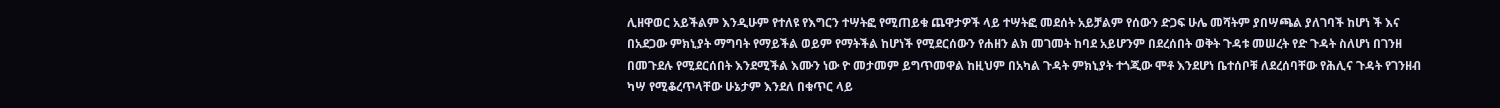ሊዘዋወር አይችልም እንዲሁም የተለዩ የእግርን ተሣትፎ የሚጠይቁ ጨዋታዎች ላይ ተሣትፎ መደሰት አይቻልም የሰውን ድጋፍ ሁሌ መሻትም ያበሣጫል ያለገባች ከሆነ ች እና በአደጋው ምክኒያት ማግባት የማይችል ወይም የማትችል ከሆነች የሚደርሰውን የሐዘን ልክ መገመት ከባደ አይሆንም በደረሰበት ወቅት ጉዳቱ መሠረት የድ ጉዳት ስለሆነ በገንዘ በመጉደሉ የሚደርሰበት እንደሚችል እሙን ነው ዮ መታመም ይግጥመዋል ከዚህም በአካል ጉዳት ምክኒያት ተጎጂው ሞቶ እንደሆነ ቤተሰቦቹ ለደረሰባቸው የሕሊና ጉዳት የገንዘብ ካሣ የሚቆረጥላቸው ሁኔታም እንደለ በቁጥር ላይ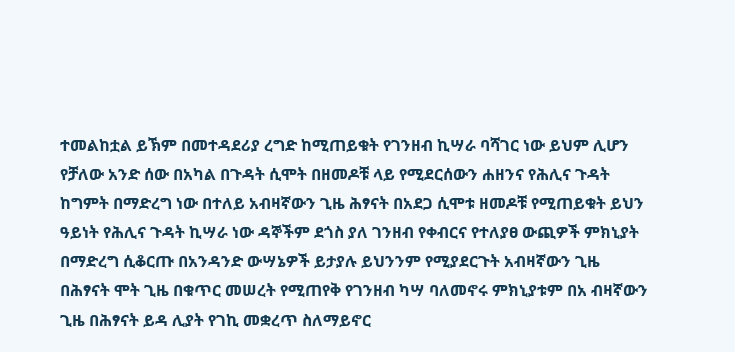ተመልከቷል ይኽም በመተዳደሪያ ረግድ ከሚጠይቁት የገንዘብ ኪሣራ ባሻገር ነው ይህም ሊሆን የቻለው አንድ ሰው በአካል በጉዳት ሲሞት በዘመዶቹ ላይ የሚደርሰውን ሐዘንና የሕሊና ጉዳት ከግምት በማድረግ ነው በተለይ አብዛኛውን ጊዜ ሕፃናት በአደጋ ሲሞቱ ዘመዶቹ የሚጠይቁት ይህን ዓይነት የሕሊና ጉዳት ኪሣራ ነው ዳኞችም ደጎስ ያለ ገንዘብ የቀብርና የተለያፀ ውጪዎች ምክኒያት በማድረግ ሲቆርጡ በአንዳንድ ውሣኔዎች ይታያሉ ይህንንም የሚያደርጉት አብዛኛውን ጊዜ በሕፃናት ሞት ጊዜ በቁጥር መሠረት የሚጠየቅ የገንዘብ ካሣ ባለመኖሩ ምክኒያቱም በአ ብዛኛውን ጊዜ በሕፃናት ይዳ ሊያት የገኪ መቋረጥ ስለማይኖር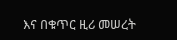እና በቁጥር ዚሪ መሠረት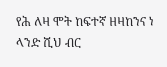የሕ ለዛ ሞት ከፍተኛ ዘዛከንና ነ ላንድ ሺህ ብር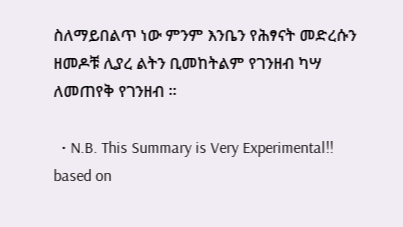ስለማይበልጥ ነው ምንም እንቤን የሕፃናት መድረሱን ዘመዶቹ ሊያረ ልትን ቢመከትልም የገንዘብ ካሣ ለመጠየቅ የገንዘብ ።

  • N.B. This Summary is Very Experimental!! based on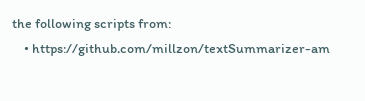the following scripts from:
    • https://github.com/millzon/textSummarizer-am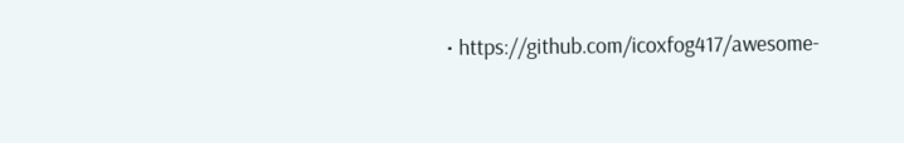• https://github.com/icoxfog417/awesome-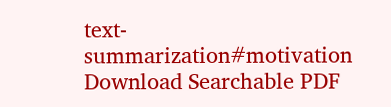text-summarization#motivation
Download Searchable PDF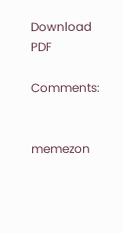Download PDF

Comments:


memezon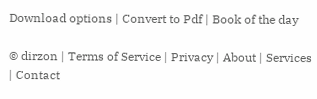Download options | Convert to Pdf | Book of the day

© dirzon | Terms of Service | Privacy | About | Services | Contact